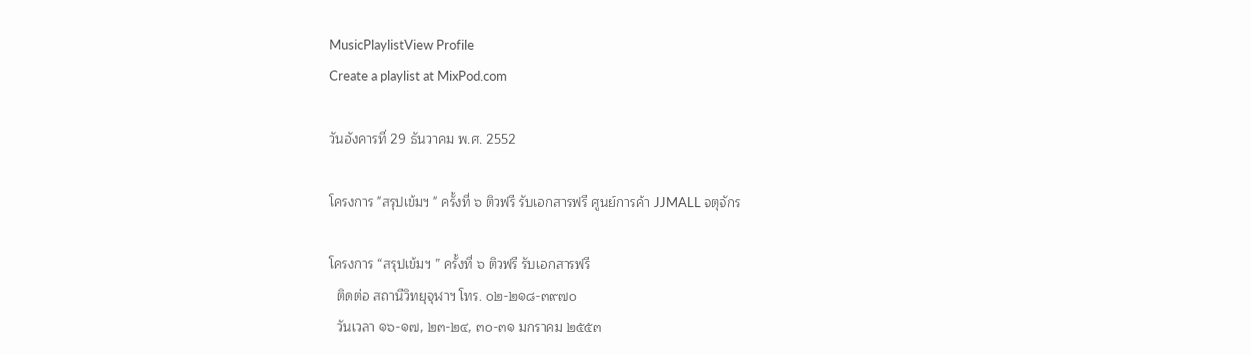MusicPlaylistView Profile
Create a playlist at MixPod.com

วันอังคารที่ 29 ธันวาคม พ.ศ. 2552

โครงการ "สรุปเข้มฯ " ครั้งที่ ๖ ติวฟรี รับเอกสารฟรี ศูนย์การค้า JJMALL จตุจักร

โครงการ “สรุปเข้มฯ ” ครั้งที่ ๖ ติวฟรี รับเอกสารฟรี
  ติดต่อ สถานีวิทยุจุฬาฯ โทร. ๐๒-๒๑๘-๓๙๗๐
  วันเวลา ๑๖-๑๗, ๒๓-๒๔, ๓๐-๓๑ มกราคม ๒๕๕๓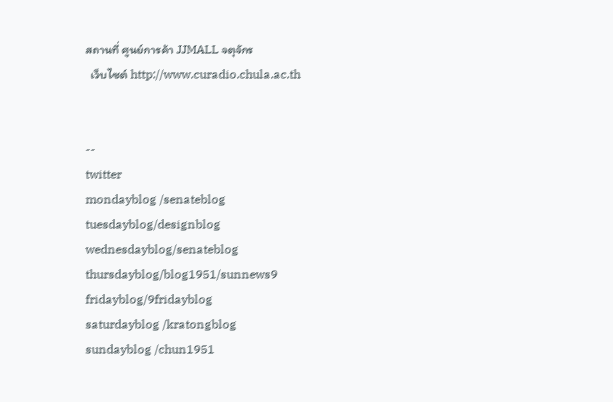สถานที่ ศูนย์การค้า JJMALL จตุจักร
  เว็บไซต์ http://www.curadio.chula.ac.th


--
twitter
mondayblog /senateblog
tuesdayblog/designblog
wednesdayblog/senateblog
thursdayblog/blog1951/sunnews9
fridayblog/9fridayblog
saturdayblog /kratongblog
sundayblog /chun1951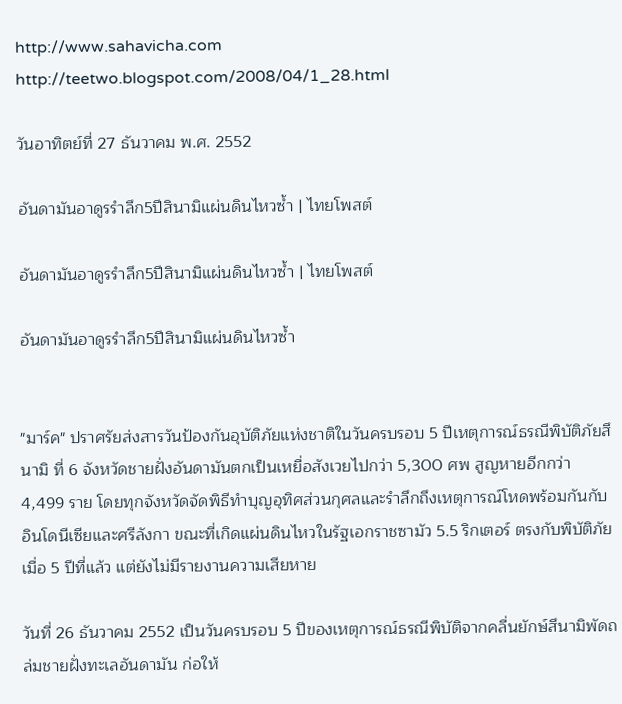http://www.sahavicha.com
http://teetwo.blogspot.com/2008/04/1_28.html

วันอาทิตย์ที่ 27 ธันวาคม พ.ศ. 2552

อันดามันอาดูรรำลึก5ปีสินามิแผ่นดินไหวซ้ำ | ไทยโพสต์

อันดามันอาดูรรำลึก5ปีสินามิแผ่นดินไหวซ้ำ | ไทยโพสต์

อันดามันอาดูรรำลึก5ปีสินามิแผ่นดินไหวซ้ำ


"มาร์ค" ปราศรัยส่งสารวันป้องกันอุบัติภัยแห่งชาติในวันครบรอบ 5 ปีเหตุการณ์ธรณีพิบัติภัยสึนามิ ที่ 6 จังหวัดชายฝั่งอันดามันตกเป็นเหยื่อสังเวยไปกว่า 5,300 ศพ สูญหายอีกกว่า 4,499 ราย โดยทุกจังหวัดจัดพิธีทำบุญอุทิศส่วนกุศลและรำลึกถึงเหตุการณ์โหดพร้อมกันกับ อินโดนีเซียและศรีลังกา ขณะที่เกิดแผ่นดินไหวในรัฐเอกราชซามัว 5.5 ริกเตอร์ ตรงกับพิบัติภัยเมื่อ 5 ปีที่แล้ว แต่ยังไม่มีรายงานความเสียหาย

วันที่ 26 ธันวาคม 2552 เป็นวันครบรอบ 5 ปีของเหตุการณ์ธรณีพิบัติจากคลื่นยักษ์สึนามิพัดถล่มชายฝั่งทะเลอันดามัน ก่อให้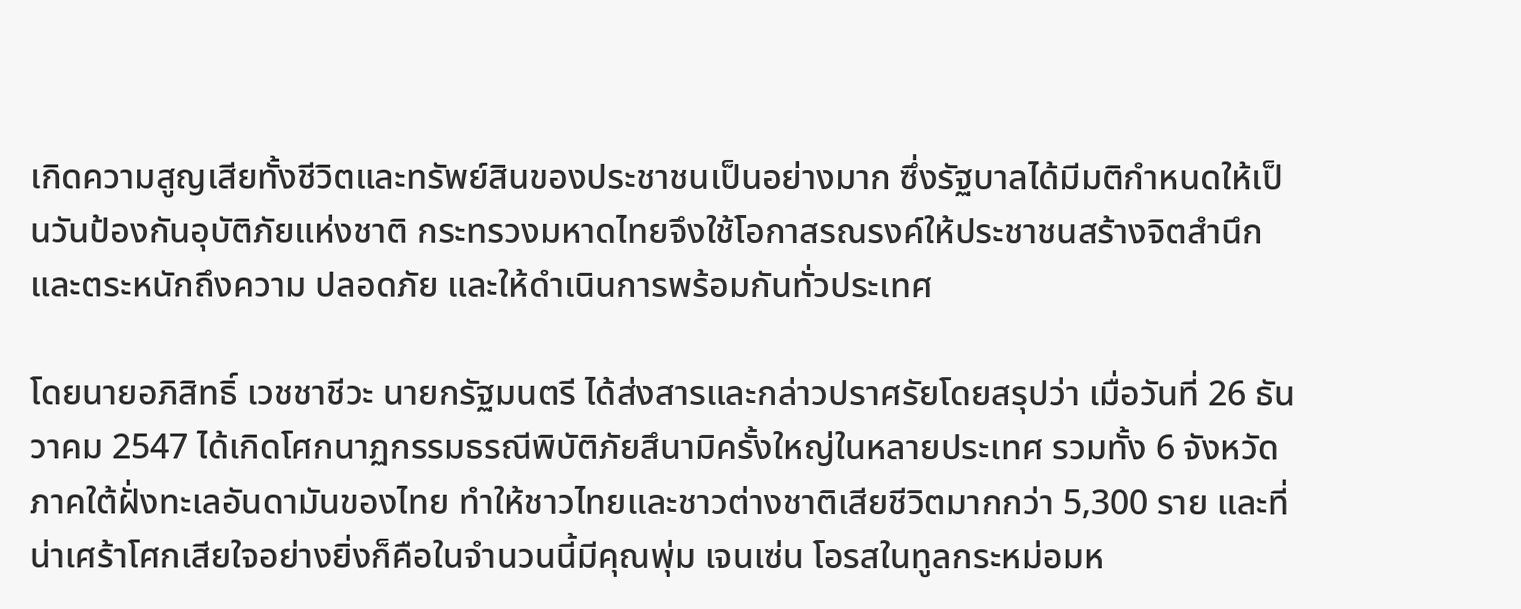เกิดความสูญเสียทั้งชีวิตและทรัพย์สินของประชาชนเป็นอย่างมาก ซึ่งรัฐบาลได้มีมติกำหนดให้เป็นวันป้องกันอุบัติภัยแห่งชาติ กระทรวงมหาดไทยจึงใช้โอกาสรณรงค์ให้ประชาชนสร้างจิตสำนึกและตระหนักถึงความ ปลอดภัย และให้ดำเนินการพร้อมกันทั่วประเทศ

โดยนายอภิสิทธิ์ เวชชาชีวะ นายกรัฐมนตรี ได้ส่งสารและกล่าวปราศรัยโดยสรุปว่า เมื่อวันที่ 26 ธันวาคม 2547 ได้เกิดโศกนาฏกรรมธรณีพิบัติภัยสึนามิครั้งใหญ่ในหลายประเทศ รวมทั้ง 6 จังหวัดภาคใต้ฝั่งทะเลอันดามันของไทย ทำให้ชาวไทยและชาวต่างชาติเสียชีวิตมากกว่า 5,300 ราย และที่น่าเศร้าโศกเสียใจอย่างยิ่งก็คือในจำนวนนี้มีคุณพุ่ม เจนเซ่น โอรสในทูลกระหม่อมห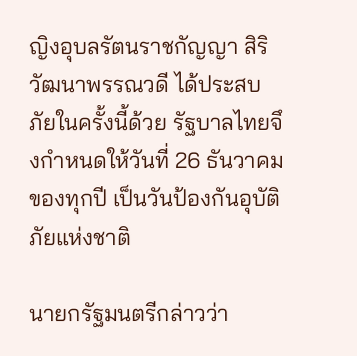ญิงอุบลรัตนราชกัญญา สิริวัฒนาพรรณวดี ได้ประสบภัยในครั้งนี้ด้วย รัฐบาลไทยจึงกำหนดให้วันที่ 26 ธันวาคมของทุกปี เป็นวันป้องกันอุบัติภัยแห่งชาติ

นายกรัฐมนตรีกล่าวว่า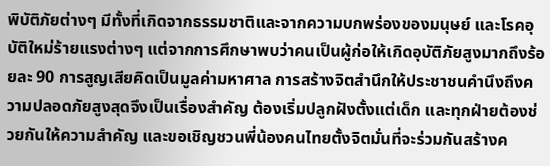พิบัติภัยต่างๆ มีทั้งที่เกิดจากธรรมชาติและจากความบกพร่องของมนุษย์ และโรคอุบัติใหม่ร้ายแรงต่างๆ แต่จากการศึกษาพบว่าคนเป็นผู้ก่อให้เกิดอุบัติภัยสูงมากถึงร้อยละ 90 การสูญเสียคิดเป็นมูลค่ามหาศาล การสร้างจิตสำนึกให้ประชาชนคำนึงถึงความปลอดภัยสูงสุดจึงเป็นเรื่องสำคัญ ต้องเริ่มปลูกฝังตั้งแต่เด็ก และทุกฝ่ายต้องช่วยกันให้ความสำคัญ และขอเชิญชวนพี่น้องคนไทยตั้งจิตมั่นที่จะร่วมกันสร้างค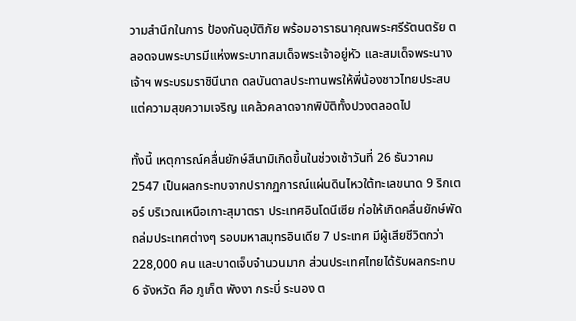วามสำนึกในการ ป้องกันอุบัติภัย พร้อมอาราธนาคุณพระศรีรัตนตรัย ตลอดจนพระบารมีแห่งพระบาทสมเด็จพระเจ้าอยู่หัว และสมเด็จพระนางเจ้าฯ พระบรมราชินีนาถ ดลบันดาลประทานพรให้พี่น้องชาวไทยประสบแต่ความสุขความเจริญ แคล้วคลาดจากพิบัติทั้งปวงตลอดไป

ทั้งนี้ เหตุการณ์คลื่นยักษ์สึนามิเกิดขึ้นในช่วงเช้าวันที่ 26 ธันวาคม 2547 เป็นผลกระทบจากปรากฏการณ์แผ่นดินไหวใต้ทะเลขนาด 9 ริกเตอร์ บริเวณเหนือเกาะสุมาตรา ประเทศอินโดนีเซีย ก่อให้เกิดคลื่นยักษ์พัดถล่มประเทศต่างๆ รอบมหาสมุทรอินเดีย 7 ประเทศ มีผู้เสียชีวิตกว่า 228,000 คน และบาดเจ็บจำนวนมาก ส่วนประเทศไทยได้รับผลกระทบ 6 จังหวัด คือ ภูเก็ต พังงา กระบี่ ระนอง ต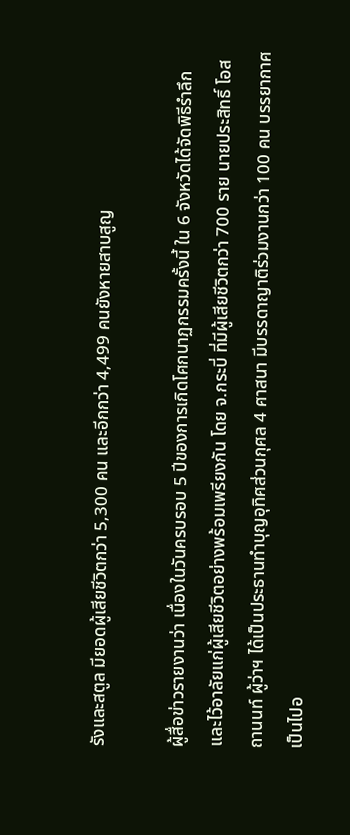รังและสตูล มียอดผู้เสียชีวิตกว่า 5,300 คน และอีกกว่า 4,499 คนยังหายสาบสูญ

ผู้สื่อข่าวรายงานว่า เนื่องในวันครบรอบ 5 ปีของการเกิดโศกนาฏกรรมครั้งนี้ ใน 6 จังหวัดได้จัดพิธีรำลึกและไว้อาลัยแก่ผู้เสียชีวิตอย่างพร้อมเพรียงกัน โดย จ.กระบี่ ที่มีผู้เสียชีวิตกว่า 700 ราย นายประสิทธิ์ โอสถานนท์ ผู้ว่าฯ ได้เป็นประธานทำบุญอุทิศส่วนกุศล 4 ศาสนา มีบรรดาญาติร่วมงานกว่า 100 คน บรรยากาศเป็นไปอ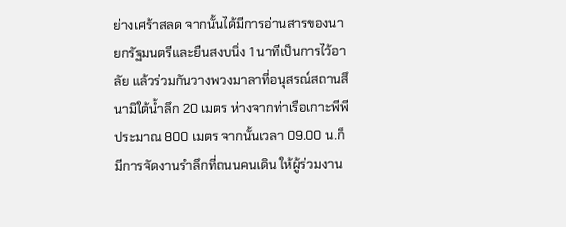ย่างเศร้าสลด จากนั้นได้มีการอ่านสารของนายกรัฐมนตรีและยืนสงบนิ่ง 1 นาทีเป็นการไว้อาลัย แล้วร่วมกันวางพวงมาลาที่อนุสรณ์สถานสึนามิใต้น้ำลึก 20 เมตร ห่างจากท่าเรือเกาะพีพีประมาณ 800 เมตร จากนั้นเวลา 09.00 น.ก็มีการจัดงานรำลึกที่ถนนคนเดิน ให้ผู้ร่วมงาน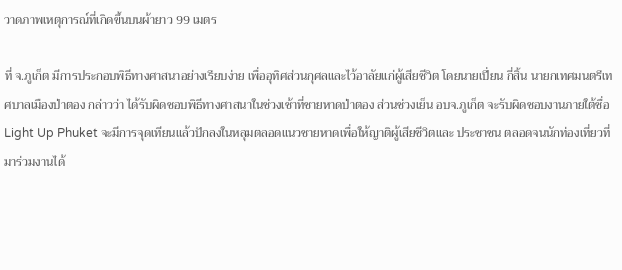วาดภาพเหตุการณ์ที่เกิดขึ้นบนผ้ายาว 99 เมตร

ที่ จ.ภูเก็ต มีการประกอบพิธีทางศาสนาอย่างเรียบง่าย เพื่ออุทิศส่วนกุศลและไว้อาลัยแก่ผู้เสียชีวิต โดยนายเปี่ยน กี่สิ้น นายกเทศมนตรีเทศบาลเมืองป่าตอง กล่าวว่า ได้รับผิดชอบพิธีทางศาสนาในช่วงเช้าที่ชายหาดป่าตอง ส่วนช่วงเย็น อบจ.ภูเก็ต จะรับผิดชอบงานภายใต้ชื่อ Light Up Phuket จะมีการจุดเทียนแล้วปักลงในหลุมตลอดแนวชายหาดเพื่อให้ญาติผู้เสียชีวิตและ ประชาชน ตลอดจนนักท่องเที่ยวที่มาร่วมงานได้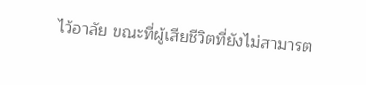ไว้อาลัย ขณะที่ผู้เสียชีวิตที่ยังไม่สามารต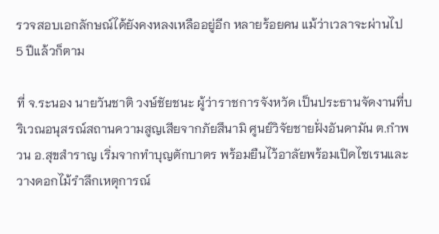รวจสอบเอกลักษณ์ได้ยังคงหลงเหลืออยู่อีก หลายร้อยคน แม้ว่าเวลาจะผ่านไป 5 ปีแล้วก็ตาม

ที่ จ.ระนอง นายวันชาติ วงษ์ชัยชนะ ผู้ว่าราชการจังหวัด เป็นประธานจัดงานที่บริเวณอนุสรณ์สถานความสูญเสียจากภัยสึนามิ ศูนย์วิจัยชายฝั่งอันดามัน ต.กำพวน อ.สุขสำราญ เริ่มจากทำบุญตักบาตร พร้อมยืนไว้อาลัยพร้อมเปิดไซเรนและวางดอกไม้รำลึกเหตุการณ์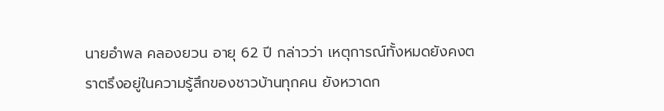นายอำพล คลองยวน อายุ 62 ปี กล่าวว่า เหตุการณ์ทั้งหมดยังคงตราตรึงอยู่ในความรู้สึกของชาวบ้านทุกคน ยังหวาดก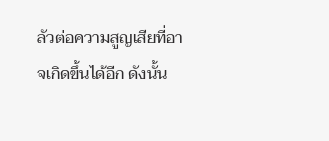ลัวต่อความสูญเสียที่อาจเกิดขึ้นได้อีก ดังนั้น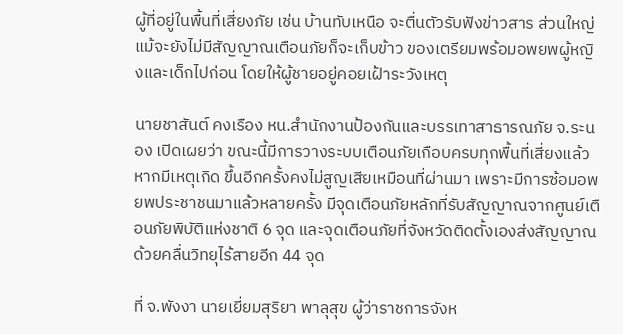ผู้ที่อยู่ในพื้นที่เสี่ยงภัย เช่น บ้านทับเหนือ จะตื่นตัวรับฟังข่าวสาร ส่วนใหญ่แม้จะยังไม่มีสัญญาณเตือนภัยก็จะเก็บข้าว ของเตรียมพร้อมอพยพผู้หญิงและเด็กไปก่อน โดยให้ผู้ชายอยู่คอยเฝ้าระวังเหตุ

นายชาสันต์ คงเรือง หน.สำนักงานป้องกันและบรรเทาสาธารณภัย จ.ระนอง เปิดเผยว่า ขณะนี้มีการวางระบบเตือนภัยเกือบครบทุกพื้นที่เสี่ยงแล้ว หากมีเหตุเกิด ขึ้นอีกครั้งคงไม่สูญเสียเหมือนที่ผ่านมา เพราะมีการซ้อมอพยพประชาชนมาแล้วหลายครั้ง มีจุดเตือนภัยหลักที่รับสัญญาณจากศูนย์เตือนภัยพิบัติแห่งชาติ 6 จุด และจุดเตือนภัยที่จังหวัดติดตั้งเองส่งสัญญาณด้วยคลื่นวิทยุไร้สายอีก 44 จุด

ที่ จ.พังงา นายเยี่ยมสุริยา พาลุสุข ผู้ว่าราชการจังห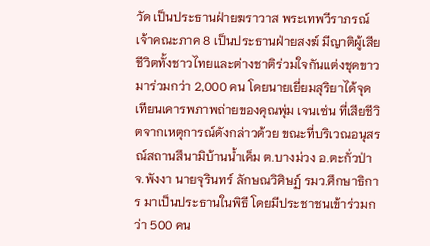วัด เป็นประธานฝ่ายฆราวาส พระเทพวีราภรณ์ เจ้าคณะภาค 8 เป็นประธานฝ่ายสงฆ์ มีญาติผู้เสียชีวิตทั้งชาวไทยและต่างชาติร่วมใจกันแต่งชุดขาวมาร่วมกว่า 2,000 คน โดยนายเยี่ยมสุริยาได้จุดเทียนเคารพภาพถ่ายของคุณพุ่ม เจนเซ่น ที่เสียชีวิตจากเหตุการณ์ดังกล่าวด้วย ขณะที่บริเวณอนุสรณ์สถานสึนามิบ้านน้ำเค็ม ต.บางม่วง อ.ตะกั่วป่า จ.พังงา นายจุรินทร์ ลักษณวิศิษฏ์ รมว.ศึกษาธิการ มาเป็นประธานในพิธี โดยมีประชาชนเข้าร่วมกว่า 500 คน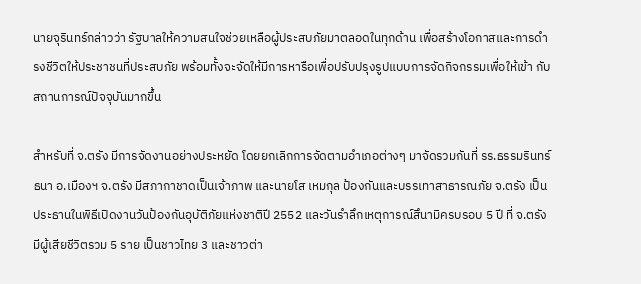นายจุรินทร์กล่าวว่า รัฐบาลให้ความสนใจช่วยเหลือผู้ประสบภัยมาตลอดในทุกด้าน เพื่อสร้างโอกาสและการดำรงชีวิตให้ประชาชนที่ประสบภัย พร้อมทั้งจะจัดให้มีการหารือเพื่อปรับปรุงรูปแบบการจัดกิจกรรมเพื่อให้เข้า กับสถานการณ์ปัจจุบันมากขึ้น

สำหรับที่ จ.ตรัง มีการจัดงานอย่างประหยัด โดยยกเลิกการจัดตามอำเภอต่างๆ มาจัดรวมกันที่ รร.ธรรมรินทร์ธนา อ.เมืองฯ จ.ตรัง มีสภากาชาดเป็นเจ้าภาพ และนายโส เหมกุล ป้องกันและบรรเทาสาธารณภัย จ.ตรัง เป็นประธานในพิธีเปิดงานวันป้องกันอุบัติภัยแห่งชาติปี 2552 และวันรำลึกเหตุการณ์สึนามิครบรอบ 5 ปี ที่ จ.ตรัง มีผู้เสียชีวิตรวม 5 ราย เป็นชาวไทย 3 และชาวต่า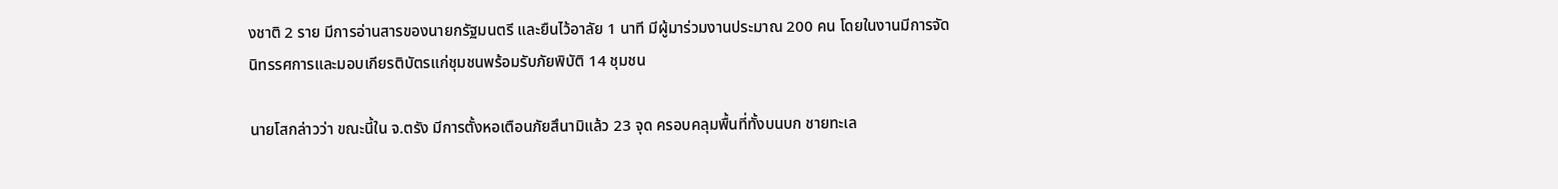งชาติ 2 ราย มีการอ่านสารของนายกรัฐมนตรี และยืนไว้อาลัย 1 นาที มีผู้มาร่วมงานประมาณ 200 คน โดยในงานมีการจัดนิทรรศการและมอบเกียรติบัตรแก่ชุมชนพร้อมรับภัยพิบัติ 14 ชุมชน

นายโสกล่าวว่า ขณะนี้ใน จ.ตรัง มีการตั้งหอเตือนภัยสึนามิแล้ว 23 จุด ครอบคลุมพื้นที่ทั้งบนบก ชายทะเล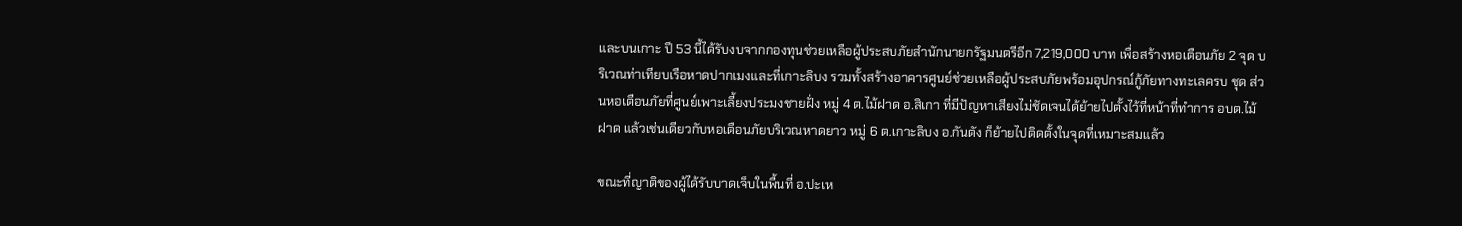และบนเกาะ ปี 53 นี้ได้รับงบจากกองทุนช่วยเหลือผู้ประสบภัยสำนักนายกรัฐมนตรีอีก 7,219,000 บาท เพื่อสร้างหอเตือนภัย 2 จุด บริเวณท่าเทียบเรือหาดปากเมงและที่เกาะลิบง รวมทั้งสร้างอาคารศูนย์ช่วยเหลือผู้ประสบภัยพร้อมอุปกรณ์กู้ภัยทางทะเลครบ ชุด ส่วนหอเตือนภัยที่ศูนย์เพาะเลี้ยงประมงชายฝั่ง หมู่ 4 ต.ไม้ฝาด อ.สิเกา ที่มีปัญหาเสียงไม่ชัดเจนได้ย้ายไปตั้งไว้ที่หน้าที่ทำการ อบต.ไม้ฝาด แล้วเช่นเดียวกับหอเตือนภัยบริเวณหาดยาว หมู่ 6 ต.เกาะลิบง อ.กันตัง ก็ย้ายไปติดตั้งในจุดที่เหมาะสมแล้ว

ขณะที่ญาติของผู้ได้รับบาดเจ็บในพื้นที่ อ.ปะเห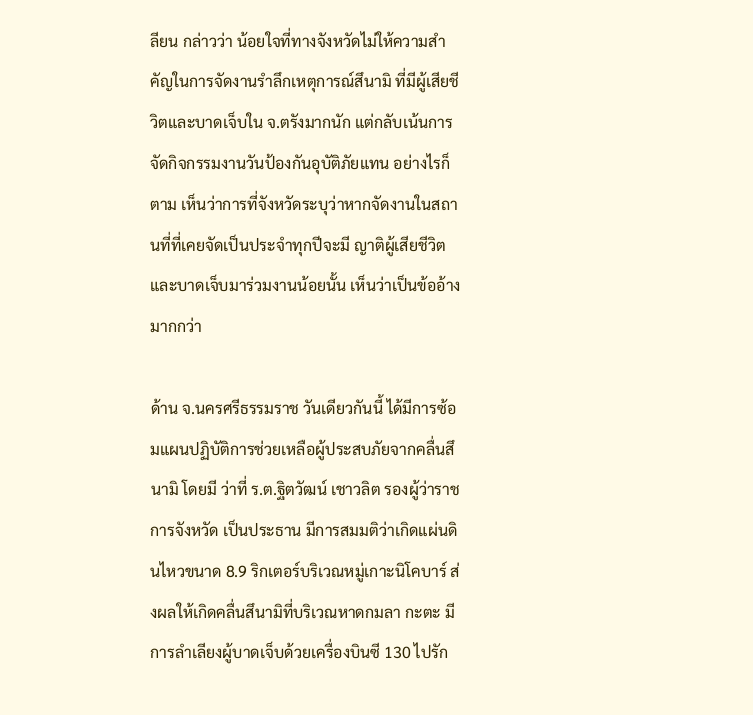ลียน กล่าวว่า น้อยใจที่ทางจังหวัดไม่ให้ความสำคัญในการจัดงานรำลึกเหตุการณ์สึนามิ ที่มีผู้เสียชีวิตและบาดเจ็บใน จ.ตรังมากนัก แต่กลับเน้นการจัดกิจกรรมงานวันป้องกันอุบัติภัยแทน อย่างไรก็ตาม เห็นว่าการที่จังหวัดระบุว่าหากจัดงานในสถานที่ที่เคยจัดเป็นประจำทุกปีจะมี ญาติผู้เสียชีวิตและบาดเจ็บมาร่วมงานน้อยนั้น เห็นว่าเป็นข้ออ้างมากกว่า

ด้าน จ.นครศรีธรรมราช วันเดียวกันนี้ ได้มีการซ้อมแผนปฏิบัติการช่วยเหลือผู้ประสบภัยจากคลื่นสึนามิ โดยมี ว่าที่ ร.ต.ฐิตวัฒน์ เชาวลิต รองผู้ว่าราชการจังหวัด เป็นประธาน มีการสมมติว่าเกิดแผ่นดินไหวขนาด 8.9 ริกเตอร์บริเวณหมู่เกาะนิโคบาร์ ส่งผลให้เกิดคลื่นสึนามิที่บริเวณหาดกมลา กะตะ มีการลำเลียงผู้บาดเจ็บด้วยเครื่องบินซี 130 ไปรัก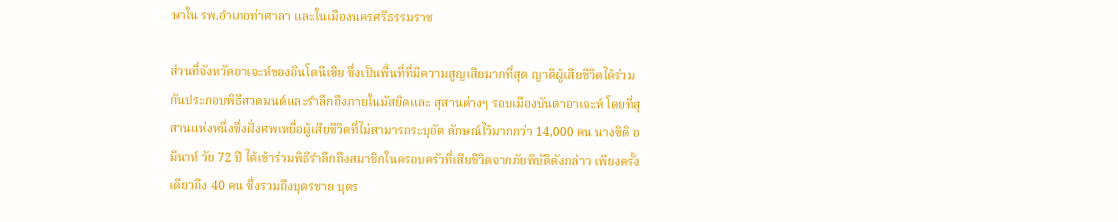ษาใน รพ.อำเภอท่าศาลา และในเมืองนครศรีธรรมราช

ส่วนที่จังหวัดอาเจะห์ของอินโดนีเซีย ซึ่งเป็นพื้นที่ที่มีความสูญเสียมากที่สุด ญาติผู้เสียชีวิตได้ร่วมกันประกอบพิธีสวดมนต์และรำลึกถึงภายในมัสยิดและ สุสานต่างๆ รอบเมืองบันดาอาเจะห์ โดยที่สุสานแห่งหนึ่งซึ่งฝั่งศพเหยื่อผู้เสียชีวิตที่ไม่สามารถระบุอัต ลักษณ์ไว้มากกว่า 14,000 คน นางซิติ อมีนาห์ วัย 72 ปี ได้เข้าร่วมพิธีรำลึกถึงสมาชิกในครอบครัวที่เสียชีวิตจากภัยพิบัติดังกล่าว เพียงครั้งเดียวถึง 40 คน ซึ่งรวมถึงบุตรชาย บุตร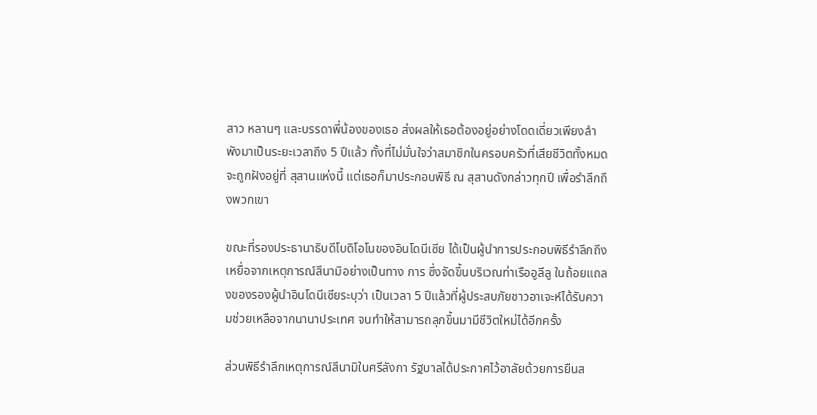สาว หลานๆ และบรรดาพี่น้องของเธอ ส่งผลให้เธอต้องอยู่อย่างโดดเดี่ยวเพียงลำพังมาเป็นระยะเวลาถึง 5 ปีแล้ว ทั้งที่ไม่มั่นใจว่าสมาชิกในครอบครัวที่เสียชีวิตทั้งหมดจะถูกฝังอยู่ที่ สุสานแห่งนี้ แต่เธอก็มาประกอบพิธี ณ สุสานดังกล่าวทุกปี เพื่อรำลึกถึงพวกเขา

ขณะที่รองประธานาธิบดีโบดิโอโนของอินโดนีเซีย ได้เป็นผู้นำการประกอบพิธีรำลึกถึงเหยื่อจากเหตุการณ์สึนามิอย่างเป็นทาง การ ซึ่งจัดขึ้นบริเวณท่าเรืออูลีลู ในถ้อยแถลงของรองผู้นำอินโดนีเซียระบุว่า เป็นเวลา 5 ปีแล้วที่ผู้ประสบภัยชาวอาเจะห์ได้รับความช่วยเหลือจากนานาประเทศ จนทำให้สามารถลุกขึ้นมามีชีวิตใหม่ได้อีกครั้ง

ส่วนพิธีรำลึกเหตุการณ์สึนามิในศรีลังกา รัฐบาลได้ประกาศไว้อาลัยด้วยการยืนส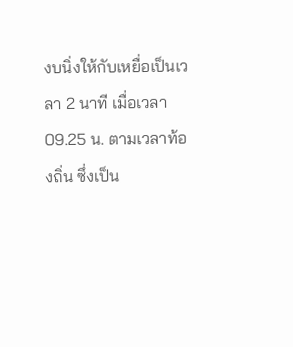งบนิ่งให้กับเหยื่อเป็นเวลา 2 นาที เมื่อเวลา 09.25 น. ตามเวลาท้องถิ่น ซึ่งเป็น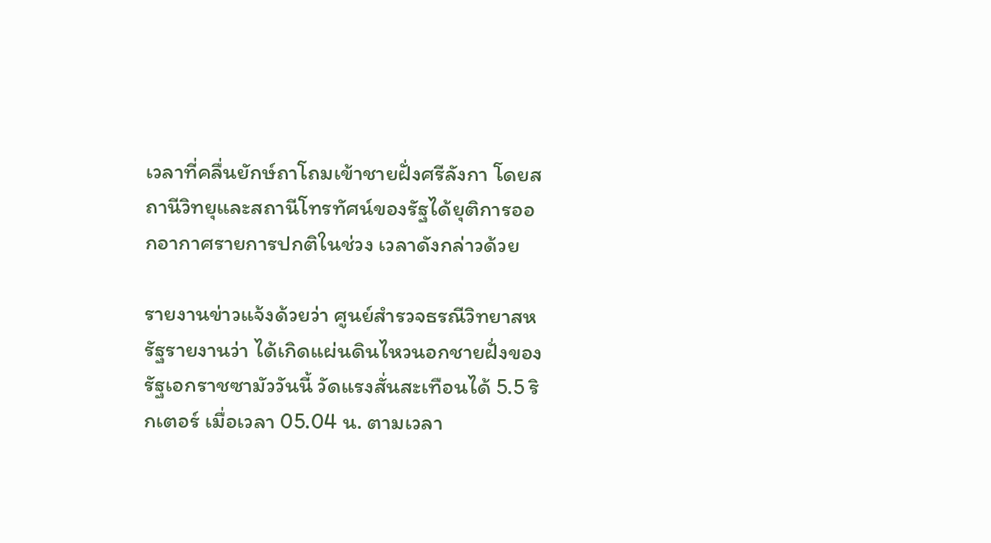เวลาที่คลื่นยักษ์ถาโถมเข้าชายฝั่งศรีลังกา โดยสถานีวิทยุและสถานีโทรทัศน์ของรัฐได้ยุติการออกอากาศรายการปกติในช่วง เวลาดังกล่าวด้วย

รายงานข่าวแจ้งด้วยว่า ศูนย์สำรวจธรณีวิทยาสหรัฐรายงานว่า ได้เกิดแผ่นดินไหวนอกชายฝั่งของรัฐเอกราชซามัววันนี้ วัดแรงสั่นสะเทือนได้ 5.5 ริกเตอร์ เมื่อเวลา 05.04 น. ตามเวลา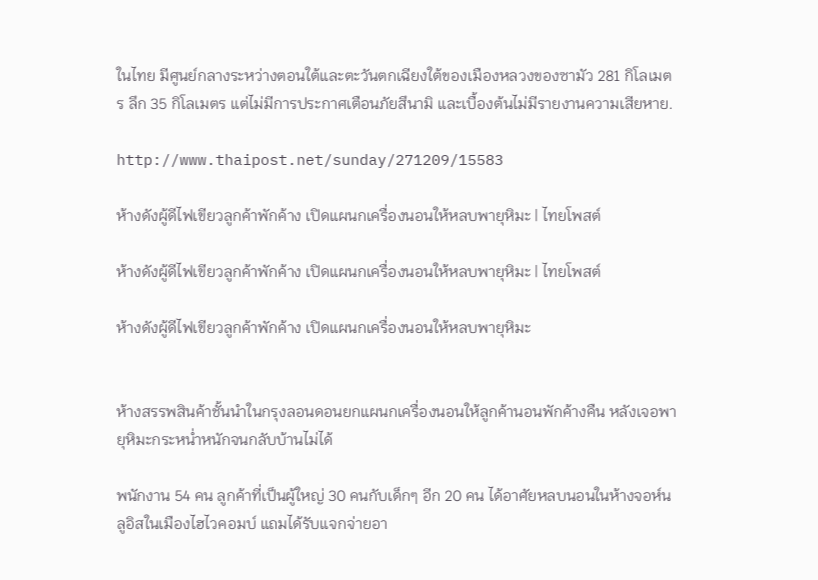ในไทย มีศูนย์กลางระหว่างตอนใต้และตะวันตกเฉียงใต้ของเมืองหลวงของซามัว 281 กิโลเมตร ลึก 35 กิโลเมตร แต่ไม่มีการประกาศเตือนภัยสึนามิ และเบื้องต้นไม่มีรายงานความเสียหาย.

http://www.thaipost.net/sunday/271209/15583

ห้างดังผู้ดีไฟเขียวลูกค้าพักค้าง เปิดแผนกเครื่องนอนให้หลบพายุหิมะ | ไทยโพสต์

ห้างดังผู้ดีไฟเขียวลูกค้าพักค้าง เปิดแผนกเครื่องนอนให้หลบพายุหิมะ | ไทยโพสต์

ห้างดังผู้ดีไฟเขียวลูกค้าพักค้าง เปิดแผนกเครื่องนอนให้หลบพายุหิมะ


ห้างสรรพสินค้าชั้นนำในกรุงลอนดอนยกแผนกเครื่องนอนให้ลูกค้านอนพักค้างคืน หลังเจอพายุหิมะกระหน่ำหนักจนกลับบ้านไม่ได้

พนักงาน 54 คน ลูกค้าที่เป็นผู้ใหญ่ 30 คนกับเด็กๆ อีก 20 คน ได้อาศัยหลบนอนในห้างจอห์นลูอิสในเมืองไฮไวคอมบ์ แถมได้รับแจกจ่ายอา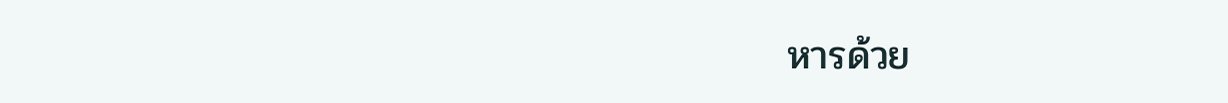หารด้วย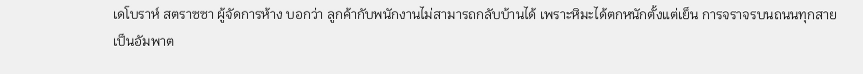เดโบราห์ สตราซซา ผู้จัดการห้าง บอกว่า ลูกค้ากับพนักงานไม่สามารถกลับบ้านได้ เพราะหิมะได้ตกหนักตั้งแต่เย็น การจราจรบนถนนทุกสายเป็นอัมพาต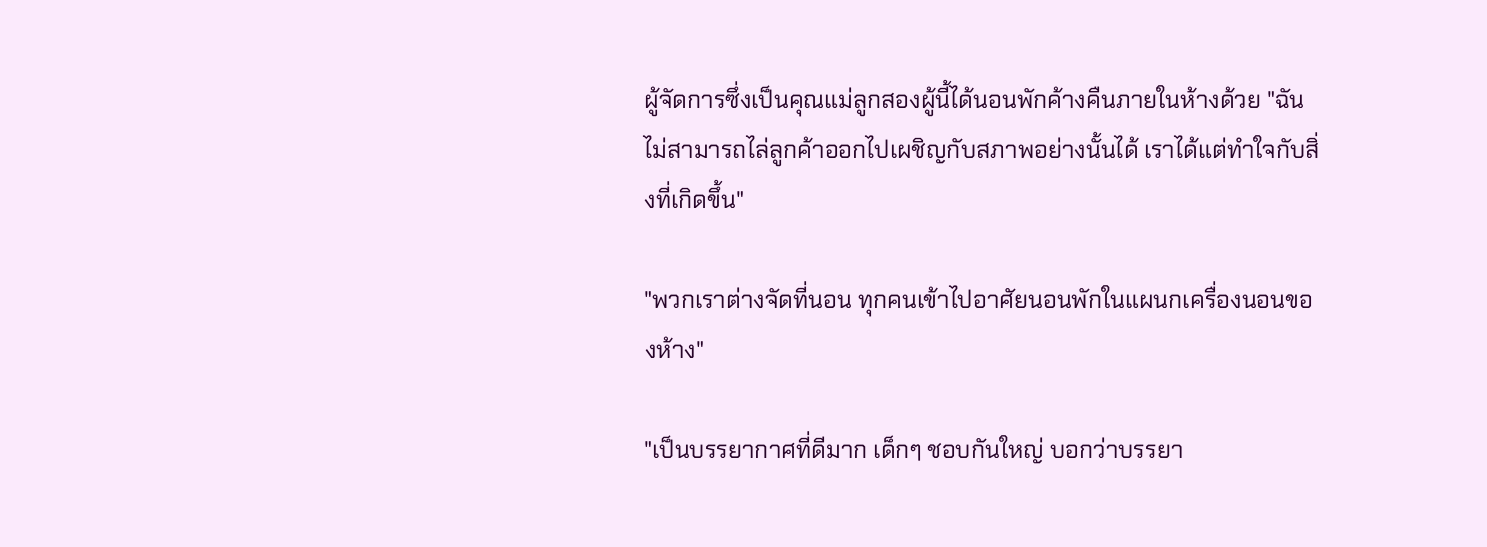ผู้จัดการซึ่งเป็นคุณแม่ลูกสองผู้นี้ได้นอนพักค้างคืนภายในห้างด้วย "ฉันไม่สามารถไล่ลูกค้าออกไปเผชิญกับสภาพอย่างนั้นได้ เราได้แต่ทำใจกับสิ่งที่เกิดขึ้น"

"พวกเราต่างจัดที่นอน ทุกคนเข้าไปอาศัยนอนพักในแผนกเครื่องนอนของห้าง"

"เป็นบรรยากาศที่ดีมาก เด็กๆ ชอบกันใหญ่ บอกว่าบรรยา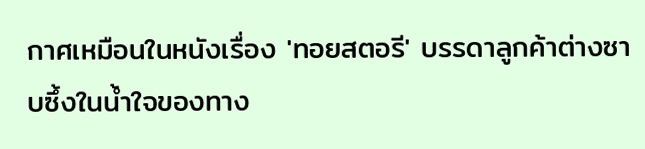กาศเหมือนในหนังเรื่อง 'ทอยสตอรี' บรรดาลูกค้าต่างซาบซึ้งในน้ำใจของทาง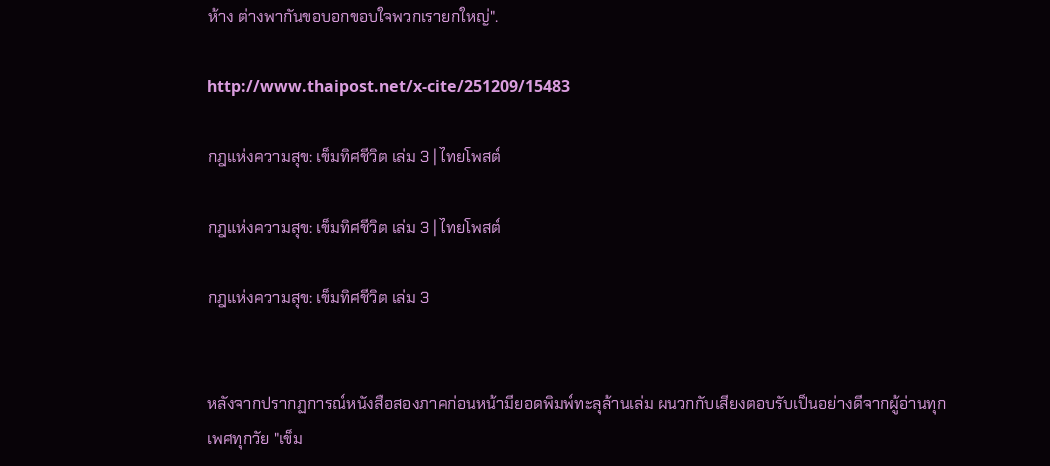ห้าง ต่างพากันขอบอกขอบใจพวกเรายกใหญ่".

http://www.thaipost.net/x-cite/251209/15483

กฎแห่งความสุข: เข็มทิศชีวิต เล่ม 3 | ไทยโพสต์

กฎแห่งความสุข: เข็มทิศชีวิต เล่ม 3 | ไทยโพสต์

กฎแห่งความสุข: เข็มทิศชีวิต เล่ม 3


หลังจากปรากฏการณ์หนังสือสองภาคก่อนหน้ามียอดพิมพ์ทะลุล้านเล่ม ผนวกกับเสียงตอบรับเป็นอย่างดีจากผู้อ่านทุกเพศทุกวัย "เข็ม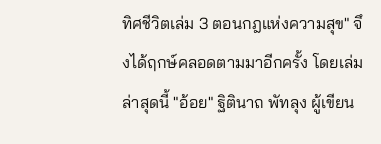ทิศชีวิตเล่ม 3 ตอนกฎแห่งความสุข" จึงได้ฤกษ์คลอดตามมาอีกครั้ง โดยเล่มล่าสุดนี้ "อ้อย" ฐิตินาถ พัทลุง ผู้เขียน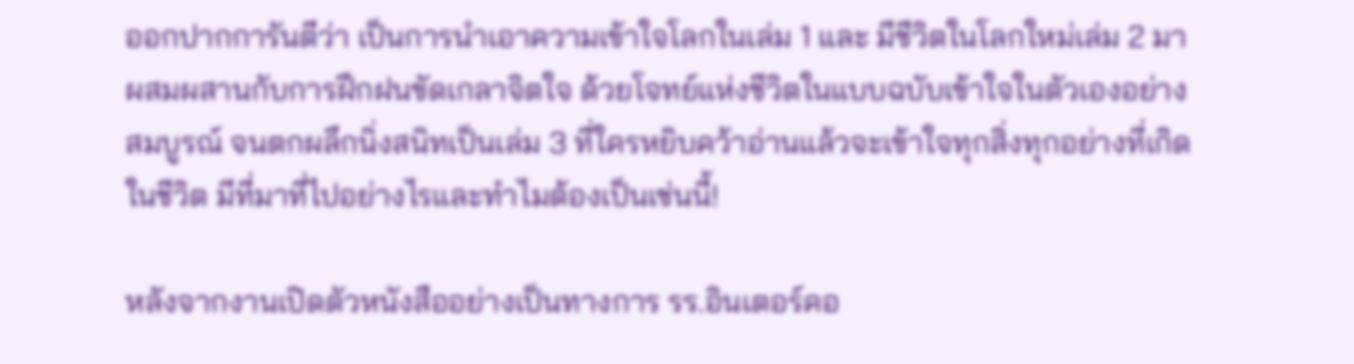ออกปากการันตีว่า เป็นการนำเอาความเข้าใจโลกในเล่ม 1 และ มีชีวิตในโลกใหม่เล่ม 2 มาผสมผสานกับการฝึกฝนขัดเกลาจิตใจ ด้วยโจทย์แห่งชีวิตในแบบฉบับเข้าใจในตัวเองอย่างสมบูรณ์ จนตกผลึกนิ่งสนิทเป็นเล่ม 3 ที่ใครหยิบคว้าอ่านแล้วจะเข้าใจทุกสิ่งทุกอย่างที่เกิดในชีวิต มีที่มาที่ไปอย่างไรและทำไมต้องเป็นเช่นนี้!

หลังจากงานเปิดตัวหนังสืออย่างเป็นทางการ รร.อินเตอร์คอ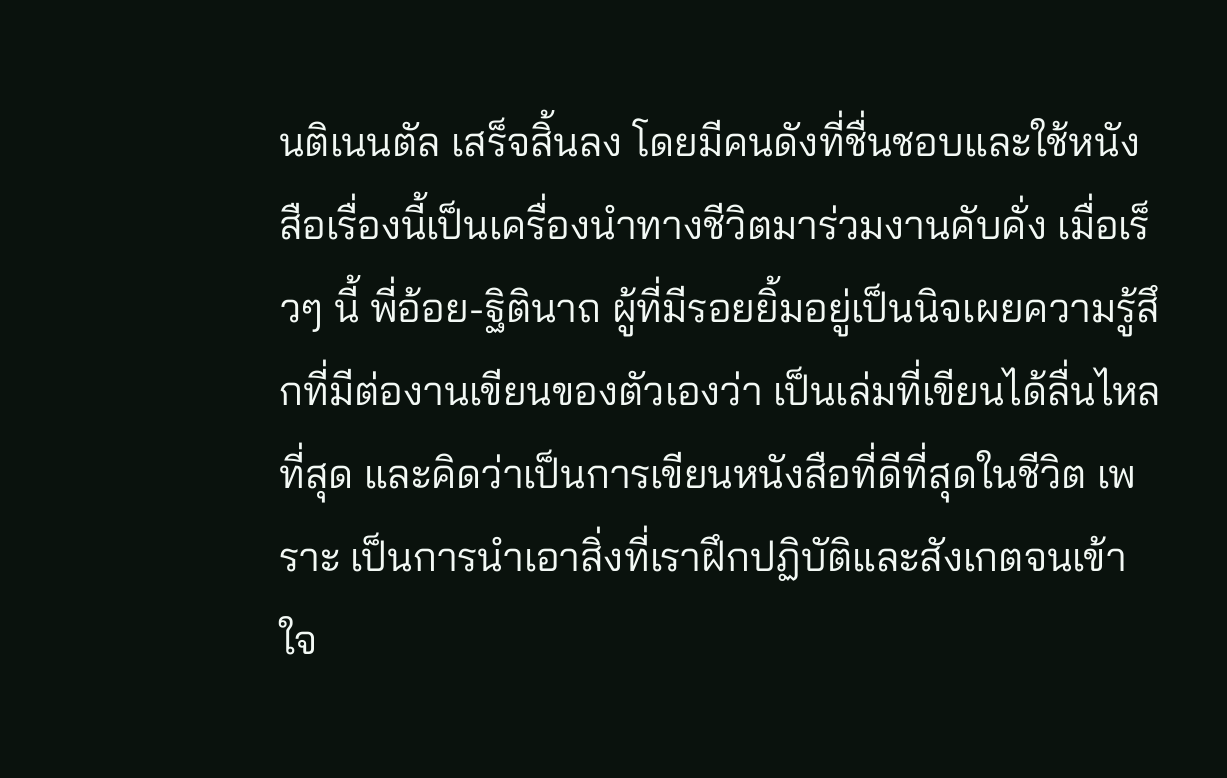นติเนนตัล เสร็จสิ้นลง โดยมีคนดังที่ชื่นชอบและใช้หนังสือเรื่องนี้เป็นเครื่องนำทางชีวิตมาร่วมงานคับคั่ง เมื่อเร็วๆ นี้ พี่อ้อย-ฐิตินาถ ผู้ที่มีรอยยิ้มอยู่เป็นนิจเผยความรู้สึกที่มีต่องานเขียนของตัวเองว่า เป็นเล่มที่เขียนได้ลื่นไหลที่สุด และคิดว่าเป็นการเขียนหนังสือที่ดีที่สุดในชีวิต เพราะ เป็นการนำเอาสิ่งที่เราฝึกปฏิบัติและสังเกตจนเข้าใจ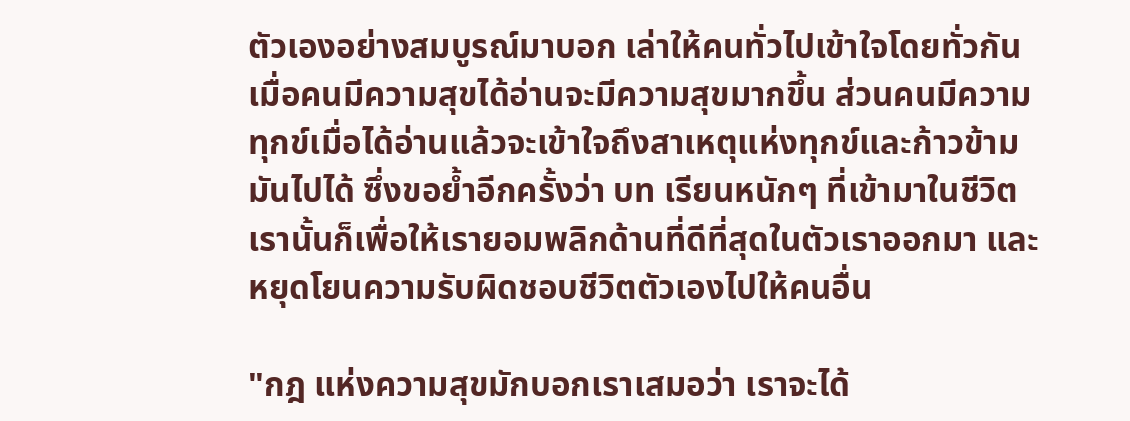ตัวเองอย่างสมบูรณ์มาบอก เล่าให้คนทั่วไปเข้าใจโดยทั่วกัน เมื่อคนมีความสุขได้อ่านจะมีความสุขมากขึ้น ส่วนคนมีความทุกข์เมื่อได้อ่านแล้วจะเข้าใจถึงสาเหตุแห่งทุกข์และก้าวข้ามมันไปได้ ซึ่งขอย้ำอีกครั้งว่า บท เรียนหนักๆ ที่เข้ามาในชีวิตเรานั้นก็เพื่อให้เรายอมพลิกด้านที่ดีที่สุดในตัวเราออกมา และหยุดโยนความรับผิดชอบชีวิตตัวเองไปให้คนอื่น

"กฎ แห่งความสุขมักบอกเราเสมอว่า เราจะได้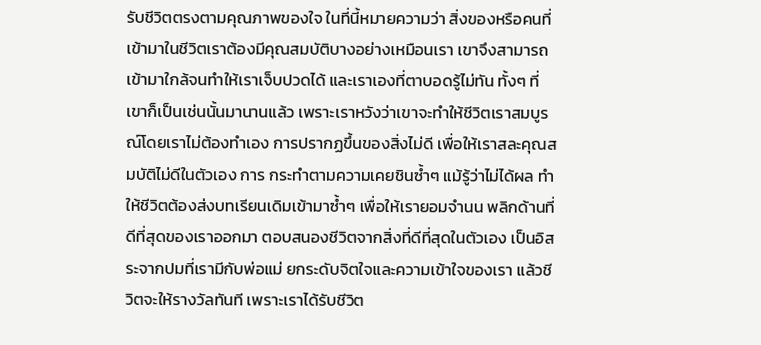รับชีวิตตรงตามคุณภาพของใจ ในที่นี้หมายความว่า สิ่งของหรือคนที่เข้ามาในชีวิตเราต้องมีคุณสมบัติบางอย่างเหมือนเรา เขาจึงสามารถเข้ามาใกล้จนทำให้เราเจ็บปวดได้ และเราเองที่ตาบอดรู้ไม่ทัน ทั้งๆ ที่เขาก็เป็นเช่นนั้นมานานแล้ว เพราะเราหวังว่าเขาจะทำให้ชีวิตเราสมบูรณ์โดยเราไม่ต้องทำเอง การปรากฏขึ้นของสิ่งไม่ดี เพื่อให้เราสละคุณสมบัติไม่ดีในตัวเอง การ กระทำตามความเคยชินซ้ำๆ แม้รู้ว่าไม่ได้ผล ทำให้ชีวิตต้องส่งบทเรียนเดิมเข้ามาซ้ำๆ เพื่อให้เรายอมจำนน พลิกด้านที่ดีที่สุดของเราออกมา ตอบสนองชีวิตจากสิ่งที่ดีที่สุดในตัวเอง เป็นอิสระจากปมที่เรามีกับพ่อแม่ ยกระดับจิตใจและความเข้าใจของเรา แล้วชีวิตจะให้รางวัลทันที เพราะเราได้รับชีวิต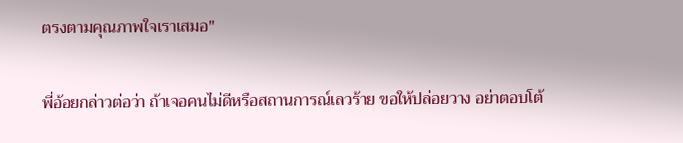ตรงตามคุณภาพใจเราเสมอ"

พี่อ้อยกล่าวต่อว่า ถ้าเจอคนไม่ดีหรือสถานการณ์เลวร้าย ขอให้ปล่อยวาง อย่าตอบโต้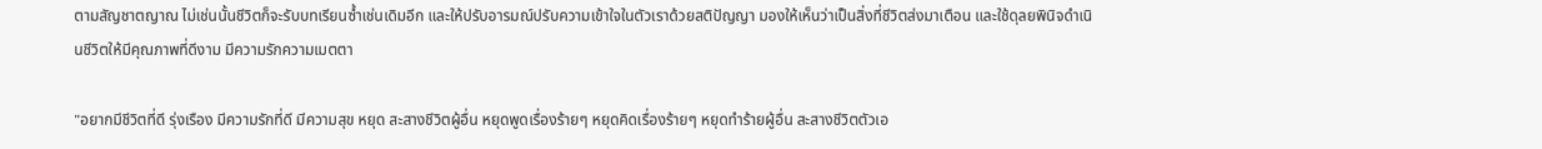ตามสัญชาตญาณ ไม่เช่นนั้นชีวิตก็จะรับบทเรียนซ้ำเช่นเดิมอีก และให้ปรับอารมณ์ปรับความเข้าใจในตัวเราด้วยสติปัญญา มองให้เห็นว่าเป็นสิ่งที่ชีวิตส่งมาเตือน และใช้ดุลยพินิจดำเนินชีวิตให้มีคุณภาพที่ดีงาม มีความรักความเมตตา

"อยากมีชีวิตที่ดี รุ่งเรือง มีความรักที่ดี มีความสุข หยุด สะสางชีวิตผู้อื่น หยุดพูดเรื่องร้ายๆ หยุดคิดเรื่องร้ายๆ หยุดทำร้ายผู้อื่น สะสางชีวิตตัวเอ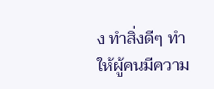ง ทำสิ่งดีๆ ทำให้ผู้คนมีความ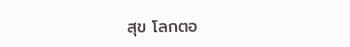สุข โลกตอ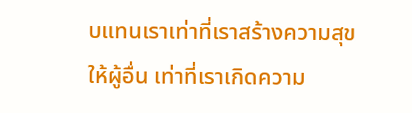บแทนเราเท่าที่เราสร้างความสุขให้ผู้อื่น เท่าที่เราเกิดความ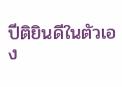ปีติยินดีในตัวเอง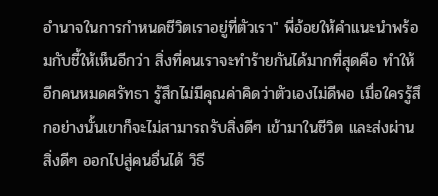อำนาจในการกำหนดชีวิตเราอยู่ที่ตัวเรา" พี่อ้อยให้คำแนะนำพร้อมกับชี้ให้เห็นอีกว่า สิ่งที่คนเราจะทำร้ายกันได้มากที่สุดคือ ทำให้อีกคนหมดศรัทธา รู้สึกไม่มีคุณค่าคิดว่าตัวเองไม่ดีพอ เมื่อใครรู้สึกอย่างนั้นเขาก็จะไม่สามารถรับสิ่งดีๆ เข้ามาในชีวิต และส่งผ่านสิ่งดีๆ ออกไปสู่คนอื่นได้ วิธี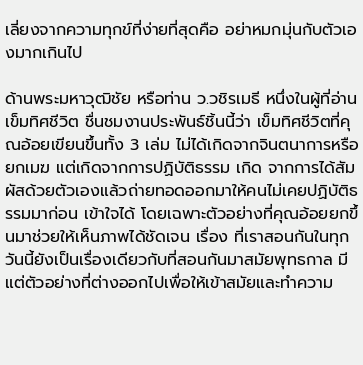เลี่ยงจากความทุกข์ที่ง่ายที่สุดคือ อย่าหมกมุ่นกับตัวเองมากเกินไป

ด้านพระมหาวุฒิชัย หรือท่าน ว.วชิรเมธี หนึ่งในผู้ที่อ่านเข็มทิศชีวิต ชื่นชมงานประพันธ์ชิ้นนี้ว่า เข็มทิศชีวิตที่คุณอ้อยเขียนขึ้นทั้ง 3 เล่ม ไม่ได้เกิดจากจินตนาการหรือยกเมฆ แต่เกิดจากการปฏิบัติธรรม เกิด จากการได้สัมผัสด้วยตัวเองแล้วถ่ายทอดออกมาให้คนไม่เคยปฏิบัติธรรมมาก่อน เข้าใจได้ โดยเฉพาะตัวอย่างที่คุณอ้อยยกขึ้นมาช่วยให้เห็นภาพได้ชัดเจน เรื่อง ที่เราสอนกันในทุกวันนี้ยังเป็นเรื่องเดียวกับที่สอนกันมาสมัยพุทธกาล มีแต่ตัวอย่างที่ต่างออกไปเพื่อให้เข้าสมัยและทำความ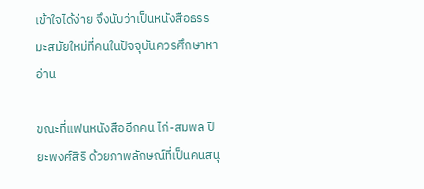เข้าใจได้ง่าย จึงนับว่าเป็นหนังสือธรรมะสมัยใหม่ที่คนในปัจจุบันควรศึกษาหาอ่าน

ขณะที่แฟนหนังสืออีกคน ไก่-สมพล ปิยะพงศ์สิริ ด้วยภาพลักษณ์ที่เป็นคนสนุ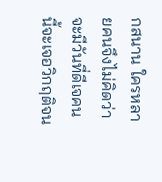กสนาน ใครหลายคนจึงไม่คิดว่าจะมีวันที่ดีเจคนนี้จะเจอวิกฤติจน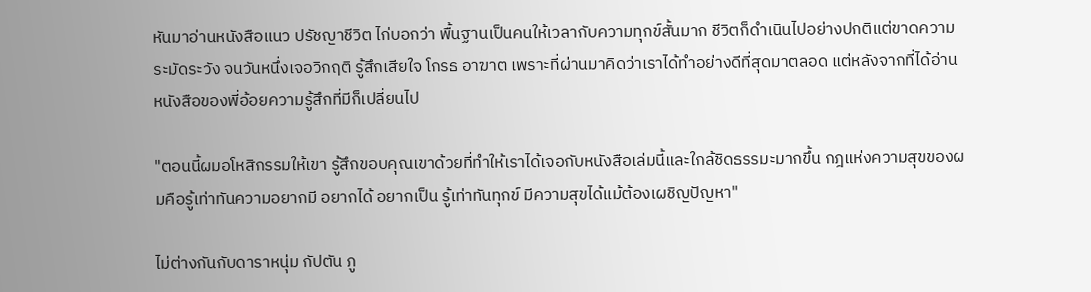หันมาอ่านหนังสือแนว ปรัชญาชีวิต ไก่บอกว่า พื้นฐานเป็นคนให้เวลากับความทุกข์สั้นมาก ชีวิตก็ดำเนินไปอย่างปกติแต่ขาดความระมัดระวัง จนวันหนึ่งเจอวิกฤติ รู้สึกเสียใจ โกรธ อาฆาต เพราะที่ผ่านมาคิดว่าเราได้ทำอย่างดีที่สุดมาตลอด แต่หลังจากที่ได้อ่านหนังสือของพี่อ้อยความรู้สึกที่มีก็เปลี่ยนไป

"ตอนนี้ผมอโหสิกรรมให้เขา รู้สึกขอบคุณเขาด้วยที่ทำให้เราได้เจอกับหนังสือเล่มนี้และใกล้ชิดธรรมะมากขึ้น กฎแห่งความสุขของผมคือรู้เท่าทันความอยากมี อยากได้ อยากเป็น รู้เท่าทันทุกข์ มีความสุขได้แม้ต้องเผชิญปัญหา"

ไม่ต่างกันกับดาราหนุ่ม กัปตัน ภู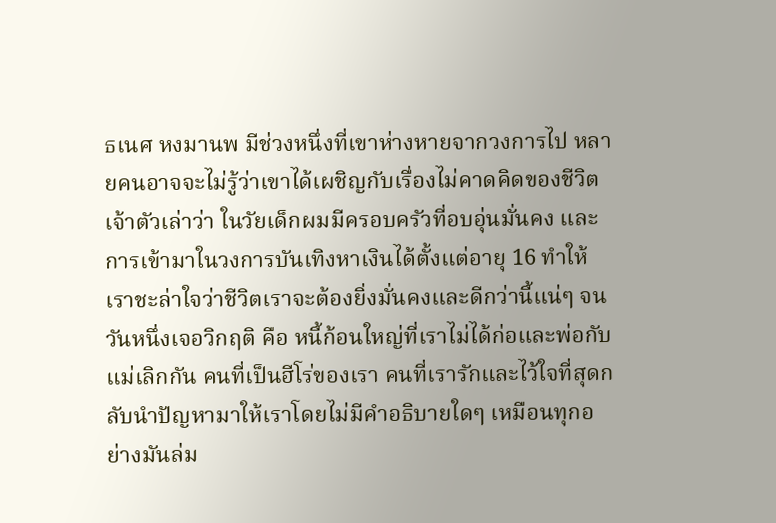ธเนศ หงมานพ มีช่วงหนึ่งที่เขาห่างหายจากวงการไป หลายคนอาจจะไม่รู้ว่าเขาได้เผชิญกับเรื่องไม่คาดคิดของชีวิต เจ้าตัวเล่าว่า ในวัยเด็กผมมีครอบครัวที่อบอุ่นมั่นคง และการเข้ามาในวงการบันเทิงหาเงินได้ตั้งแต่อายุ 16 ทำให้เราชะล่าใจว่าชีวิตเราจะต้องยิ่งมั่นคงและดีกว่านี้แน่ๆ จนวันหนึ่งเจอวิกฤติ คือ หนี้ก้อนใหญ่ที่เราไม่ได้ก่อและพ่อกับแม่เลิกกัน คนที่เป็นฮีโร่ของเรา คนที่เรารักและไว้ใจที่สุดกลับนำปัญหามาให้เราโดยไม่มีคำอธิบายใดๆ เหมือนทุกอย่างมันล่ม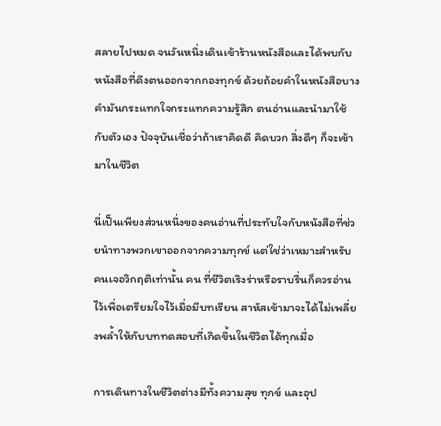สลายไปหมด จนวันหนึ่งเดินเข้าร้านหนังสือและได้พบกับหนังสือที่ดึงตนออกจากกองทุกข์ ด้วยถ้อยคำในหนังสือบางคำมันกระแทกใจกระแทกความรู้สึก ตนอ่านและนำมาใช้กับตัวเอง ปัจจุบันเชื่อว่าถ้าเราคิดดี คิดบวก สิ่งดีๆ ก็จะเข้ามาในชีวิต

นี่เป็นเพียงส่วนหนึ่งของคนอ่านที่ประทับใจกับหนังสือที่ช่วยนำทางพวกเขาออกจากความทุกข์ แต่ใช่ว่าเหมาะสำหรับคนเจอวิกฤติเท่านั้น คน ที่ชีวิตเริงร่าหรือราบรื่นก็ควรอ่านไว้เพื่อเตรียมใจไว้เมื่อมีบทเรียน สาหัสเข้ามาจะได้ไม่เพลี่ยงพล้ำให้กับบททดสอบที่เกิดขึ้นในชีวิตได้ทุกเมื่อ

การเดินทางในชีวิตต่างมีทั้งความสุข ทุกข์ และอุป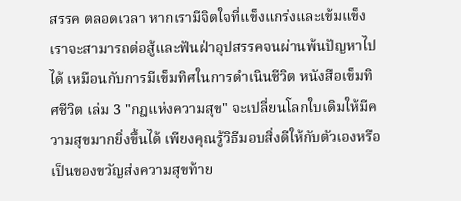สรรค ตลอดเวลา หากเรามีจิตใจที่แข็งแกร่งและเข้มแข็ง เราจะสามารถต่อสู้และฟันฝ่าอุปสรรคจนผ่านพ้นปัญหาไปได้ เหมือนกับการมีเข็มทิศในการดำเนินชีวิต หนังสือเข็มทิศชีวิต เล่ม 3 "กฎแห่งความสุข" จะเปลี่ยนโลกใบเดิมให้มีความสุขมากยิ่งขึ้นได้ เพียงคุณรู้วิธีมอบสิ่งดีให้กับตัวเองหรือเป็นของขวัญส่งความสุขท้าย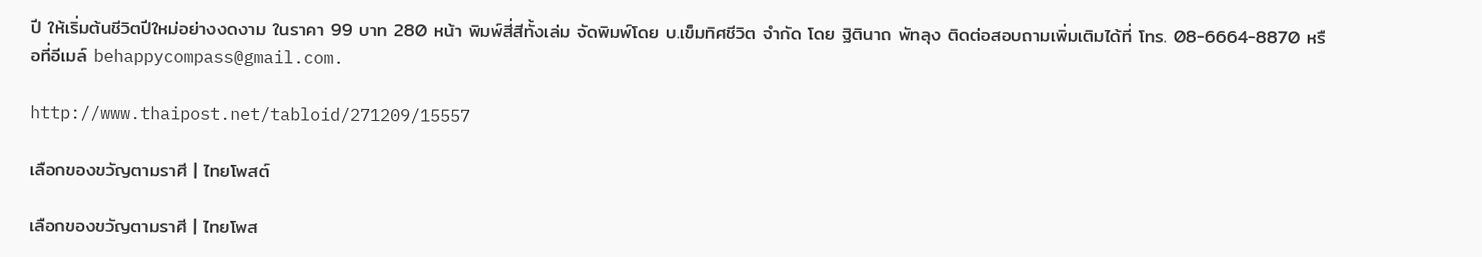ปี ให้เริ่มต้นชีวิตปีใหม่อย่างงดงาม ในราคา 99 บาท 280 หน้า พิมพ์สี่สีทั้งเล่ม จัดพิมพ์โดย บ.เข็มทิศชีวิต จำกัด โดย ฐิตินาถ พัทลุง ติดต่อสอบถามเพิ่มเติมได้ที่ โทร. 08-6664-8870 หรือที่อีเมล์ behappycompass@gmail.com.

http://www.thaipost.net/tabloid/271209/15557

เลือกของขวัญตามราศี | ไทยโพสต์

เลือกของขวัญตามราศี | ไทยโพส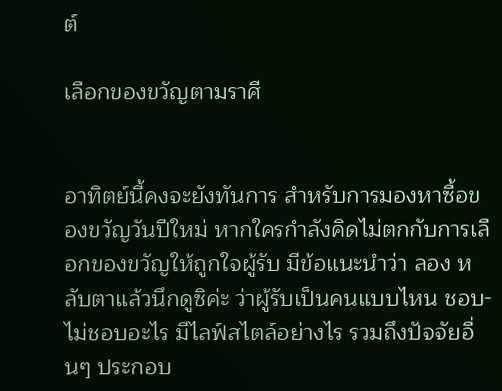ต์

เลือกของขวัญตามราศี


อาทิตย์นี้คงจะยังทันการ สำหรับการมองหาซื้อของขวัญวันปีใหม่ หากใครกำลังคิดไม่ตกกับการเลือกของขวัญให้ถูกใจผู้รับ มีข้อแนะนำว่า ลอง หลับตาแล้วนึกดูซิค่ะ ว่าผู้รับเป็นคนแบบไหน ชอบ-ไม่ชอบอะไร มีไลฟ์สไตล์อย่างไร รวมถึงปัจจัยอื่นๆ ประกอบ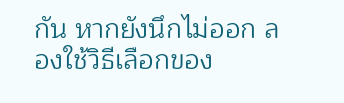กัน หากยังนึกไม่ออก ลองใช้วิธีเลือกของ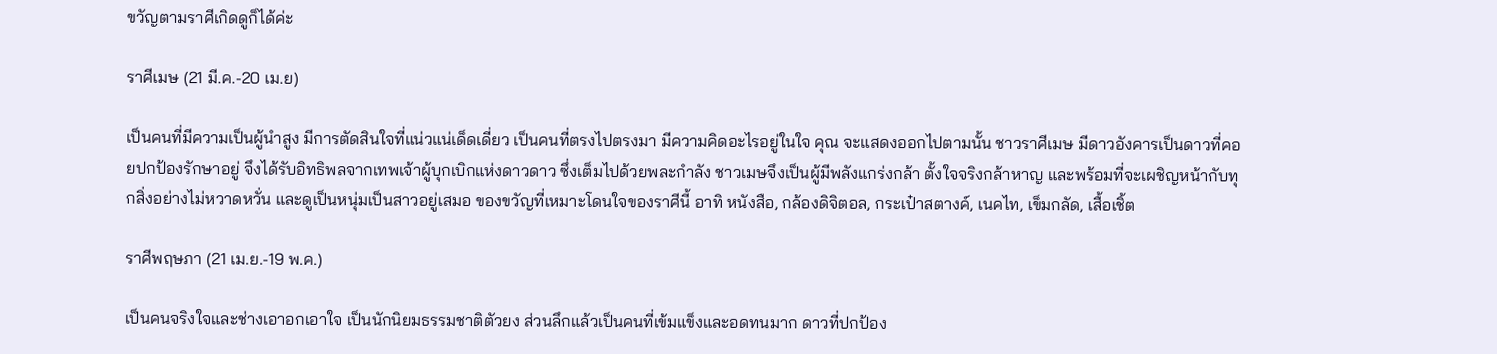ขวัญตามราศีเกิดดูก็ได้ค่ะ

ราศีเมษ (21 มี.ค.-20 เม.ย)

เป็นคนที่มีความเป็นผู้นำสูง มีการตัดสินใจที่แน่วแน่เด็ดเดี่ยว เป็นคนที่ตรงไปตรงมา มีความคิดอะไรอยู่ในใจ คุณ จะแสดงออกไปตามนั้น ชาวราศีเมษ มีดาวอังคารเป็นดาวที่คอยปกป้องรักษาอยู่ จึงได้รับอิทธิพลจากเทพเจ้าผู้บุกเบิกแห่งดาวดาว ซึ่งเต็มไปด้วยพละกำลัง ชาวเมษจึงเป็นผู้มีพลังแกร่งกล้า ตั้งใจจริงกล้าหาญ และพร้อมที่จะเผชิญหน้ากับทุกสิ่งอย่างไม่หวาดหวั่น และดูเป็นหนุ่มเป็นสาวอยู่เสมอ ของขวัญที่เหมาะโดนใจของราศีนี้ อาทิ หนังสือ, กล้องดิจิตอล, กระเป๋าสตางค์, เนคไท, เข็มกลัด, เสื้อเชิ้ต

ราศีพฤษภา (21 เม.ย.-19 พ.ค.)

เป็นคนจริงใจและช่างเอาอกเอาใจ เป็นนักนิยมธรรมชาติตัวยง ส่วนลึกแล้วเป็นคนที่เข้มแข็งและอดทนมาก ดาวที่ปกป้อง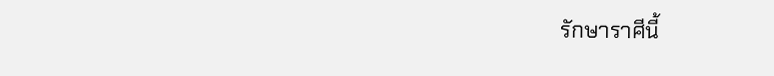รักษาราศีนี้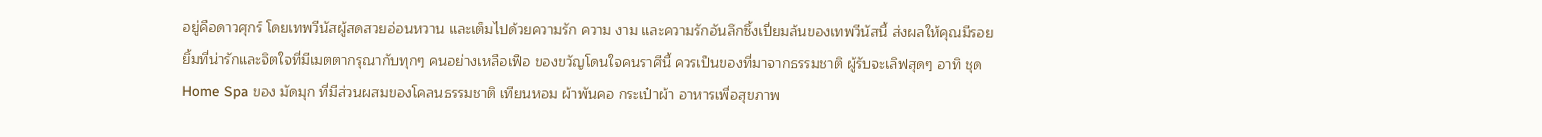อยู่คือดาวศุกร์ โดยเทพวีนัสผู้สดสวยอ่อนหวาน และเต็มไปด้วยความรัก ความ งาม และความรักอันลึกซึ้งเปี่ยมล้นของเทพวีนัสนี้ ส่งผลให้คุณมีรอยยิ้มที่น่ารักและจิตใจที่มีเมตตากรุณากับทุกๆ คนอย่างเหลือเฟือ ของขวัญโดนใจคนราศีนี้ ควรเป็นของที่มาจากธรรมชาติ ผู้รับจะเลิฟสุดๆ อาทิ ชุด Home Spa ของ มัดมุก ที่มีส่วนผสมของโคลนธรรมชาติ เทียนหอม ผ้าพันคอ กระเป๋าผ้า อาหารเพื่อสุขภาพ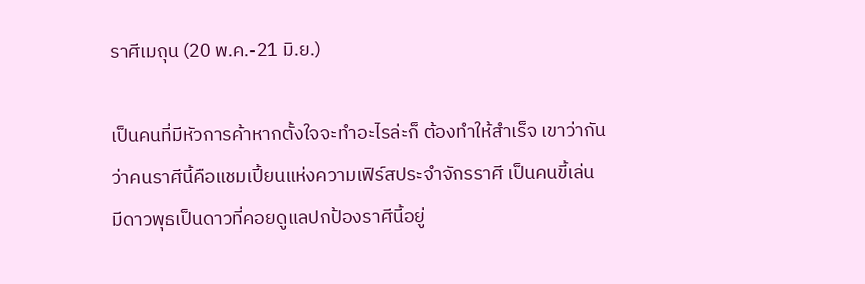ราศีเมถุน (20 พ.ค.-21 มิ.ย.)

เป็นคนที่มีหัวการค้าหากตั้งใจจะทำอะไรล่ะก็ ต้องทำให้สำเร็จ เขาว่ากันว่าคนราศีนี้คือแชมเปี้ยนแห่งความเฟิร์สประจำจักรราศี เป็นคนขี้เล่น มีดาวพุธเป็นดาวที่คอยดูแลปกป้องราศีนี้อยู่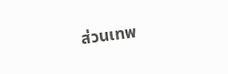ส่วนเทพ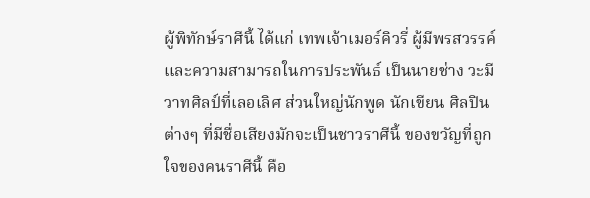ผู้พิทักษ์ราศีนี้ ได้แก่ เทพเจ้าเมอร์คิวรี่ ผู้มีพรสวรรค์และความสามารถในการประพันธ์ เป็นนายช่าง วะมีวาทศิลป์ที่เลอเลิศ ส่วนใหญ่นักพูด นักเขียน ศิลปินต่างๆ ที่มีชื่อเสียงมักจะเป็นชาวราศีนี้ ของขวัญที่ถูกใจของคนราศีนี้ คือ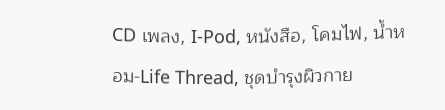CD เพลง, I-Pod, หนังสือ, โคมไฟ, น้ำหอม-Life Thread, ชุดบำรุงผิวกาย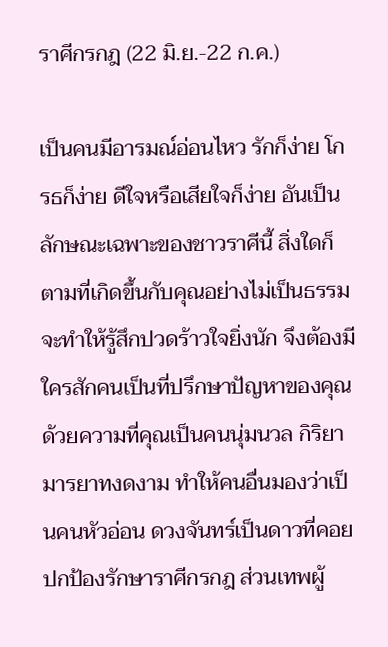ราศีกรกฎ (22 มิ.ย.-22 ก.ค.)

เป็นคนมีอารมณ์อ่อนไหว รักก็ง่าย โกรธก็ง่าย ดีใจหรือเสียใจก็ง่าย อันเป็นลักษณะเฉพาะของชาวราศีนี้ สิ่งใดก็ตามที่เกิดขึ้นกับคุณอย่างไม่เป็นธรรม จะทำให้รู้สึกปวดร้าวใจยิ่งนัก จึงต้องมีใครสักคนเป็นที่ปรึกษาปัญหาของคุณ ด้วยความที่คุณเป็นคนนุ่มนวล กิริยามารยาทงดงาม ทำให้คนอื่นมองว่าเป็นคนหัวอ่อน ดวงจันทร์เป็นดาวที่คอยปกป้องรักษาราศีกรกฎ ส่วนเทพผู้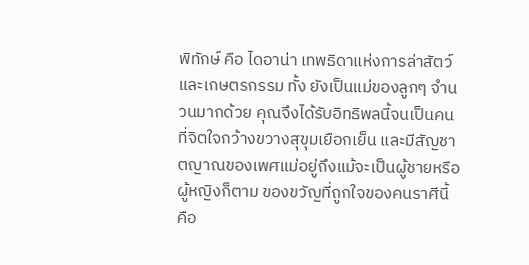พิทักษ์ คือ ไดอาน่า เทพธิดาแห่งการล่าสัตว์ และเกษตรกรรม ทั้ง ยังเป็นแม่ของลูกๆ จำนวนมากด้วย คุณจึงได้รับอิทธิพลนี้จนเป็นคนที่จิตใจกว้างขวางสุขุมเยือกเย็น และมีสัญชาตญาณของเพศแม่อยู่ถึงแม้จะเป็นผู้ชายหรือผู้หญิงก็ตาม ของขวัญที่ถูกใจของคนราศีนี้ คือ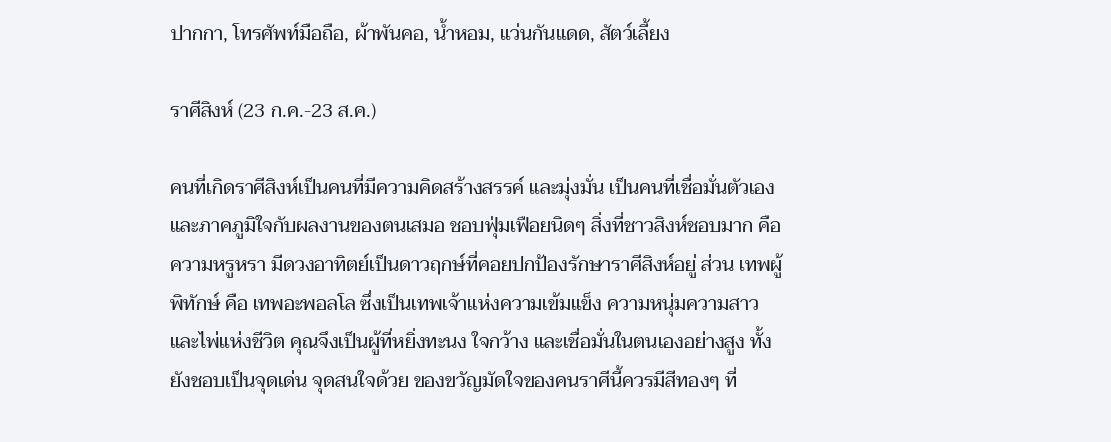ปากกา, โทรศัพท์มือถือ, ผ้าพันคอ, น้ำหอม, แว่นกันแดด, สัตว์เลี้ยง

ราศีสิงห์ (23 ก.ค.-23 ส.ค.)

คนที่เกิดราศีสิงห์เป็นคนที่มีความคิดสร้างสรรค์ และมุ่งมั่น เป็นคนที่เชื่อมั่นตัวเอง และภาคภูมิใจกับผลงานของตนเสมอ ชอบฟุ่มเฟือยนิดๆ สิ่งที่ชาวสิงห์ชอบมาก คือ ความหรูหรา มีดวงอาทิตย์เป็นดาวฤกษ์ที่คอยปกป้องรักษาราศีสิงห์อยู่ ส่วน เทพผู้พิทักษ์ คือ เทพอะพอลโล ซึ่งเป็นเทพเจ้าแห่งความเข้มแข็ง ความหนุ่มความสาว และไพ่แห่งชีวิต คุณจึงเป็นผู้ที่หยิ่งทะนง ใจกว้าง และเชื่อมั่นในตนเองอย่างสูง ทั้งยังชอบเป็นจุดเด่น จุดสนใจด้วย ของขวัญมัดใจของคนราศีนี้ควรมีสีทองๆ ที่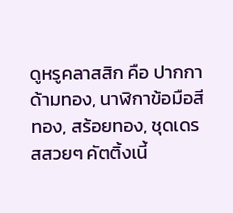ดูหรูคลาสสิก คือ ปากกาด้ามทอง, นาฬิกาข้อมือสีทอง, สร้อยทอง, ชุดเดรสสวยๆ คัตติ้งเนี้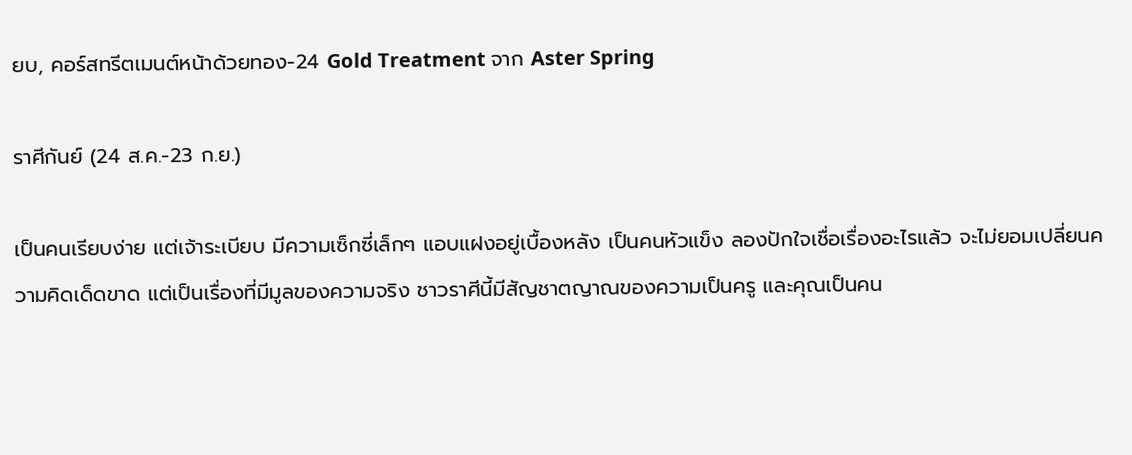ยบ, คอร์สทรีตเมนต์หน้าด้วยทอง-24 Gold Treatment จาก Aster Spring

ราศีกันย์ (24 ส.ค.-23 ก.ย.)

เป็นคนเรียบง่าย แต่เจ้าระเบียบ มีความเซ็กซี่เล็กๆ แอบแฝงอยู่เบื้องหลัง เป็นคนหัวแข็ง ลองปักใจเชื่อเรื่องอะไรแล้ว จะไม่ยอมเปลี่ยนความคิดเด็ดขาด แต่เป็นเรื่องที่มีมูลของความจริง ชาวราศีนี้มีสัญชาตญาณของความเป็นครู และคุณเป็นคน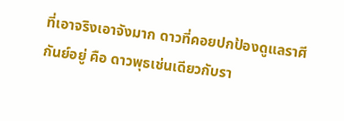ที่เอาจริงเอาจังมาก ดาวที่คอยปกป้องดูแลราศีกันย์อยู่ คือ ดาวพุธเช่นเดียวกับรา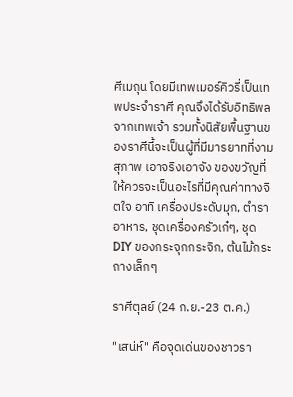ศีเมถุน โดยมีเทพเมอร์คิวรี่เป็นเทพประจำราศี คุณจึงได้รับอิทธิพลจากเทพเจ้า รวมทั้งนิสัยพื้นฐานของราศีนี้จะเป็นผู้ที่มีมารยาทที่งามสุภาพ เอาจริงเอาจัง ของขวัญที่ให้ควรจะเป็นอะไรที่มีคุณค่าทางจิตใจ อาทิ เครื่องประดับมุก, ตำราอาหาร, ชุดเครื่องครัวเก๋ๆ, ชุด DIY ของกระจุกกระจิก, ต้นไม้กระถางเล็กๆ

ราศีตุลย์ (24 ก.ย.-23 ต.ค.)

"เสน่ห์" คือจุดเด่นของชาวรา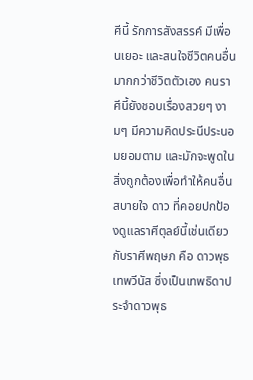ศีนี้ รักการสังสรรค์ มีเพื่อนเยอะ และสนใจชีวิตคนอื่นมากกว่าชีวิตตัวเอง คนราศีนี้ยังชอบเรื่องสวยๆ งามๆ มีความคิดประนีประนอมยอมตาม และมักจะพูดในสิ่งถูกต้องเพื่อทำให้คนอื่นสบายใจ ดาว ที่คอยปกป้องดูแลราศีตุลย์นี้เช่นเดียวกับราศีพฤษภ คือ ดาวพุธ เทพวีนัส ซึ่งเป็นเทพธิดาประจำดาวพุธ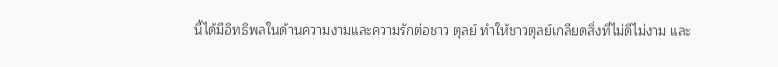นี้ได้มีอิทธิพลในด้านความงามและความรักต่อชาว ตุลย์ ทำให้ชาวตุลย์เกลียดสิ่งที่ไม่ดีไม่งาม และ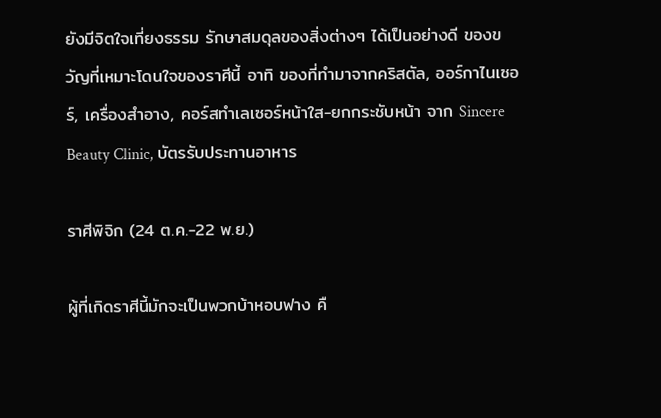ยังมีจิตใจเที่ยงธรรม รักษาสมดุลของสิ่งต่างๆ ได้เป็นอย่างดี ของขวัญที่เหมาะโดนใจของราศีนี้ อาทิ ของที่ทำมาจากคริสตัล, ออร์กาไนเซอร์, เครื่องสำอาง, คอร์สทำเลเซอร์หน้าใส-ยกกระชับหน้า จาก Sincere Beauty Clinic, บัตรรับประทานอาหาร

ราศีพิจิก (24 ต.ค.-22 พ.ย.)

ผู้ที่เกิดราศีนี้มักจะเป็นพวกบ้าหอบฟาง คื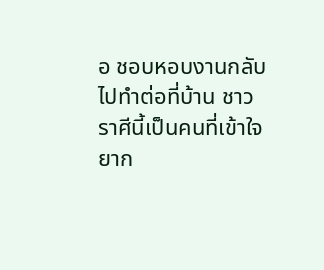อ ชอบหอบงานกลับไปทำต่อที่บ้าน ชาวราศีนี้เป็นคนที่เข้าใจยาก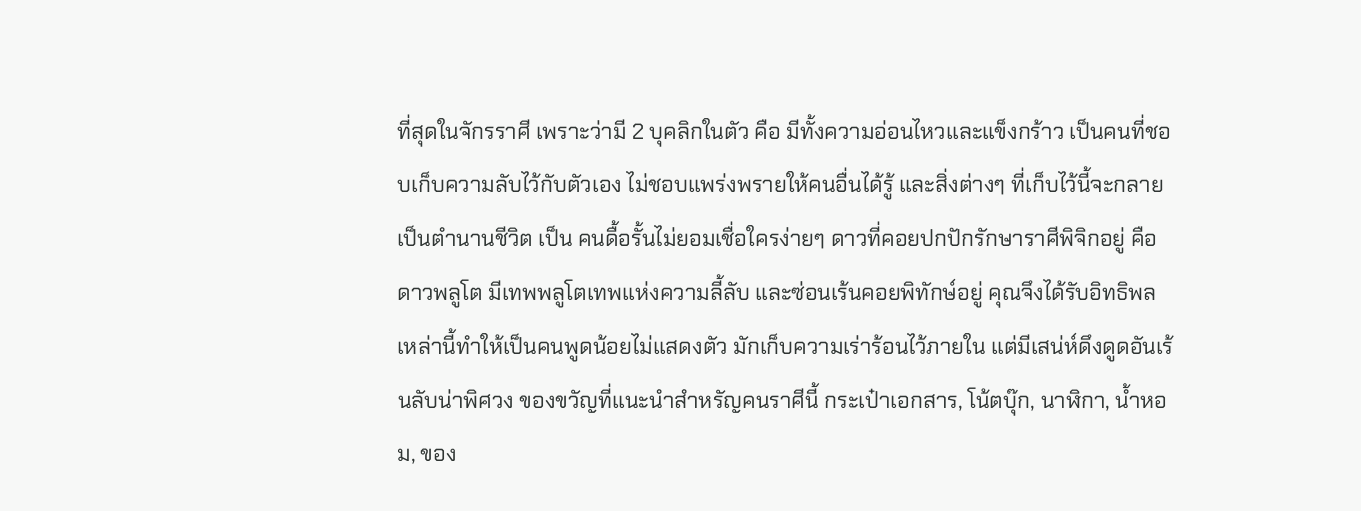ที่สุดในจักรราศี เพราะว่ามี 2 บุคลิกในตัว คือ มีทั้งความอ่อนไหวและแข็งกร้าว เป็นคนที่ชอบเก็บความลับไว้กับตัวเอง ไม่ชอบแพร่งพรายให้คนอื่นได้รู้ และสิ่งต่างๆ ที่เก็บไว้นี้จะกลายเป็นตำนานชีวิต เป็น คนดื้อรั้นไม่ยอมเชื่อใครง่ายๆ ดาวที่คอยปกปักรักษาราศีพิจิกอยู่ คือ ดาวพลูโต มีเทพพลูโตเทพแห่งความลี้ลับ และซ่อนเร้นคอยพิทักษ์อยู่ คุณจึงได้รับอิทธิพลเหล่านี้ทำให้เป็นคนพูดน้อยไม่แสดงตัว มักเก็บความเร่าร้อนไว้ภายใน แต่มีเสน่ห์ดึงดูดอันเร้นลับน่าพิศวง ของขวัญที่แนะนำสำหรัญคนราศีนี้ กระเป๋าเอกสาร, โน้ตบุ๊ก, นาฬิกา, น้ำหอม, ของ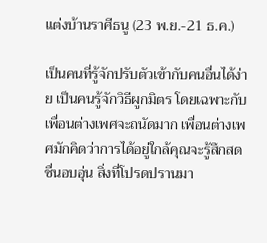แต่งบ้านราศีธนู (23 พ.ย.-21 ธ.ค.)

เป็นคนที่รู้จักปรับตัวเข้ากับคนอื่นได้ง่าย เป็นคนรู้จักวิธีผูกมิตร โดยเฉพาะกับเพื่อนต่างเพศจะถนัดมาก เพื่อนต่างเพศมักคิดว่าการได้อยู่ใกล้คุณจะรู้สึกสดชื่นอบอุ่น สิ่งที่โปรดปรานมา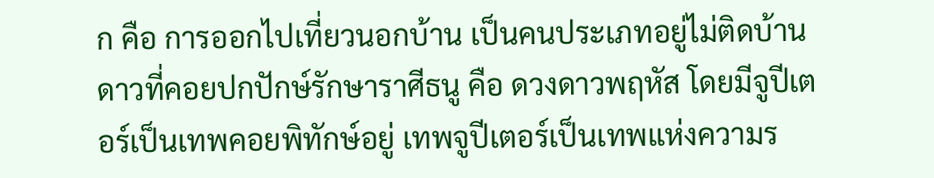ก คือ การออกไปเที่ยวนอกบ้าน เป็นคนประเภทอยู่ไม่ติดบ้าน ดาวที่คอยปกปักษ์รักษาราศีธนู คือ ดวงดาวพฤหัส โดยมีจูปีเตอร์เป็นเทพคอยพิทักษ์อยู่ เทพจูปีเตอร์เป็นเทพแห่งความร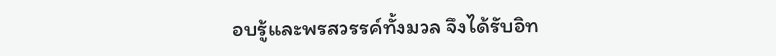อบรู้และพรสวรรค์ทั้งมวล จึงได้รับอิท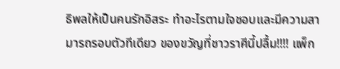ธิพลให้เป็นคนรักอิสระ ทำอะไรตามใจชอบและมีความสามารถรอบตัวทีเดียว ของขวัญที่ชาวราศีนี้ปลื้ม!!!! แพ็ก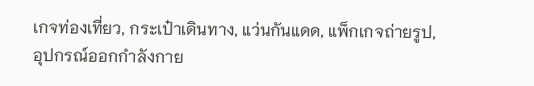เกจท่องเที่ยว, กระเป๋าเดินทาง, แว่นกันแดด, แพ็กเกจถ่ายรูป, อุปกรณ์ออกกำลังกาย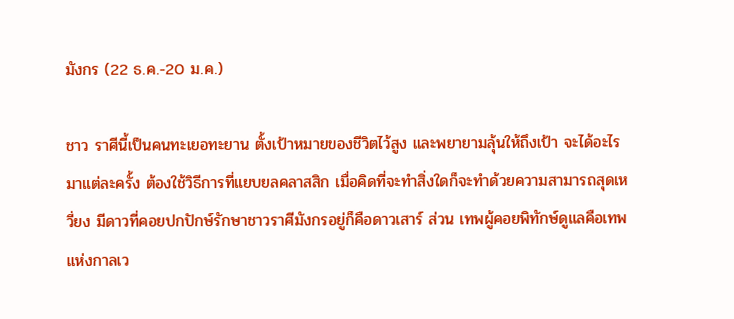มังกร (22 ธ.ค.-20 ม.ค.)

ชาว ราศีนี้เป็นคนทะเยอทะยาน ตั้งเป้าหมายของชีวิตไว้สูง และพยายามลุ้นให้ถึงเป้า จะได้อะไรมาแต่ละครั้ง ต้องใช้วิธีการที่แยบยลคลาสสิก เมื่อคิดที่จะทำสิ่งใดก็จะทำด้วยความสามารถสุดเหวี่ยง มีดาวที่คอยปกปักษ์รักษาชาวราศีมังกรอยู่ก็คือดาวเสาร์ ส่วน เทพผู้คอยพิทักษ์ดูแลคือเทพแห่งกาลเว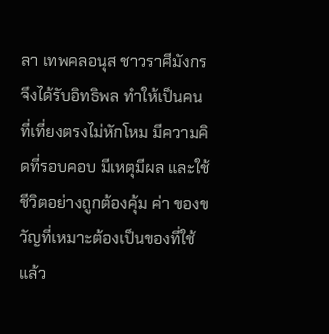ลา เทพคลอนุส ชาวราศีมังกรจึงได้รับอิทธิพล ทำให้เป็นคนที่เที่ยงตรงไม่หักโหม มีความคิดที่รอบคอบ มีเหตุมีผล และใช้ชีวิตอย่างถูกต้องคุ้ม ค่า ของขวัญที่เหมาะต้องเป็นของที่ใช้แล้ว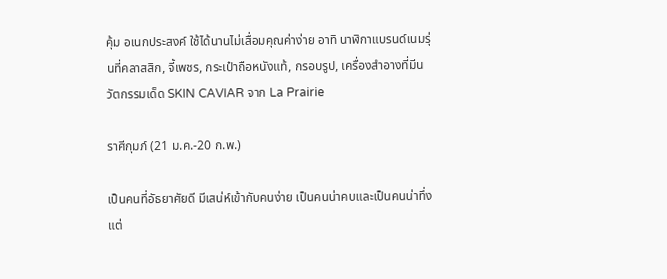คุ้ม อเนกประสงค์ ใช้ได้นานไม่เสื่อมคุณค่าง่าย อาทิ นาฬิกาแบรนด์เนมรุ่นที่คลาสสิก, จี้เพชร, กระเป๋าถือหนังแท้, กรอบรูป, เครื่องสำอางที่มีนวัตกรรมเด็ด SKIN CAVIAR จาก La Prairie

ราศีกุมภ์ (21 ม.ค.-20 ก.พ.)

เป็นคนที่อัธยาศัยดี มีเสน่ห์เข้ากับคนง่าย เป็นคนน่าคบและเป็นคนน่าทึ่ง แต่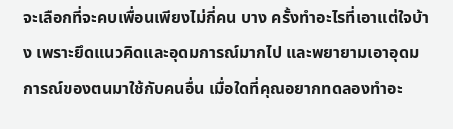จะเลือกที่จะคบเพื่อนเพียงไม่กี่คน บาง ครั้งทำอะไรที่เอาแต่ใจบ้าง เพราะยึดแนวคิดและอุดมการณ์มากไป และพยายามเอาอุดมการณ์ของตนมาใช้กับคนอื่น เมื่อใดที่คุณอยากทดลองทำอะ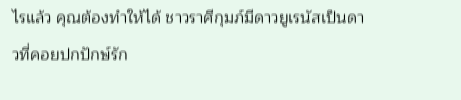ไรแล้ว คุณต้องทำให้ได้ ชาวราศีกุมภ์มีดาวยูเรนัสเป็นดาวที่คอยปกปักษ์รัก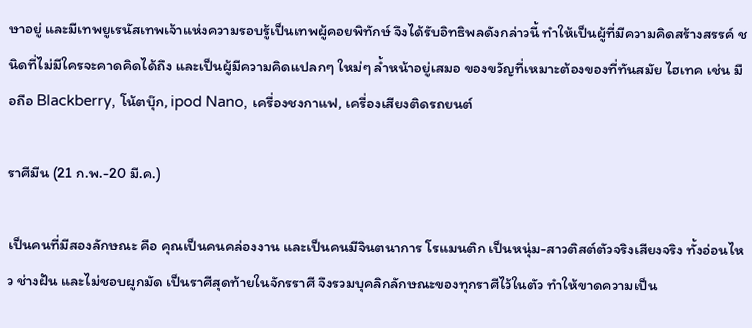ษาอยู่ และมีเทพยูเรนัสเทพเจ้าแห่งความรอบรู้เป็นเทพผู้คอยพิทักษ์ จึงได้รับอิทธิพลดังกล่าวนี้ ทำให้เป็นผู้ที่มีความคิดสร้างสรรค์ ชนิดที่ไม่มีใครจะคาดคิดได้ถึง และเป็นผู้มีความคิดแปลกๆ ใหม่ๆ ล้ำหน้าอยู่เสมอ ของขวัญที่เหมาะต้องของที่ทันสมัย ไฮเทค เช่น มือถือ Blackberry, โน้ตบุ๊ก, ipod Nano, เครื่องชงกาแฟ, เครื่องเสียงติดรถยนต์

ราศีมีน (21 ก.พ.-20 มี.ค.)

เป็นคนที่มีสองลักษณะ คือ คุณเป็นคนคล่องงาน และเป็นคนมีจินตนาการ โรแมนติก เป็นหนุ่ม-สาวติสต์ตัวจริงเสียงจริง ทั้งอ่อนไหว ช่างฝัน และไม่ชอบผูกมัด เป็นราศีสุดท้ายในจักรราศี จึงรวมบุคลิกลักษณะของทุกราศีไว้ในตัว ทำให้ขาดความเป็น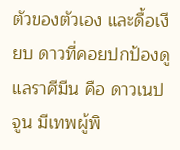ตัวของตัวเอง และดื้อเงียบ ดาวที่คอยปกป้องดูแลราศีมีน คือ ดาวเนปจูน มีเทพผู้พิ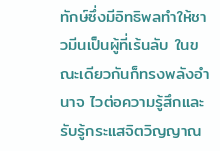ทักษ์ซึ่งมีอิทธิพลทำให้ชาวมีนเป็นผู้ที่เร้นลับ ในขณะเดียวกันก็ทรงพลังอำนาจ ไวต่อความรู้สึกและรับรู้กระแสจิตวิญญาณ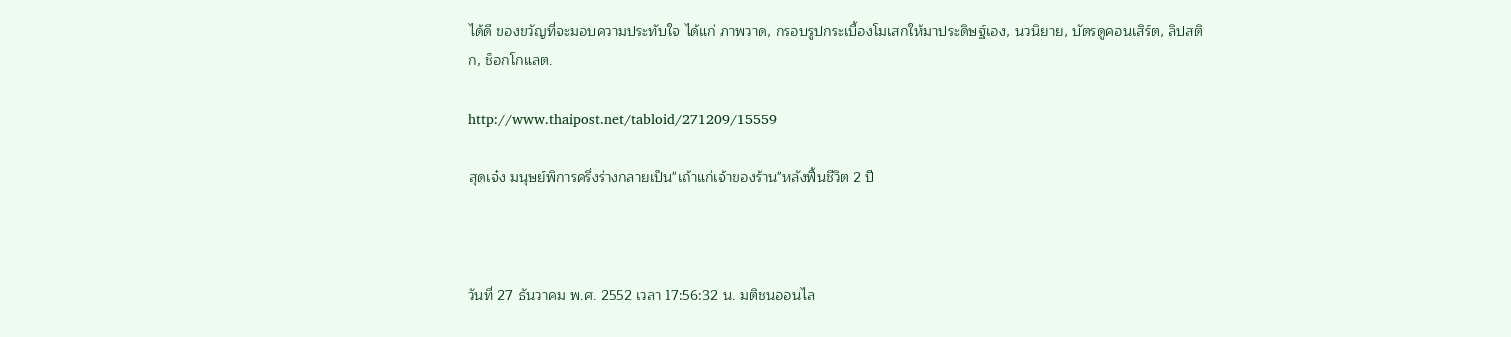ได้ดี ของขวัญที่จะมอบความประทับใจ ได้แก่ ภาพวาด, กรอบรูปกระเบื้องโมเสกให้มาประดิษฐ์เอง, นวนิยาย, บัตรดูคอนเสิร์ต, ลิปสติก, ช็อกโกแลต.

http://www.thaipost.net/tabloid/271209/15559

สุดเจ๋ง มนุษย์พิการครึ่งร่างกลายเป็น"เถ้าแก่เจ้าของร้าน"หลังฟื้นชีวิต 2 ปี



วันที่ 27 ธันวาคม พ.ศ. 2552 เวลา 17:56:32 น. มติชนออนไล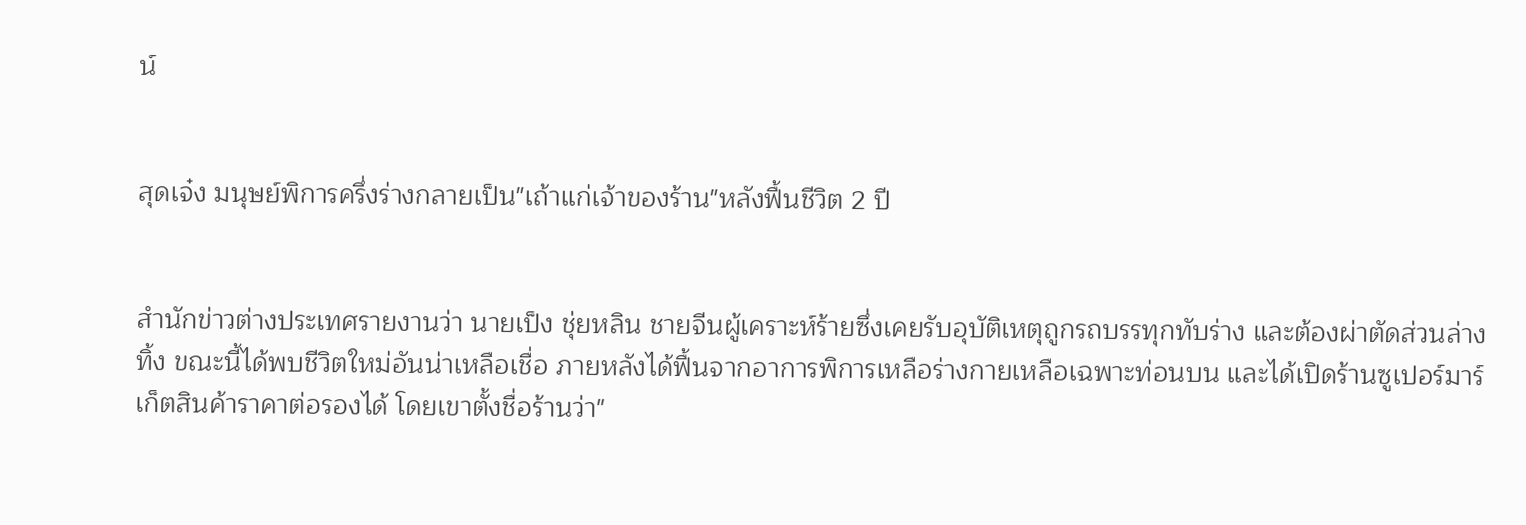น์


สุดเจ๋ง มนุษย์พิการครึ่งร่างกลายเป็น"เถ้าแก่เจ้าของร้าน"หลังฟื้นชีวิต 2 ปี


สำนักข่าวต่างประเทศรายงานว่า นายเป็ง ชุ่ยหลิน ชายจีนผู้เคราะห์ร้ายซึ่งเคยรับอุบัติเหตุถูกรถบรรทุกทับร่าง และต้องผ่าตัดส่วนล่างทิ้ง ขณะนี้ได้พบชีวิตใหม่อันน่าเหลือเชื่อ ภายหลังได้ฟื้นจากอาการพิการเหลือร่างกายเหลือเฉพาะท่อนบน และได้เปิดร้านซูเปอร์มาร์เก็ตสินค้าราคาต่อรองได้ โดยเขาตั้งชื่อร้านว่า"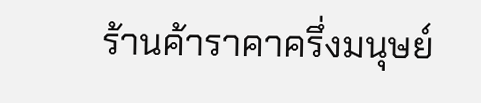ร้านค้าราคาครึ่งมนุษย์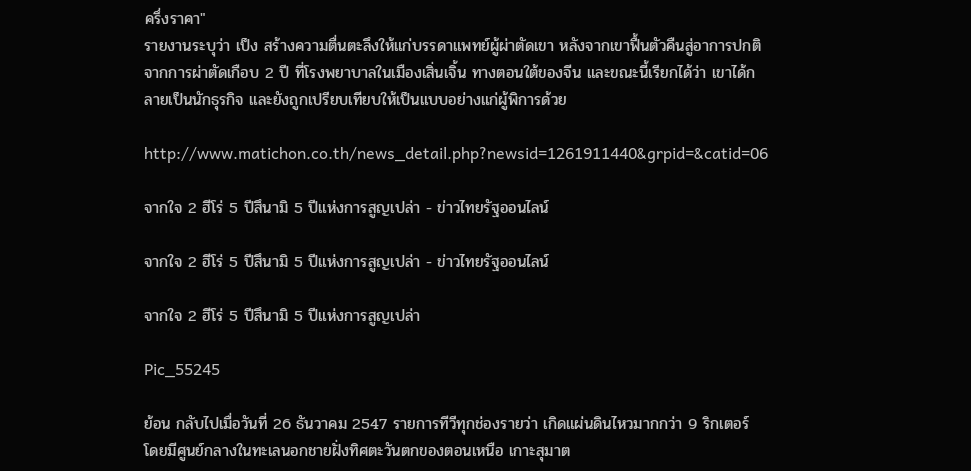ครึ่งราคา"
รายงานระบุว่า เป็ง สร้างความตื่นตะลึงให้แก่บรรดาแพทย์ผู้ผ่าตัดเขา หลังจากเขาฟื้นตัวคืนสู่อาการปกติ จากการผ่าตัดเกือบ 2 ปี ที่โรงพยาบาลในเมืองเสิ่นเจิ้น ทางตอนใต้ของจีน และขณะนี้เรียกได้ว่า เขาได้กลายเป็นนักธุรกิจ และยังถูกเปรียบเทียบให้เป็นแบบอย่างแก่ผู้พิการด้วย

http://www.matichon.co.th/news_detail.php?newsid=1261911440&grpid=&catid=06

จากใจ 2 ฮีโร่ 5 ปีสึนามิ 5 ปีแห่งการสูญเปล่า - ข่าวไทยรัฐออนไลน์

จากใจ 2 ฮีโร่ 5 ปีสึนามิ 5 ปีแห่งการสูญเปล่า - ข่าวไทยรัฐออนไลน์

จากใจ 2 ฮีโร่ 5 ปีสึนามิ 5 ปีแห่งการสูญเปล่า

Pic_55245

ย้อน กลับไปเมื่อวันที่ 26 ธันวาคม 2547 รายการทีวีทุกช่องรายว่า เกิดแผ่นดินไหวมากกว่า 9 ริกเตอร์ โดยมีศูนย์กลางในทะเลนอกชายฝั่งทิศตะวันตกของตอนเหนือ เกาะสุมาต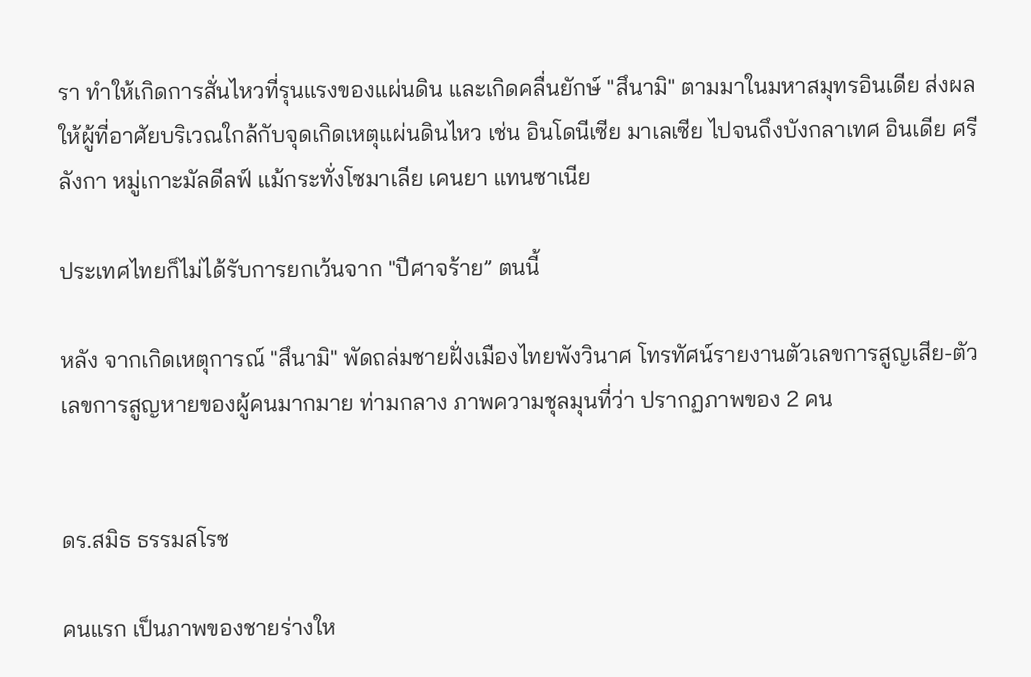รา ทำให้เกิดการสั่นไหวที่รุนแรงของแผ่นดิน และเกิดคลื่นยักษ์ "สึนามิ" ตามมาในมหาสมุทรอินเดีย ส่งผลให้ผู้ที่อาศัยบริเวณใกล้กับจุดเกิดเหตุแผ่นดินไหว เช่น อินโดนีเซีย มาเลเซีย ไปจนถึงบังกลาเทศ อินเดีย ศรีลังกา หมู่เกาะมัลดีลฟ์ แม้กระทั่งโซมาเลีย เคนยา แทนซาเนีย

ประเทศไทยก็ไม่ได้รับการยกเว้นจาก "ปีศาจร้าย” ตนนี้

หลัง จากเกิดเหตุการณ์ "สึนามิ" พัดถล่มชายฝั่งเมืองไทยพังวินาศ โทรทัศน์รายงานตัวเลขการสูญเสีย-ตัวเลขการสูญหายของผู้คนมากมาย ท่ามกลาง ภาพความชุลมุนที่ว่า ปรากฏภาพของ 2 คน


ดร.สมิธ ธรรมสโรช

คนแรก เป็นภาพของชายร่างให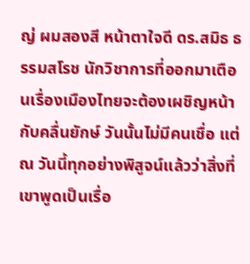ญ่ ผมสองสี หน้าตาใจดี ดร.สมิธ ธรรมสโรช นักวิชาการที่ออกมาเตือนเรื่องเมืองไทยจะต้องเผชิญหน้ากับคลื่นยักษ์ วันนั้นไม่มีคนเชื่อ แต่ ณ วันนี้ทุกอย่างพิสูจน์แล้วว่าสิ่งที่เขาพูดเป็นเรื่อ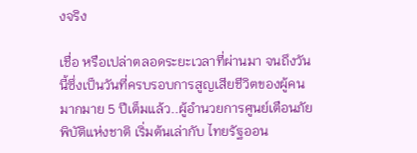งจริง

เชื่อ หรือเปล่าตลอดระยะเวลาที่ผ่านมา จนถึงวันนี้ซึ่งเป็นวันที่ครบรอบการสูญเสียชีวิตของผู้คนมากมาย 5 ปีเต็มแล้ว..ผู้อำนวยการศูนย์เตือนภัยพิบัติแห่งชาติ เริ่มต้นเล่ากับ ไทยรัฐออน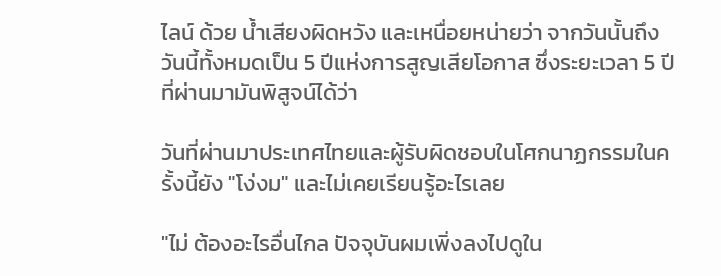ไลน์ ด้วย น้ำเสียงผิดหวัง และเหนื่อยหน่ายว่า จากวันนั้นถึงวันนี้ทั้งหมดเป็น 5 ปีแห่งการสูญเสียโอกาส ซึ่งระยะเวลา 5 ปีที่ผ่านมามันพิสูจน์ได้ว่า

วันที่ผ่านมาประเทศไทยและผู้รับผิดชอบในโศกนาฏกรรมในครั้งนี้ยัง "โง่งม" และไม่เคยเรียนรู้อะไรเลย

"ไม่ ต้องอะไรอื่นไกล ปัจจุบันผมเพิ่งลงไปดูใน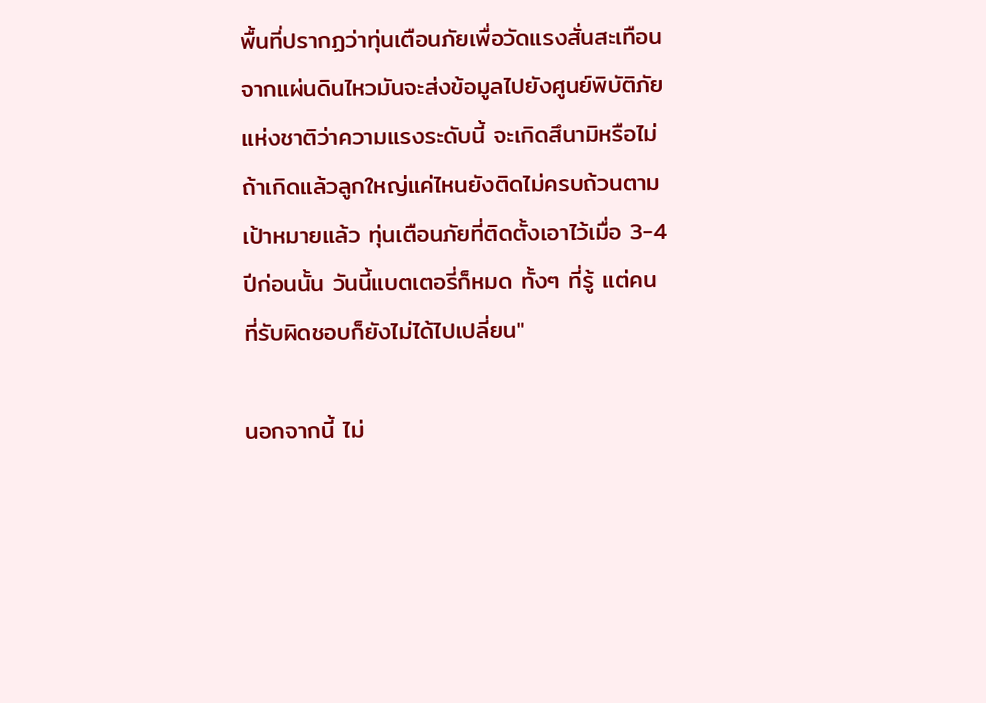พื้นที่ปรากฏว่าทุ่นเตือนภัยเพื่อวัดแรงสั่นสะเทือน จากแผ่นดินไหวมันจะส่งข้อมูลไปยังศูนย์พิบัติภัยแห่งชาติว่าความแรงระดับนี้ จะเกิดสึนามิหรือไม่ ถ้าเกิดแล้วลูกใหญ่แค่ไหนยังติดไม่ครบถ้วนตามเป้าหมายแล้ว ทุ่นเตือนภัยที่ติดตั้งเอาไว้เมื่อ 3-4 ปีก่อนนั้น วันนี้แบตเตอรี่ก็หมด ทั้งๆ ที่รู้ แต่คนที่รับผิดชอบก็ยังไม่ได้ไปเปลี่ยน"

นอกจากนี้ ไม่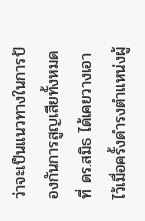ว่าจะเป็นแนวทางในการป้องกันการสูญเสียทั้งหมดที่ ดร.สมิธ ได้เคยวางเอาไว้เมื่อครั้งดำรงตำแหน่งผู้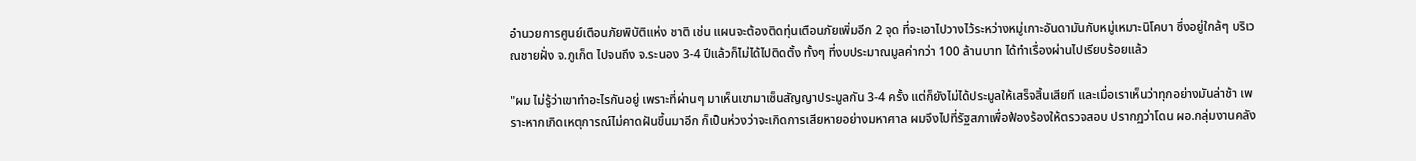อำนวยการศูนย์เตือนภัยพิบัติแห่ง ชาติ เช่น แผนจะต้องติดทุ่นเตือนภัยเพิ่มอีก 2 จุด ที่จะเอาไปวางไว้ระหว่างหมู่เกาะอันดามันกับหมู่เหมาะนิโคบา ซึ่งอยู่ใกล้ๆ บริเวณชายฝั่ง จ.ภูเก็ต ไปจนถึง จ.ระนอง 3-4 ปีแล้วก็ไม่ได้ไปติดตั้ง ทั้งๆ ที่งบประมาณมูลค่ากว่า 100 ล้านบาท ได้ทำเรื่องผ่านไปเรียบร้อยแล้ว

"ผม ไม่รู้ว่าเขาทำอะไรกันอยู่ เพราะที่ผ่านๆ มาเห็นเขามาเซ็นสัญญาประมูลกัน 3-4 ครั้ง แต่ก็ยังไม่ได้ประมูลให้เสร็จสิ้นเสียที และเมื่อเราเห็นว่าทุกอย่างมันล่าช้า เพราะหากเกิดเหตุการณ์ไม่คาดฝันขึ้นมาอีก ก็เป็นห่วงว่าจะเกิดการเสียหายอย่างมหาศาล ผมจึงไปที่รัฐสภาเพื่อฟ้องร้องให้ตรวจสอบ ปรากฏว่าโดน ผอ.กลุ่มงานคลัง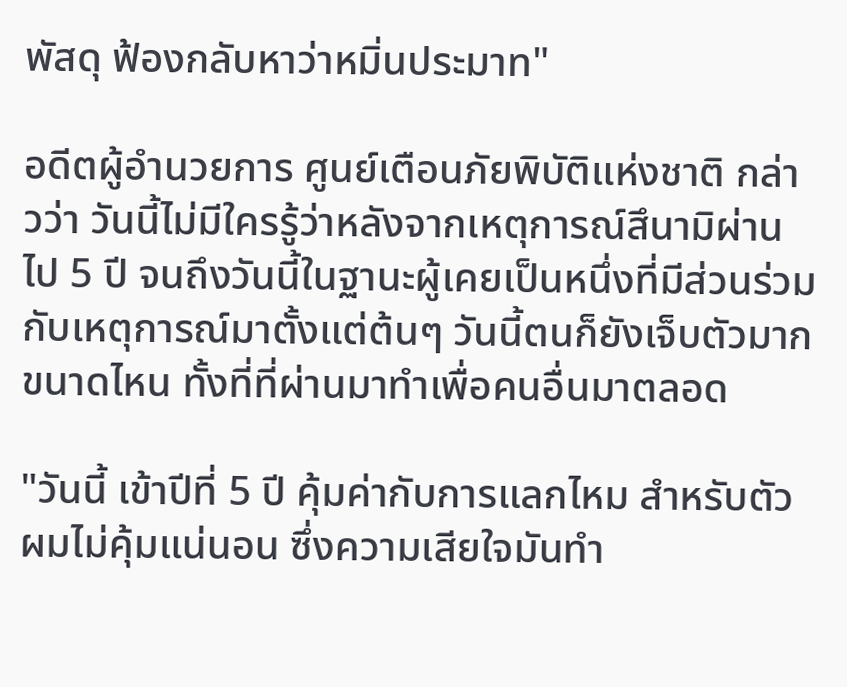พัสดุ ฟ้องกลับหาว่าหมิ่นประมาท"

อดีตผู้อำนวยการ ศูนย์เตือนภัยพิบัติแห่งชาติ กล่าวว่า วันนี้ไม่มีใครรู้ว่าหลังจากเหตุการณ์สึนามิผ่านไป 5 ปี จนถึงวันนี้ในฐานะผู้เคยเป็นหนึ่งที่มีส่วนร่วมกับเหตุการณ์มาตั้งแต่ต้นๆ วันนี้ตนก็ยังเจ็บตัวมากขนาดไหน ทั้งที่ที่ผ่านมาทำเพื่อคนอื่นมาตลอด

"วันนี้ เข้าปีที่ 5 ปี คุ้มค่ากับการแลกไหม สำหรับตัวผมไม่คุ้มแน่นอน ซึ่งความเสียใจมันทำ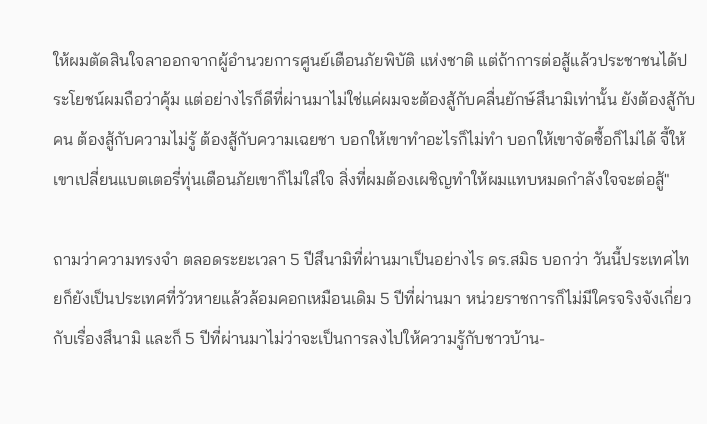ให้ผมตัดสินใจลาออกจากผู้อำนวยการศูนย์เตือนภัยพิบัติ แห่งชาติ แต่ถ้าการต่อสู้แล้วประชาชนได้ประโยชน์ผมถือว่าคุ้ม แต่อย่างไรก็ดีที่ผ่านมาไม่ใช่แค่ผมจะต้องสู้กับคลื่นยักษ์สึนามิเท่านั้น ยังต้องสู้กับคน ต้องสู้กับความไม่รู้ ต้องสู้กับความเฉยชา บอกให้เขาทำอะไรก็ไม่ทำ บอกให้เขาจัดซื้อก็ไม่ได้ จี้ให้เขาเปลี่ยนแบตเตอรี่ทุ่นเตือนภัยเขาก็ไม่ใส่ใจ สิ่งที่ผมต้องเผชิญทำให้ผมแทบหมดกำลังใจจะต่อสู้"

ถามว่าความทรงจำ ตลอดระยะเวลา 5 ปีสึนามิที่ผ่านมาเป็นอย่างไร ดร.สมิธ บอกว่า วันนี้ประเทศไทยก็ยังเป็นประเทศที่วัวหายแล้วล้อมคอกเหมือนเดิม 5 ปีที่ผ่านมา หน่วยราชการก็ไม่มีใครจริงจังเกี่ยวกับเรื่องสึนามิ และก็ 5 ปีที่ผ่านมาไม่ว่าจะเป็นการลงไปให้ความรู้กับชาวบ้าน-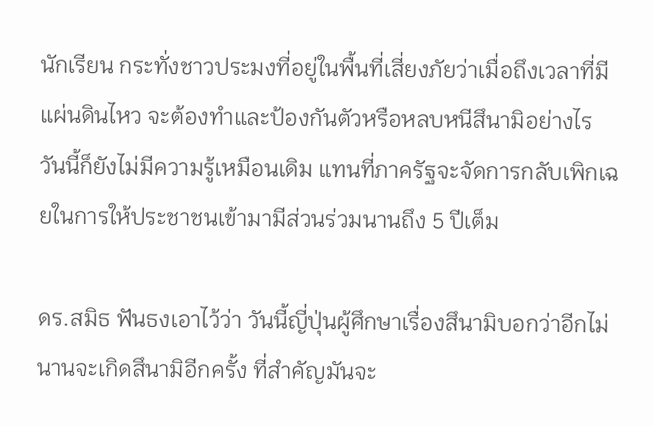นักเรียน กระทั่งชาวประมงที่อยู่ในพื้นที่เสี่ยงภัยว่าเมื่อถึงเวลาที่มีแผ่นดินไหว จะต้องทำและป้องกันตัวหรือหลบหนีสึนามิอย่างไร วันนี้ก็ยังไม่มีความรู้เหมือนเดิม แทนที่ภาครัฐจะจัดการกลับเพิกเฉยในการให้ประชาชนเข้ามามีส่วนร่วมนานถึง 5 ปีเต็ม

ดร.สมิธ ฟันธงเอาไว้ว่า วันนี้ญี่ปุ่นผู้ศึกษาเรื่องสึนามิบอกว่าอีกไม่นานจะเกิดสึนามิอีกครั้ง ที่สำคัญมันจะ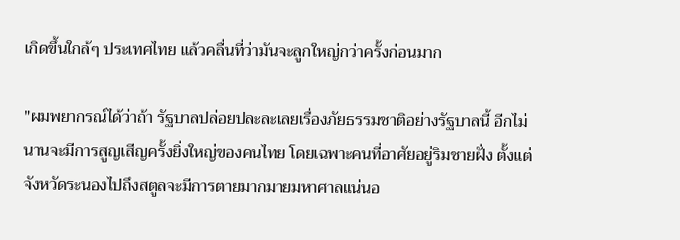เกิดขึ้นใกล้ๆ ประเทศไทย แล้วคลื่นที่ว่ามันจะลูกใหญ่กว่าครั้งก่อนมาก

"ผมพยากรณ์ได้ว่าถ้า รัฐบาลปล่อยปละละเลยเรื่องภัยธรรมชาติอย่างรัฐบาลนี้ อีกไม่นานจะมีการสูญเสีญครั้งยิ่งใหญ่ของคนไทย โดยเฉพาะคนที่อาศัยอยู่ริมชายฝั่ง ตั้งแต่จังหวัดระนองไปถึงสตูลจะมีการตายมากมายมหาศาลแน่นอ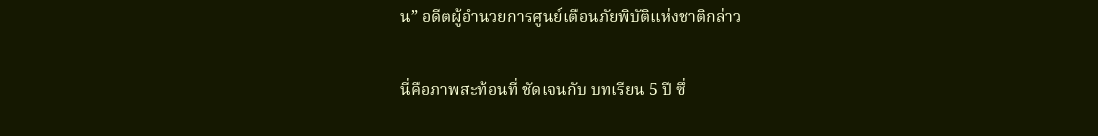น” อดีตผู้อำนวยการศูนย์เตือนภัยพิบัติแห่งชาติกล่าว

นี่คือภาพสะท้อนที่ ชัดเจนกับ บทเรียน 5 ปี ซึ่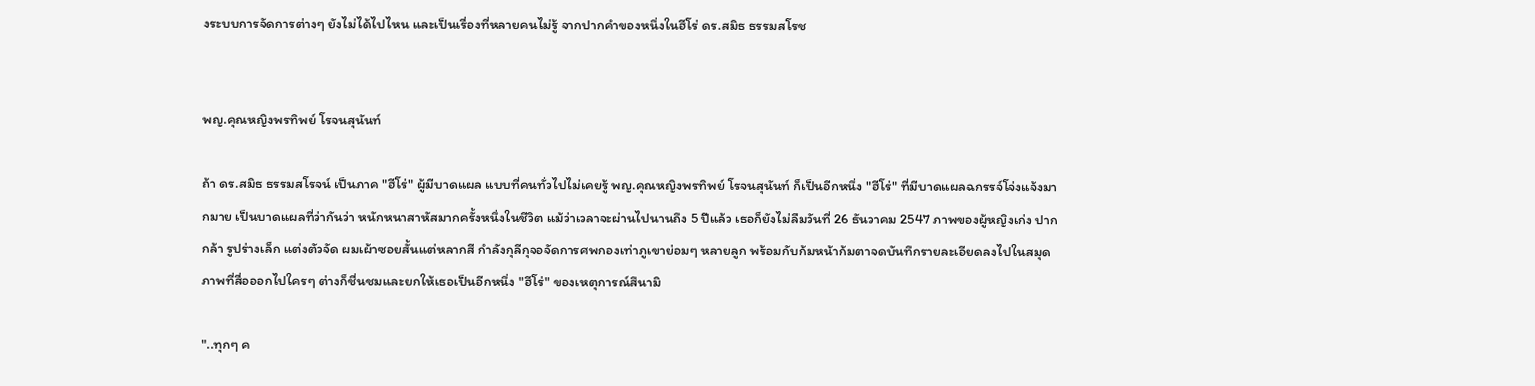งระบบการจัดการต่างๆ ยังไม่ได้ไปไหน และเป็นเรื่องที่หลายคนไม่รู้ จากปากคำของหนึ่งในฮีโร่ ดร.สมิธ ธรรมสโรช


พญ.คุณหญิงพรทิพย์ โรจนสุนันท์

ถ้า ดร.สมิธ ธรรมสโรจน์ เป็นภาค "ฮีโร่" ผู้มีบาดแผล แบบที่คนทั่วไปไม่เคยรู้ พญ.คุณหญิงพรทิพย์ โรจนสุนันท์ ก็เป็นอีกหนึ่ง "ฮีโร่" ที่มีบาดแผลฉกรรจ์โจ่งแจ้งมากมาย เป็นบาดแผลที่ว่ากันว่า หนักหนาสาหัสมากครั้งหนึ่งในชีวิต แม้ว่าเวลาจะผ่านไปนานถึง 5 ปีแล้ว เธอก็ยังไม่ลืมวันที่ 26 ธันวาคม 2547 ภาพของผู้หญิงเก่ง ปากกล้า รูปร่างเล็ก แต่งตัวจัด ผมเผ้าซอยสั้นแต่หลากสี กำลังกุลีกุจอจัดการศพกองเท่าภูเขาย่อมๆ หลายลูก พร้อมกับก้มหน้าก้มตาจดบันทึกรายละเอียดลงไปในสมุด ภาพที่สื่อออกไปใครๆ ต่างก็ชื่นชมและยกให้เธอเป็นอีกหนึ่ง "ฮีโร่" ของเหตุการณ์สึนามิ

"..ทุกๆ ค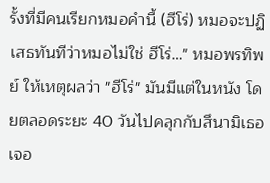รั้งที่มีคนเรียกหมอคำนี้ (ฮีโร่) หมอจะปฏิเสธทันทีว่าหมอไม่ใช่ ฮีโร่…" หมอพรทิพย์ ให้เหตุผลว่า "ฮีโร่" มันมีแต่ในหนัง โดยตลอดระยะ 40 วันไปคลุกกับสึนามิเธอเจอ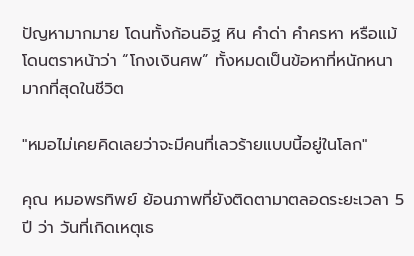ปัญหามากมาย โดนทั้งก้อนอิฐ หิน คำด่า คำครหา หรือแม้โดนตราหน้าว่า “โกงเงินศพ” ทั้งหมดเป็นข้อหาที่หนักหนามากที่สุดในชีวิต

"หมอไม่เคยคิดเลยว่าจะมีคนที่เลวร้ายแบบนี้อยู่ในโลก"

คุณ หมอพรทิพย์ ย้อนภาพที่ยังติดตามาตลอดระยะเวลา 5 ปี ว่า วันที่เกิดเหตุเธ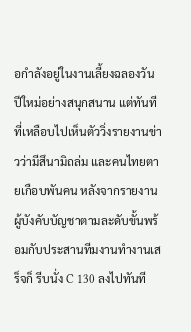อกำลังอยู่ในงานเลี้ยงฉลองวันปีใหม่อย่างสนุกสนาน แต่ทันทีที่เหลือบไปเห็นตัววิ่งรายงานข่าวว่ามีสึนามิถล่ม และคนไทยตายเกือบพันคน หลังจากรายงานผู้บังคับบัญชาตามละดับขั้นพร้อมกับประสานทีมงานทำงานเสร็จก็ รีบนั่ง C 130 ลงไปทันที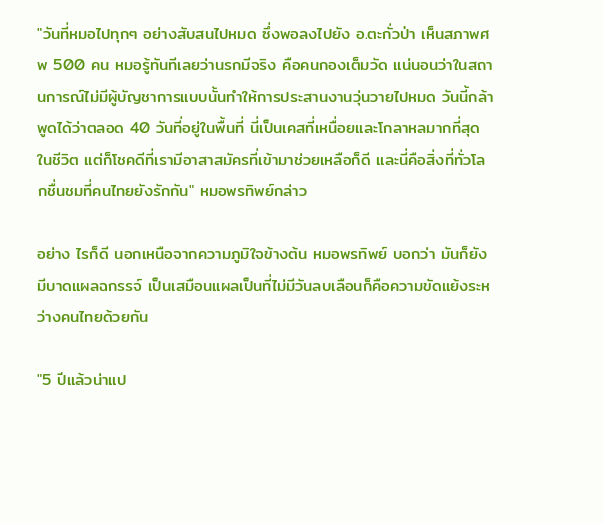"วันที่หมอไปทุกๆ อย่างสับสนไปหมด ซึ่งพอลงไปยัง อ.ตะกั่วป่า เห็นสภาพศพ 500 คน หมอรู้ทันทีเลยว่านรกมีจริง คือคนกองเต็มวัด แน่นอนว่าในสถานการณ์ไม่มีผู้บัญชาการแบบนั้นทำให้การประสานงานวุ่นวายไปหมด วันนี้กล้าพูดได้ว่าตลอด 40 วันที่อยู่ในพื้นที่ นี่เป็นเคสที่เหนื่อยและโกลาหลมากที่สุดในชีวิต แต่ก็โชคดีที่เรามีอาสาสมัครที่เข้ามาช่วยเหลือก็ดี และนี่คือสิ่งที่ทั่วโลกชื่นชมที่คนไทยยังรักกัน" หมอพรทิพย์กล่าว

อย่าง ไรก็ดี นอกเหนือจากความภูมิใจข้างต้น หมอพรทิพย์ บอกว่า มันก็ยังมีบาดแผลฉกรรจ์ เป็นเสมือนแผลเป็นที่ไม่มีวันลบเลือนก็คือความขัดแย้งระหว่างคนไทยด้วยกัน

"5 ปีแล้วน่าแป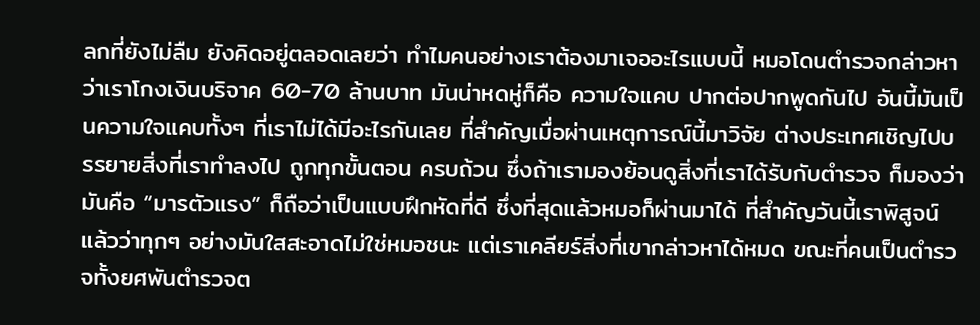ลกที่ยังไม่ลืม ยังคิดอยู่ตลอดเลยว่า ทำไมคนอย่างเราต้องมาเจออะไรแบบนี้ หมอโดนตำรวจกล่าวหาว่าเราโกงเงินบริจาค 60-70 ล้านบาท มันน่าหดหู่ก็คือ ความใจแคบ ปากต่อปากพูดกันไป อันนี้มันเป็นความใจแคบทั้งๆ ที่เราไม่ได้มีอะไรกันเลย ที่สำคัญเมื่อผ่านเหตุการณ์นี้มาวิจัย ต่างประเทศเชิญไปบรรยายสิ่งที่เราทำลงไป ถูกทุกขั้นตอน ครบถ้วน ซึ่งถ้าเรามองย้อนดูสิ่งที่เราได้รับกับตำรวจ ก็มองว่ามันคือ “มารตัวแรง” ก็ถือว่าเป็นแบบฝึกหัดที่ดี ซึ่งที่สุดแล้วหมอก็ผ่านมาได้ ที่สำคัญวันนี้เราพิสูจน์แล้วว่าทุกๆ อย่างมันใสสะอาดไม่ใช่หมอชนะ แต่เราเคลียร์สิ่งที่เขากล่าวหาได้หมด ขณะที่คนเป็นตำรวจทั้งยศพันตำรวจต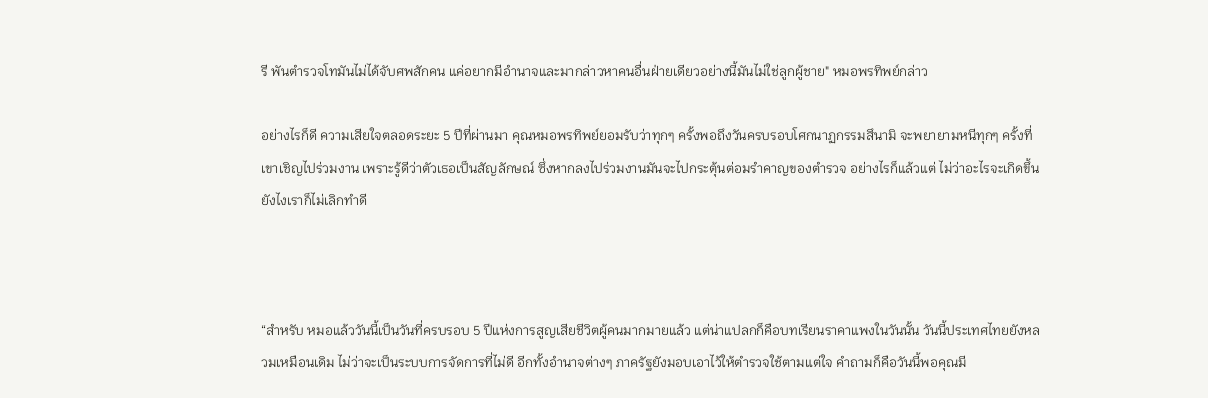รี พันตำรวจโทมันไม่ได้จับศพสักคน แค่อยากมีอำนาจและมากล่าวหาคนอื่นฝ่ายเดียวอย่างนี้มันไม่ใช่ลูกผู้ชาย" หมอพรทิพย์กล่าว

อย่างไรก็ดี ความเสียใจตลอดระยะ 5 ปีที่ผ่านมา คุณหมอพรทิพย์ยอมรับว่าทุกๆ ครั้งพอถึงวันครบรอบโศกนาฏกรรมสึนามิ จะพยายามหนีทุกๆ ครั้งที่เขาเชิญไปร่วมงาน เพราะรู้ดีว่าตัวเธอเป็นสัญลักษณ์ ซึ่งหากลงไปร่วมงานมันจะไปกระตุ้นต่อมรำคาญของตำรวจ อย่างไรก็แล้วแต่ ไม่ว่าอะไรจะเกิดขึ้นยังไงเราก็ไม่เลิกทำดี



“สำหรับ หมอแล้ววันนี้เป็นวันที่ครบรอบ 5 ปีแห่งการสูญเสียชีวิตผู้คนมากมายแล้ว แต่น่าแปลกก็คือบทเรียนราคาแพงในวันนั้น วันนี้ประเทศไทยยังหลวมเหมือนเดิม ไม่ว่าจะเป็นระบบการจัดการที่ไม่ดี อีกทั้งอำนาจต่างๆ ภาครัฐยังมอบเอาไว้ให้ตำรวจใช้ตามแต่ใจ คำถามก็คือวันนี้พอคุณมี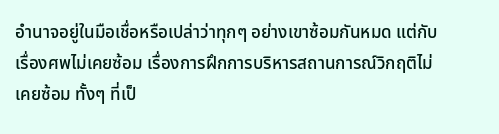อำนาจอยู่ในมือเชื่อหรือเปล่าว่าทุกๆ อย่างเขาซ้อมกันหมด แต่กับเรื่องศพไม่เคยซ้อม เรื่องการฝึกการบริหารสถานการณ์วิกฤติไม่เคยซ้อม ทั้งๆ ที่เป็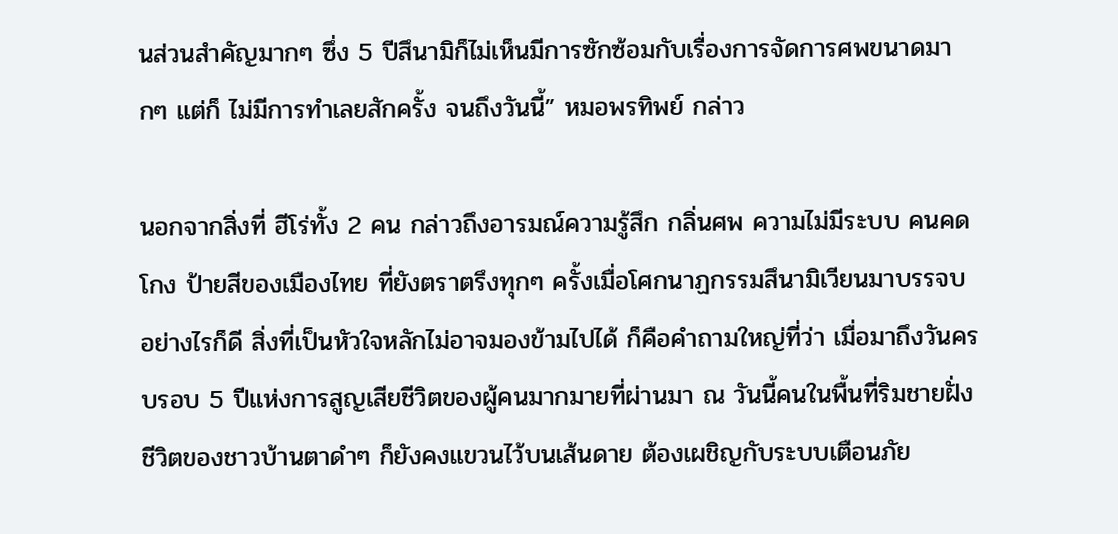นส่วนสำคัญมากๆ ซึ่ง 5 ปีสึนามิก็ไม่เห็นมีการซักซ้อมกับเรื่องการจัดการศพขนาดมากๆ แต่ก็ ไม่มีการทำเลยสักครั้ง จนถึงวันนี้” หมอพรทิพย์ กล่าว

นอกจากสิ่งที่ ฮีโร่ทั้ง 2 คน กล่าวถึงอารมณ์ความรู้สึก กลิ่นศพ ความไม่มีระบบ คนคดโกง ป้ายสีของเมืองไทย ที่ยังตราตรึงทุกๆ ครั้งเมื่อโศกนาฏกรรมสึนามิเวียนมาบรรจบ อย่างไรก็ดี สิ่งที่เป็นหัวใจหลักไม่อาจมองข้ามไปได้ ก็คือคำถามใหญ่ที่ว่า เมื่อมาถึงวันครบรอบ 5 ปีแห่งการสูญเสียชีวิตของผู้คนมากมายที่ผ่านมา ณ วันนี้คนในพื้นที่ริมชายฝั่ง ชีวิตของชาวบ้านตาดำๆ ก็ยังคงแขวนไว้บนเส้นดาย ต้องเผชิญกับระบบเตือนภัย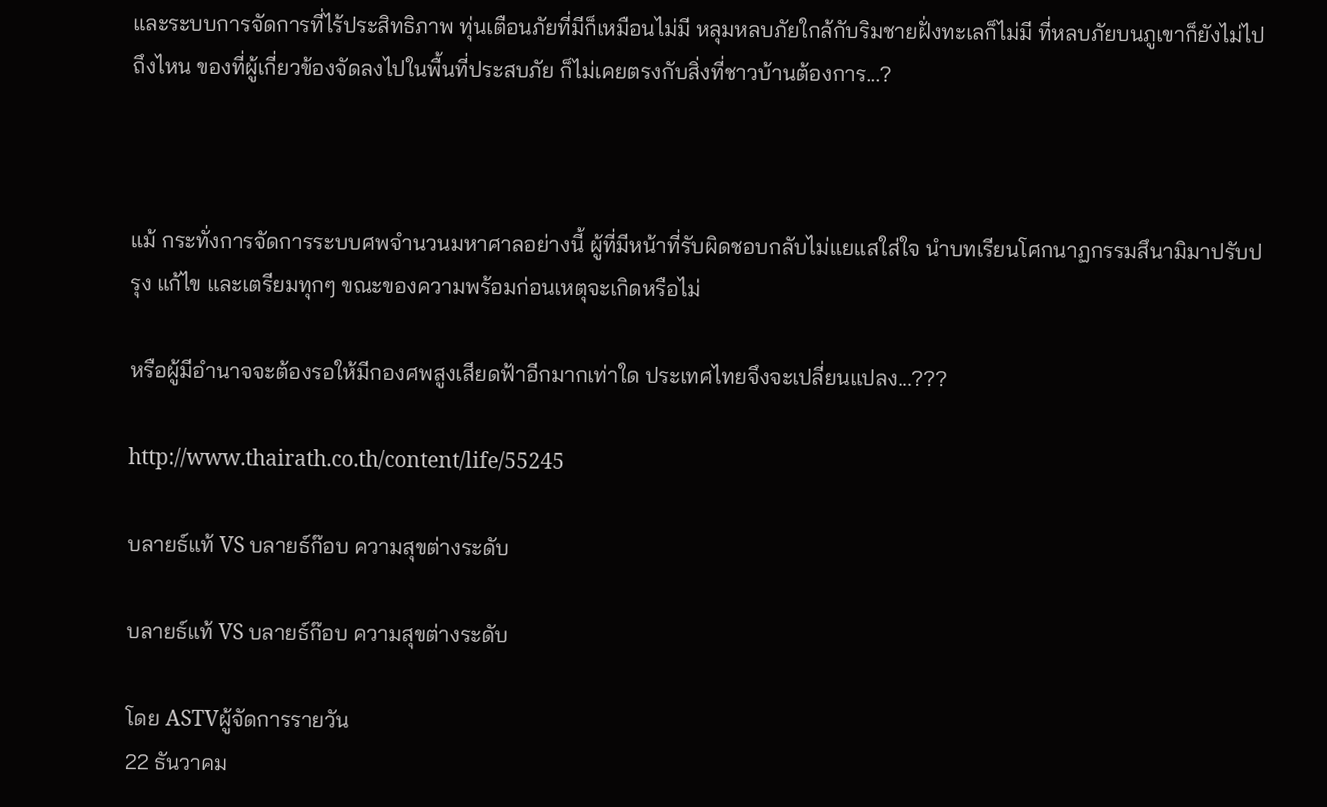และระบบการจัดการที่ไร้ประสิทธิภาพ ทุ่นเตือนภัยที่มีก็เหมือนไม่มี หลุมหลบภัยใกล้กับริมชายฝั่งทะเลก็ไม่มี ที่หลบภัยบนภูเขาก็ยังไม่ไปถึงไหน ของที่ผู้เกี่ยวข้องจัดลงไปในพื้นที่ประสบภัย ก็ไม่เคยตรงกับสิ่งที่ชาวบ้านต้องการ...?



แม้ กระทั่งการจัดการระบบศพจำนวนมหาศาลอย่างนี้ ผู้ที่มีหน้าที่รับผิดชอบกลับไม่แยแสใส่ใจ นำบทเรียนโศกนาฏกรรมสึนามิมาปรับปรุง แก้ไข และเตรียมทุกๆ ขณะของความพร้อมก่อนเหตุจะเกิดหรือไม่

หรือผู้มีอำนาจจะต้องรอให้มีกองศพสูงเสียดฟ้าอีกมากเท่าใด ประเทศไทยจึงจะเปลี่ยนแปลง...???

http://www.thairath.co.th/content/life/55245

บลายธ์แท้ VS บลายธ์ก๊อบ ความสุขต่างระดับ

บลายธ์แท้ VS บลายธ์ก๊อบ ความสุขต่างระดับ

โดย ASTVผู้จัดการรายวัน
22 ธันวาคม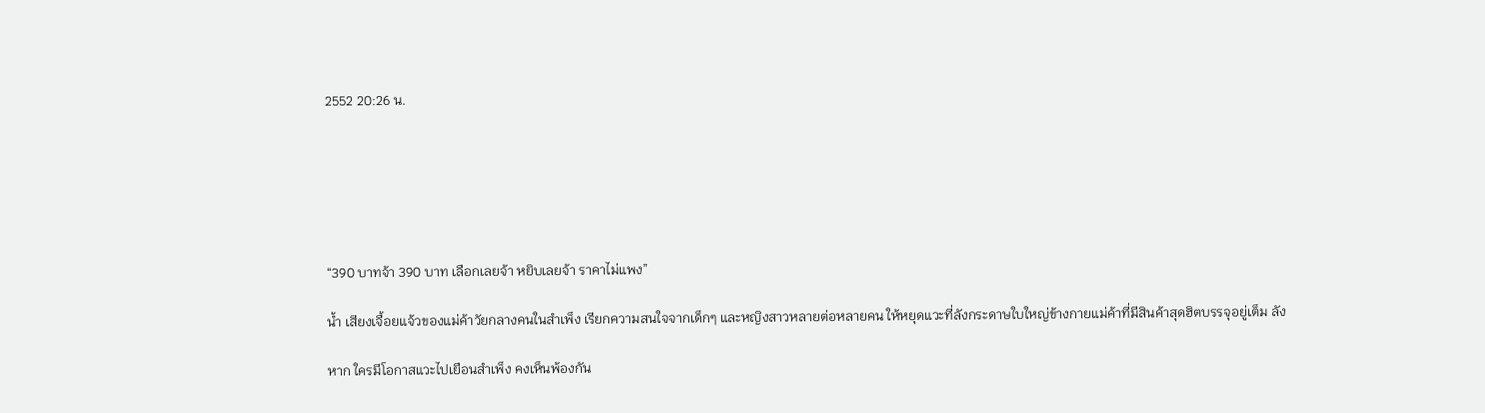2552 20:26 น.






“390 บาทจ้า 390 บาท เลือกเลยจ้า หยิบเลยจ้า ราคาไม่แพง”

น้ำ เสียงเจื้อยแจ้วของแม่ค้าวัยกลางคนในสำเพ็ง เรียกความสนใจจากเด็กๆ และหญิงสาวหลายต่อหลายคน ให้หยุดแวะที่ลังกระดาษใบใหญ่ข้างกายแม่ค้าที่มีสินค้าสุดฮิตบรรจุอยู่เต็ม ลัง

หาก ใครมีโอกาสแวะไปเยือนสำเพ็ง คงเห็นพ้องกัน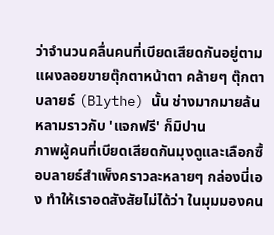ว่าจำนวนคลื่นคนที่เบียดเสียดกันอยู่ตามแผงลอยขายตุ๊กตาหน้าตา คล้ายๆ ตุ๊กตาบลายธ์ (Blythe) นั้น ช่างมากมายล้นหลามราวกับ 'แจกฟรี' ก็มิปาน
ภาพผู้คนที่เบียดเสียดกันมุงดูและเลือกซื้อบลายธ์สำเพ็งคราวละหลายๆ กล่องนี่เอง ทำให้เราอดสังสัยไม่ได้ว่า ในมุมมองคน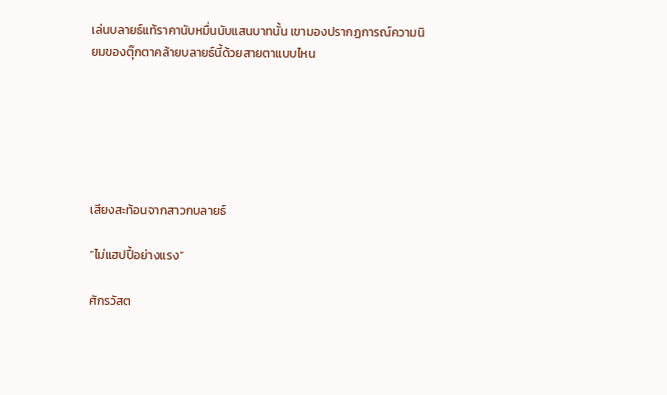เล่นบลายธ์แท้ราคานับหมื่นนับแสนบาทนั้น เขามองปรากฏการณ์ความนิยมของตุ๊กตาคล้ายบลายธ์นี้ด้วยสายตาแบบไหน






เสียงสะท้อนจากสาวกบลายธ์

“ไม่แฮปปี้อย่างแรง”

ศักรวัสต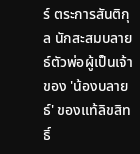ร์ ตระการสันติกุล นักสะสมบลายธ์ตัวพ่อผู้เป็นเจ้าของ 'น้องบลายธ์' ของแท้ลิขสิทธิ์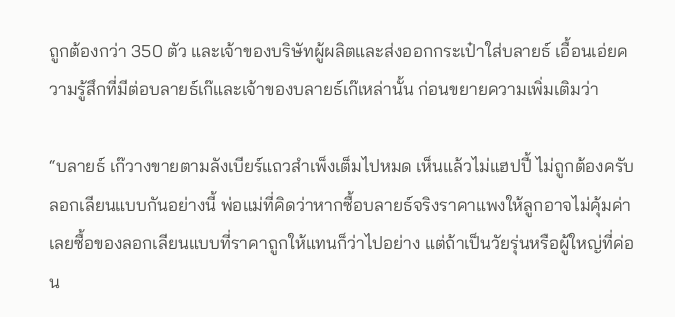ถูกต้องกว่า 350 ตัว และเจ้าของบริษัทผู้ผลิตและส่งออกกระเป๋าใส่บลายธ์ เอื้อนเอ่ยความรู้สึกที่มีต่อบลายธ์เก๊และเจ้าของบลายธ์เก๊เหล่านั้น ก่อนขยายความเพิ่มเติมว่า

“บลายธ์ เก๊วางขายตามลังเบียร์แถวสำเพ็งเต็มไปหมด เห็นแล้วไม่แฮปปี้ ไม่ถูกต้องครับ ลอกเลียนแบบกันอย่างนี้ พ่อแม่ที่คิดว่าหากซื้อบลายธ์จริงราคาแพงให้ลูกอาจไม่คุ้มค่า เลยซื้อของลอกเลียนแบบที่ราคาถูกให้แทนก็ว่าไปอย่าง แต่ถ้าเป็นวัยรุ่นหรือผู้ใหญ่ที่ค่อน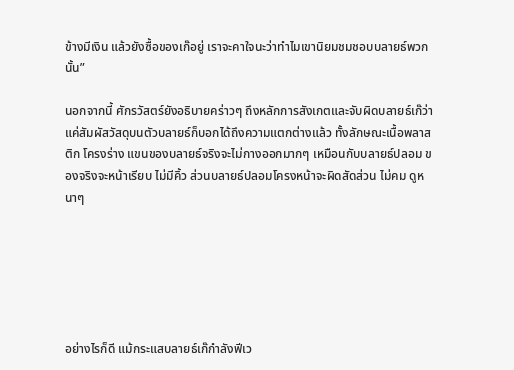ข้างมีเงิน แล้วยังซื้อของเก๊อยู่ เราจะคาใจนะว่าทำไมเขานิยมชมชอบบลายธ์พวกนั้น”

นอกจากนี้ ศักรวัสตร์ยังอธิบายคร่าวๆ ถึงหลักการสังเกตและจับผิดบลายธ์เก๊ว่า แค่สัมผัสวัสดุบนตัวบลายธ์ก็บอกได้ถึงความแตกต่างแล้ว ทั้งลักษณะเนื้อพลาสติก โครงร่าง แขนของบลายธ์จริงจะไม่กางออกมากๆ เหมือนกับบลายธ์ปลอม ของจริงจะหน้าเรียบ ไม่มีคิ้ว ส่วนบลายธ์ปลอมโครงหน้าจะผิดสัดส่วน ไม่คม ดูหนาๆ






อย่างไรก็ดี แม้กระแสบลายธ์เก๊กำลังฟีเว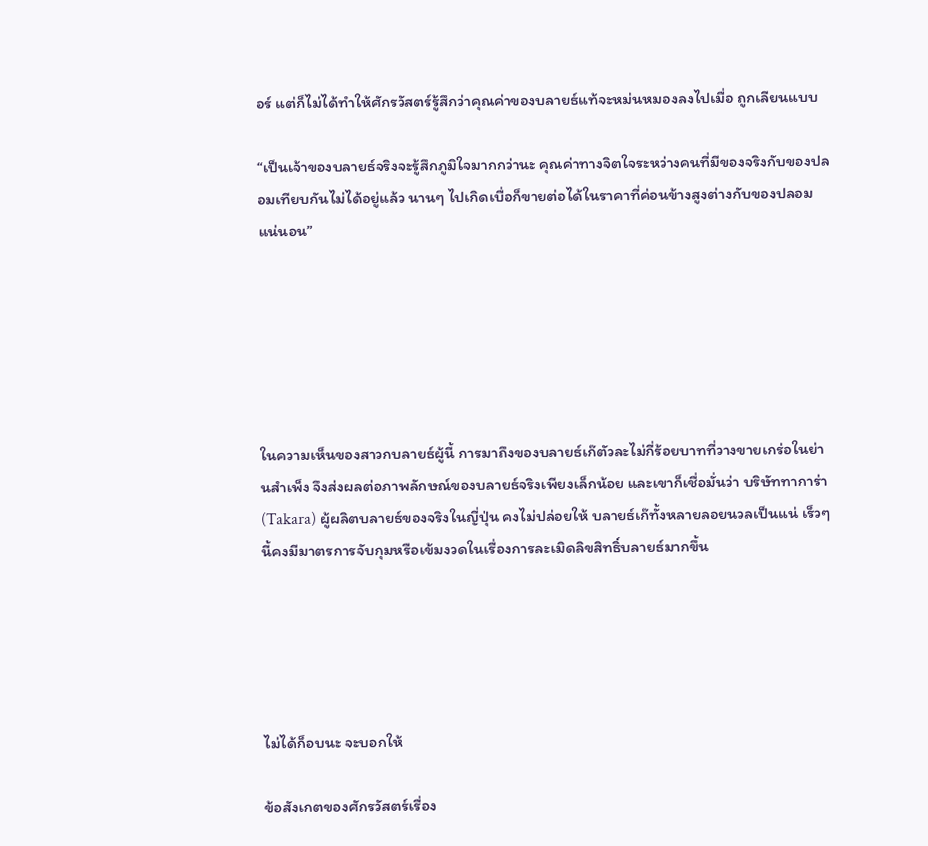อร์ แต่ก็ไม่ได้ทำให้ศักรวัสตร์รู้สึกว่าคุณค่าของบลายธ์แท้จะหม่นหมองลงไปเมื่อ ถูกเลียนแบบ

“เป็นเจ้าของบลายธ์จริงจะรู้สึกภูมิใจมากกว่านะ คุณค่าทางจิตใจระหว่างคนที่มีของจริงกับของปลอมเทียบกันไม่ได้อยู่แล้ว นานๆ ไปเกิดเบื่อก็ขายต่อได้ในราคาที่ค่อนข้างสูงต่างกับของปลอมแน่นอน”






ในความเห็นของสาวกบลายธ์ผู้นี้ การมาถึงของบลายธ์เก๊ตัวละไม่กี่ร้อยบาทที่วางขายเกร่อในย่านสำเพ็ง จึงส่งผลต่อภาพลักษณ์ของบลายธ์จริงเพียงเล็กน้อย และเขาก็เชื่อมั่นว่า บริษัททาการ่า (Takara) ผู้ผลิตบลายธ์ของจริงในญี่ปุ่น คงไม่ปล่อยให้ บลายธ์เก๊ทั้งหลายลอยนวลเป็นแน่ เร็วๆ นี้คงมีมาตรการจับกุมหรือเข้มงวดในเรื่องการละเมิดลิขสิทธิ์บลายธ์มากขึ้น





ไม่ได้ก็อบนะ จะบอกให้

ข้อสังเกตของศักรวัสตร์เรื่อง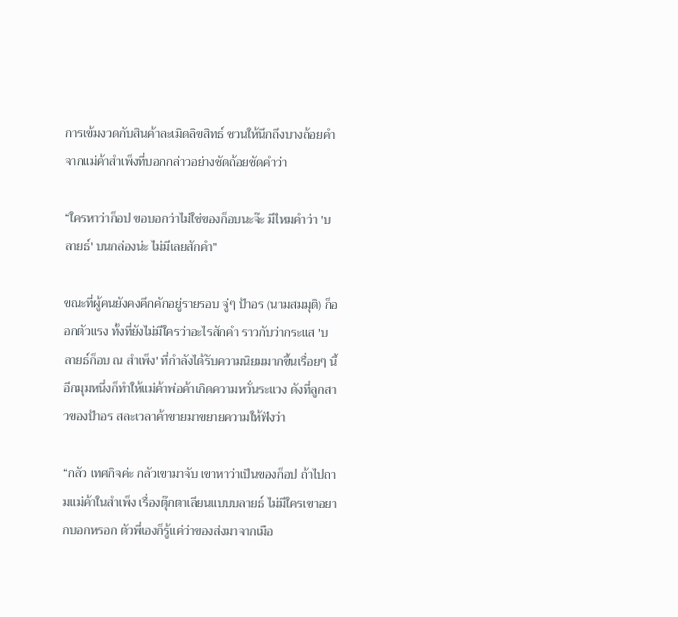การเข้มงวดกับสินค้าละเมิดลิขสิทธ์ ชวนให้นึกถึงบางถ้อยคำจากแม่ค้าสำเพ็งที่บอกกล่าวอย่างชัดถ้อยชัดคำว่า

“ใครหาว่าก็อป ขอบอกว่าไม่ใช่ของก็อบนะจ๊ะ มีไหมคำว่า 'บลายธ์' บนกล่องน่ะ ไม่มีเลยสักคำ”

ขณะที่ผู้คนยังคงคึกคักอยู่รายรอบ จู่ๆ ป้าอร (นามสมมุติ) ก็ออกตัวแรง ทั้งที่ยังไม่มีใครว่าอะไรสักคำ ราวกับว่ากระแส 'บลายธ์ก็อบ ณ สำเพ็ง' ที่กำลังได้รับความนิยมมากขึ้นเรื่อยๆ นี้ อีกมุมหนึ่งก็ทำให้แม่ค้าพ่อค้าเกิดความหวั่นระแวง ดังที่ลูกสาวของป้าอร สละเวลาค้าขายมาขยายความให้ฟังว่า

“กลัว เทศกิจค่ะ กลัวเขามาจับ เขาหาว่าเป็นของก็อป ถ้าไปถามแม่ค้าในสำเพ็ง เรื่องตุ๊กตาเลียนแบบบลายธ์ ไม่มีใครเขาอยากบอกหรอก ตัวพี่เองก็รู้แค่ว่าของส่งมาจากเมือ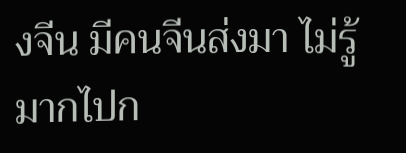งจีน มีคนจีนส่งมา ไม่รู้มากไปก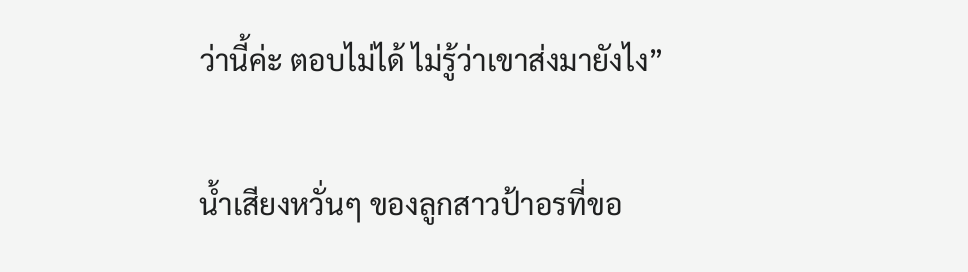ว่านี้ค่ะ ตอบไม่ได้ ไม่รู้ว่าเขาส่งมายังไง”

น้ำเสียงหวั่นๆ ของลูกสาวป้าอรที่ขอ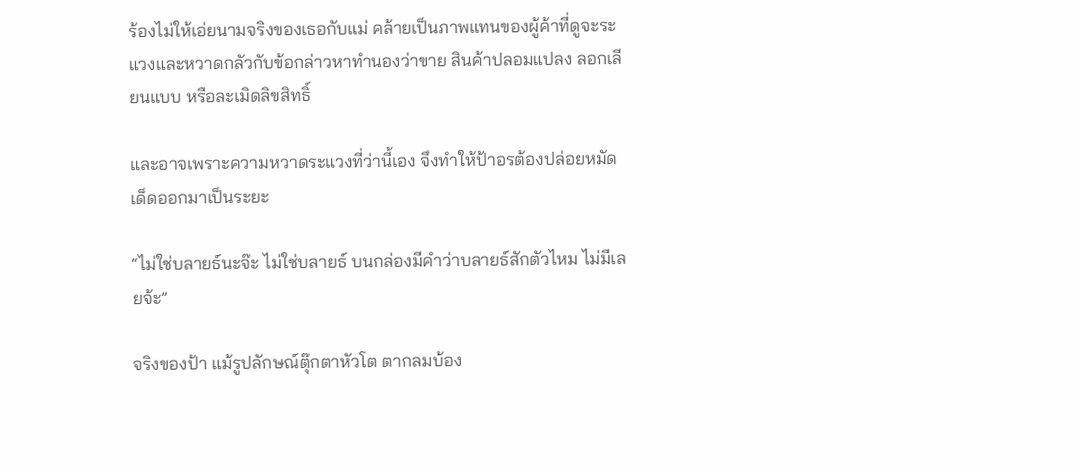ร้องไม่ให้เอ่ยนามจริงของเธอกับแม่ คล้ายเป็นภาพแทนของผู้ค้าที่ดูจะระแวงและหวาดกลัวกับข้อกล่าวหาทำนองว่าขาย สินค้าปลอมแปลง ลอกเลียนแบบ หรือละเมิดลิขสิทธิ์

และอาจเพราะความหวาดระแวงที่ว่านี้เอง จึงทำให้ป้าอรต้องปล่อยหมัดเด็ดออกมาเป็นระยะ

“ไม่ใช่บลายธ์นะจ๊ะ ไม่ใช่บลายธ์ บนกล่องมีคำว่าบลายธ์สักตัวไหม ไม่มีเลยจ้ะ”

จริงของป้า แม้รูปลักษณ์ตุ๊กตาหัวโต ตากลมบ้อง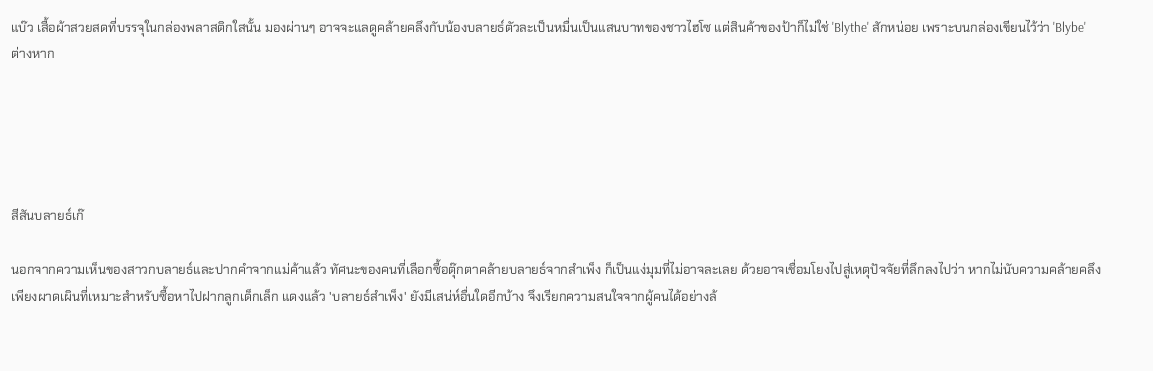แบ๊ว เสื้อผ้าสวยสดที่บรรจุในกล่องพลาสติกใสนั้น มองผ่านๆ อาจจะแลดูคล้ายคลึงกับน้องบลายธ์ตัวละเป็นหมื่นเป็นแสนบาทของชาวไฮโซ แต่สินค้าของป้าก็ไม่ใช่ 'Blythe' สักหน่อย เพราะบนกล่องเขียนไว้ว่า 'Blybe' ต่างหาก





สีสันบลายธ์เก๊

นอกจากความเห็นของสาวกบลายธ์และปากคำจากแม่ค้าแล้ว ทัศนะของคนที่เลือกซื้อตุ๊กตาคล้ายบลายธ์จากสำเพ็ง ก็เป็นแง่มุมที่ไม่อาจละเลย ด้วยอาจเชื่อมโยงไปสู่เหตุปัจจัยที่ลึกลงไปว่า หากไม่นับความคล้ายคลึงเพียงผาดเผินที่เหมาะสำหรับซื้อหาไปฝากลูกเด็กเล็ก แดงแล้ว 'บลายธ์สำเพ็ง' ยังมีเสน่ห์อื่นใดอีกบ้าง จึงเรียกความสนใจจากผู้คนได้อย่างล้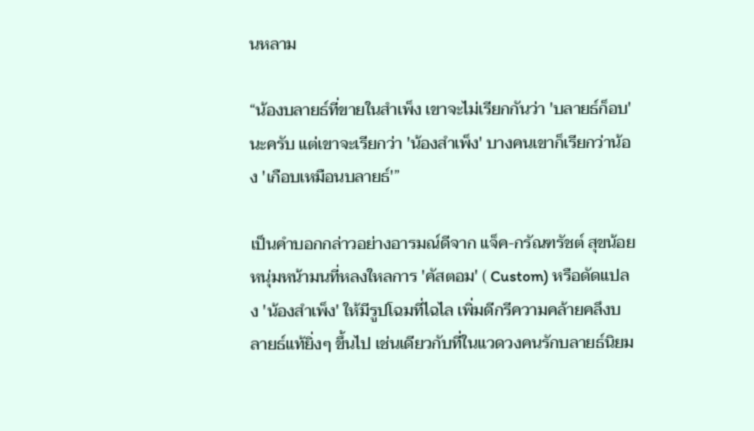นหลาม

“น้องบลายธ์ที่ขายในสำเพ็ง เขาจะไม่เรียกกันว่า 'บลายธ์ก็อบ' นะครับ แต่เขาจะเรียกว่า 'น้องสำเพ็ง' บางคนเขาก็เรียกว่าน้อง 'เกือบเหมือนบลายธ์'”

เป็นคำบอกกล่าวอย่างอารมณ์ดีจาก แจ็ค-กรัณฑรัชต์ สุขน้อย หนุ่มหน้ามนที่หลงใหลการ 'คัสตอม' ( Custom) หรือดัดแปลง 'น้องสำเพ็ง' ให้มีรูปโฉมที่ไฉไล เพิ่มดีกรีความคล้ายคลึงบลายธ์แท้ยิ่งๆ ขึ้นไป เช่นเดียวกับที่ในแวดวงคนรักบลายธ์นิยม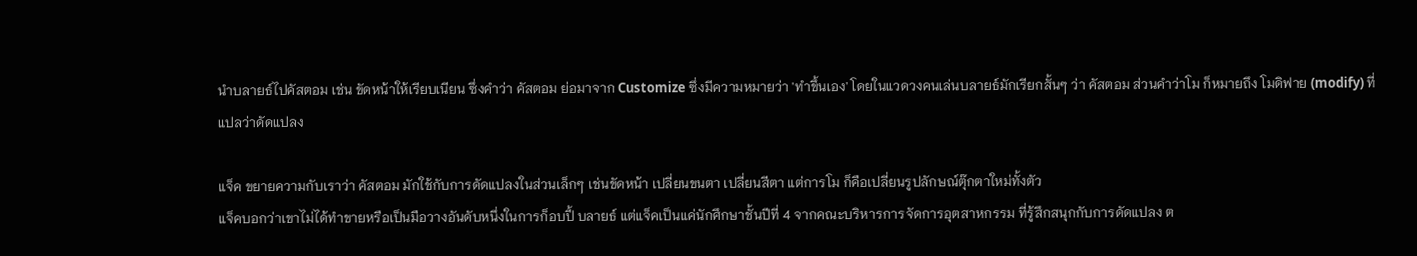นำบลายธ์ไปคัสตอม เช่น ขัดหน้าให้เรียบเนียน ซึ่งคำว่า คัสตอม ย่อมาจาก Customize ซึ่งมีความหมายว่า 'ทำขึ้นเอง' โดยในแวดวงคนเล่นบลายธ์มักเรียกสั้นๆ ว่า คัสตอม ส่วนคำว่าโม ก็หมายถึง โมดิฟาย (modify) ที่แปลว่าดัดแปลง

แจ็ค ขยายความกับเราว่า คัสตอม มักใช้กับการดัดแปลงในส่วนเล็กๆ เช่นขัดหน้า เปลี่ยนขนตา เปลี่ยนสีตา แต่การโม ก็คือเปลี่ยนรูปลักษณ์ตุ๊กตาใหม่ทั้งตัว
แจ็คบอกว่าเขาไม่ได้ทำขายหรือเป็นมือวางอันดับหนึ่งในการก็อบปี้ บลายธ์ แต่แจ็คเป็นแค่นักศึกษาชั้นปีที่ 4 จากคณะบริหารการจัดการอุตสาหกรรม ที่รู้สึกสนุกกับการดัดแปลง ต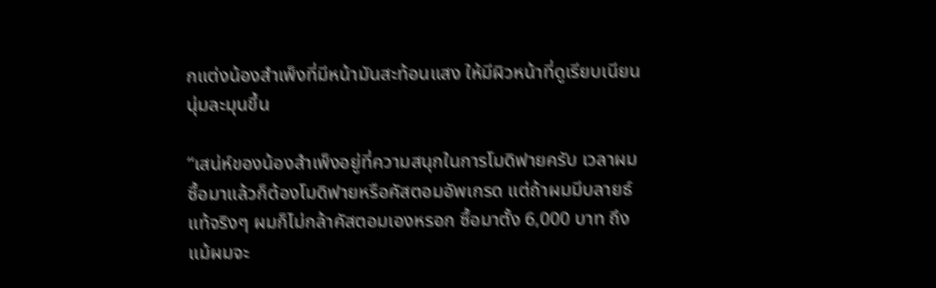กแต่งน้องสำเพ็งที่มีหน้ามันสะท้อนแสง ให้มีผิวหน้าที่ดูเรียบเนียน นุ่มละมุนขึ้น

“เสน่ห์ของน้องสำเพ็งอยู่ที่ความสนุกในการโมดิฟายครับ เวลาผมซื้อมาแล้วก็ต้องโมดิฟายหรือคัสตอมอัพเกรด แต่ถ้าผมมีบลายธ์แท้จริงๆ ผมก็ไม่กล้าคัสตอมเองหรอก ซื้อมาตั้ง 6,000 บาท ถึงแม้ผมจะ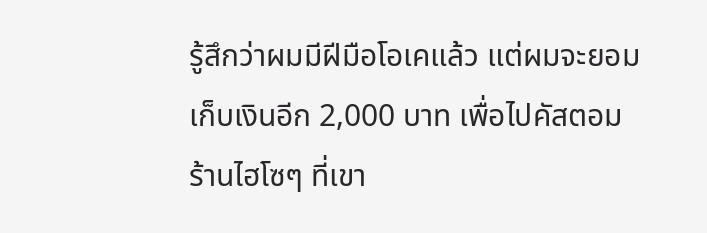รู้สึกว่าผมมีฝีมือโอเคแล้ว แต่ผมจะยอมเก็บเงินอีก 2,000 บาท เพื่อไปคัสตอม ร้านไฮโซๆ ที่เขา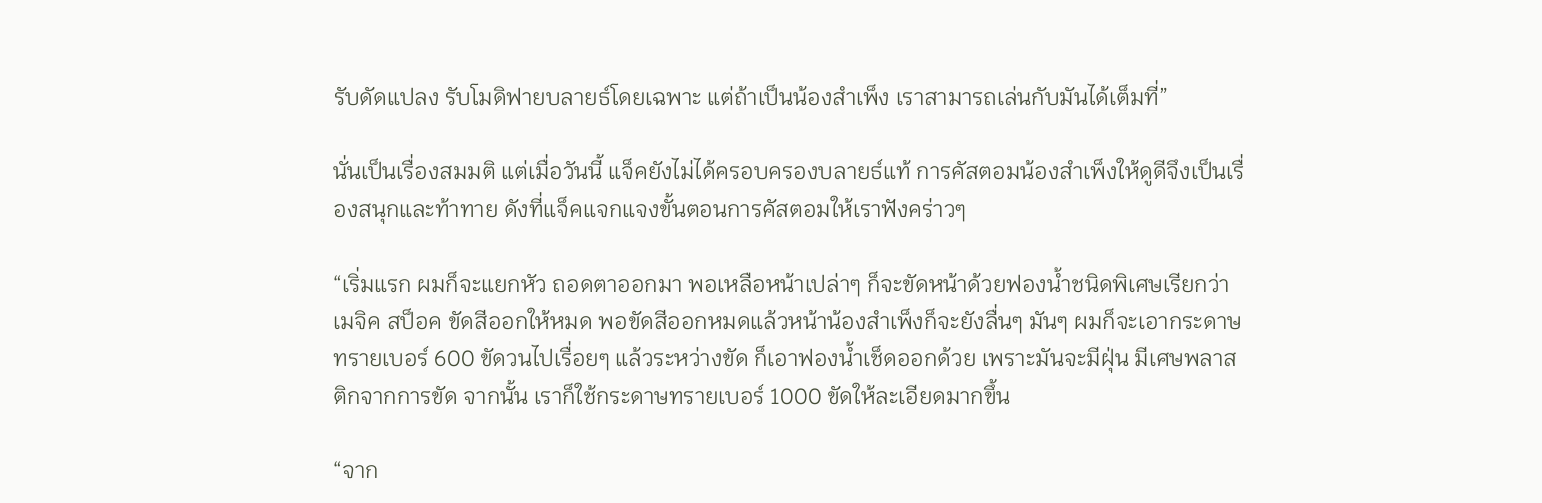รับดัดแปลง รับโมดิฟายบลายธ์โดยเฉพาะ แต่ถ้าเป็นน้องสำเพ็ง เราสามารถเล่นกับมันได้เต็มที่”

นั่นเป็นเรื่องสมมติ แต่เมื่อวันนี้ แจ็คยังไม่ได้ครอบครองบลายธ์แท้ การคัสตอมน้องสำเพ็งให้ดูดีจึงเป็นเรื่องสนุกและท้าทาย ดังที่แจ็คแจกแจงขั้นตอนการคัสตอมให้เราฟังคร่าวๆ

“เริ่มแรก ผมก็จะแยกหัว ถอดตาออกมา พอเหลือหน้าเปล่าๆ ก็จะขัดหน้าด้วยฟองน้ำชนิดพิเศษเรียกว่า เมจิค สป็อค ขัดสีออกให้หมด พอขัดสีออกหมดแล้วหน้าน้องสำเพ็งก็จะยังลื่นๆ มันๆ ผมก็จะเอากระดาษทรายเบอร์ 600 ขัดวนไปเรื่อยๆ แล้วระหว่างขัด ก็เอาฟองน้ำเช็ดออกด้วย เพราะมันจะมีฝุ่น มีเศษพลาสติกจากการขัด จากนั้น เราก็ใช้กระดาษทรายเบอร์ 1000 ขัดให้ละเอียดมากขึ้น

“จาก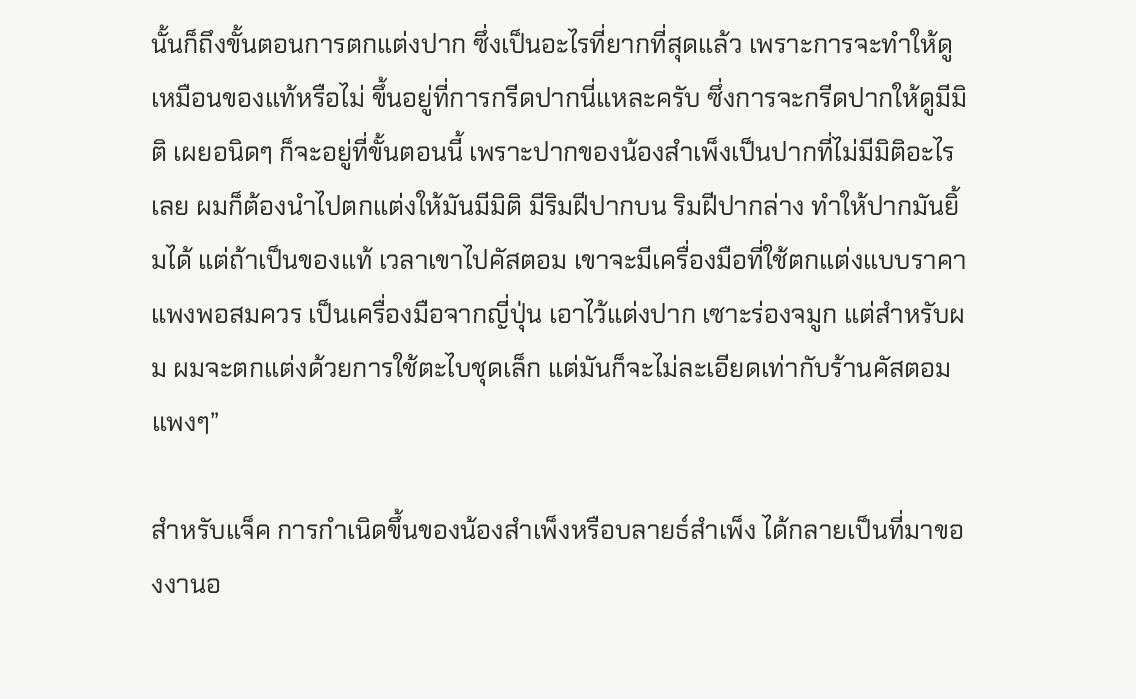นั้นก็ถึงขั้นตอนการตกแต่งปาก ซึ่งเป็นอะไรที่ยากที่สุดแล้ว เพราะการจะทำให้ดูเหมือนของแท้หรือไม่ ขึ้นอยู่ที่การกรีดปากนี่แหละครับ ซึ่งการจะกรีดปากให้ดูมีมิติ เผยอนิดๆ ก็จะอยู่ที่ขั้นตอนนี้ เพราะปากของน้องสำเพ็งเป็นปากที่ไม่มีมิติอะไรเลย ผมก็ต้องนำไปตกแต่งให้มันมีมิติ มีริมฝีปากบน ริมฝีปากล่าง ทำให้ปากมันยิ้มได้ แต่ถ้าเป็นของแท้ เวลาเขาไปคัสตอม เขาจะมีเครื่องมือที่ใช้ตกแต่งแบบราคาแพงพอสมควร เป็นเครื่องมือจากญี่ปุ่น เอาไว้แต่งปาก เซาะร่องจมูก แต่สำหรับผม ผมจะตกแต่งด้วยการใช้ตะไบชุดเล็ก แต่มันก็จะไม่ละเอียดเท่ากับร้านคัสตอมแพงๆ”

สำหรับแจ็ค การกำเนิดขึ้นของน้องสำเพ็งหรือบลายธ์สำเพ็ง ได้กลายเป็นที่มาของงานอ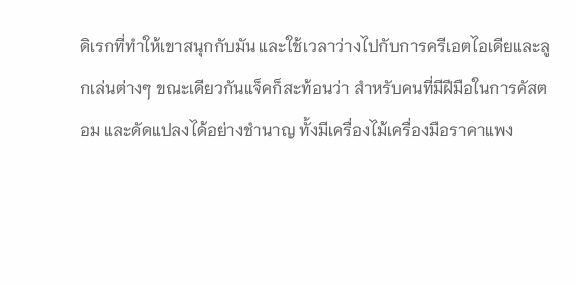ดิเรกที่ทำให้เขาสนุกกับมัน และใช้เวลาว่างไปกับการครีเอตไอเดียและลูกเล่นต่างๆ ขณะเดียวกันแจ็คก็สะท้อนว่า สำหรับคนที่มีฝีมือในการคัสตอม และดัดแปลงได้อย่างชำนาญ ทั้งมีเครื่องไม้เครื่องมือราคาแพง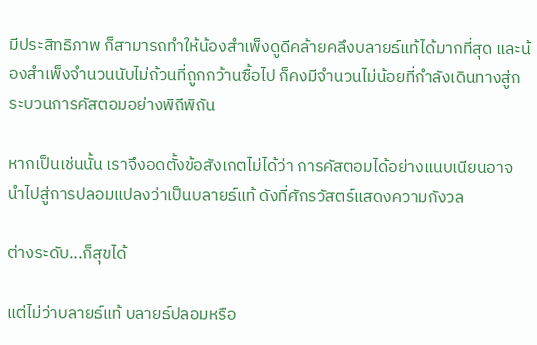มีประสิทธิภาพ ก็สามารถทำให้น้องสำเพ็งดูดีคล้ายคลึงบลายธ์แท้ได้มากที่สุด และน้องสำเพ็งจำนวนนับไม่ถ้วนที่ถูกกว้านซื้อไป ก็คงมีจำนวนไม่น้อยที่กำลังเดินทางสู่กระบวนการคัสตอมอย่างพิถีพิถัน

หากเป็นเช่นนั้น เราจึงอดตั้งข้อสังเกตไม่ได้ว่า การคัสตอมได้อย่างแนบเนียนอาจนำไปสู่การปลอมแปลงว่าเป็นบลายธ์แท้ ดังที่ศักรวัสตร์แสดงความกังวล

ต่างระดับ...ก็สุขได้

แต่ไม่ว่าบลายธ์แท้ บลายธ์ปลอมหรือ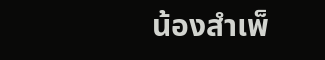น้องสำเพ็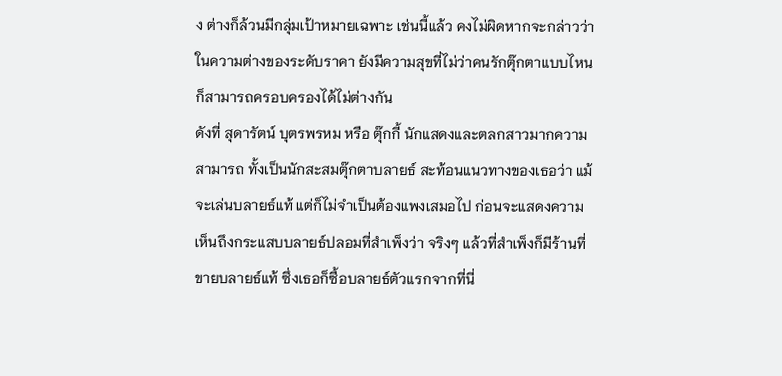ง ต่างก็ล้วนมีกลุ่มเป้าหมายเฉพาะ เช่นนี้แล้ว คงไม่ผิดหากจะกล่าวว่า ในความต่างของระดับราคา ยังมีความสุขที่ไม่ว่าคนรักตุ๊กตาแบบไหน ก็สามารถครอบครองได้ไม่ต่างกัน
ดังที่ สุดารัตน์ บุตรพรหม หรือ ตุ๊กกี้ นักแสดงและตลกสาวมากความสามารถ ทั้งเป็นนักสะสมตุ๊กตาบลายธ์ สะท้อนแนวทางของเธอว่า แม้จะเล่นบลายธ์แท้ แต่ก็ไม่จำเป็นต้องแพงเสมอไป ก่อนจะแสดงความเห็นถึงกระแสบบลายธ์ปลอมที่สำเพ็งว่า จริงๆ แล้วที่สำเพ็งก็มีร้านที่ขายบลายธ์แท้ ซึ่งเธอก็ซื้อบลายธ์ตัวแรกจากที่นี่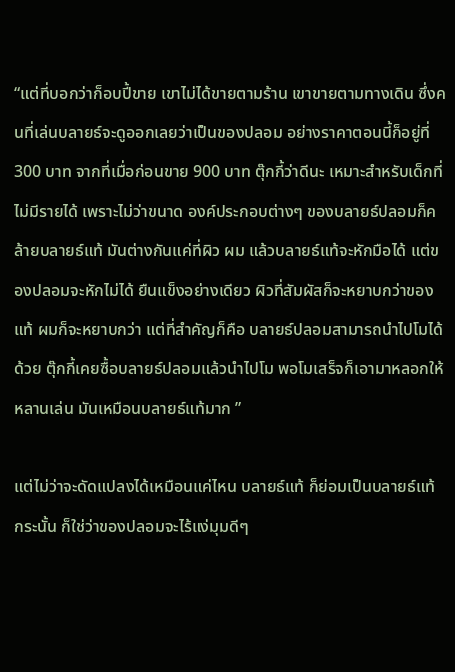“แต่ที่บอกว่าก็อบปี้ขาย เขาไม่ได้ขายตามร้าน เขาขายตามทางเดิน ซึ่งคนที่เล่นบลายธ์จะดูออกเลยว่าเป็นของปลอม อย่างราคาตอนนี้ก็อยู่ที่ 300 บาท จากที่เมื่อก่อนขาย 900 บาท ตุ๊กกี้ว่าดีนะ เหมาะสำหรับเด็กที่ไม่มีรายได้ เพราะไม่ว่าขนาด องค์ประกอบต่างๆ ของบลายธ์ปลอมก็คล้ายบลายธ์แท้ มันต่างกันแค่ที่ผิว ผม แล้วบลายธ์แท้จะหักมือได้ แต่ของปลอมจะหักไม่ได้ ยืนแข็งอย่างเดียว ผิวที่สัมผัสก็จะหยาบกว่าของแท้ ผมก็จะหยาบกว่า แต่ที่สำคัญก็คือ บลายธ์ปลอมสามารถนำไปโมได้ด้วย ตุ๊กกี้เคยซื้อบลายธ์ปลอมแล้วนำไปโม พอโมเสร็จก็เอามาหลอกให้หลานเล่น มันเหมือนบลายธ์แท้มาก ”

แต่ไม่ว่าจะดัดแปลงได้เหมือนแค่ไหน บลายธ์แท้ ก็ย่อมเป็นบลายธ์แท้ กระนั้น ก็ใช่ว่าของปลอมจะไร้แง่มุมดีๆ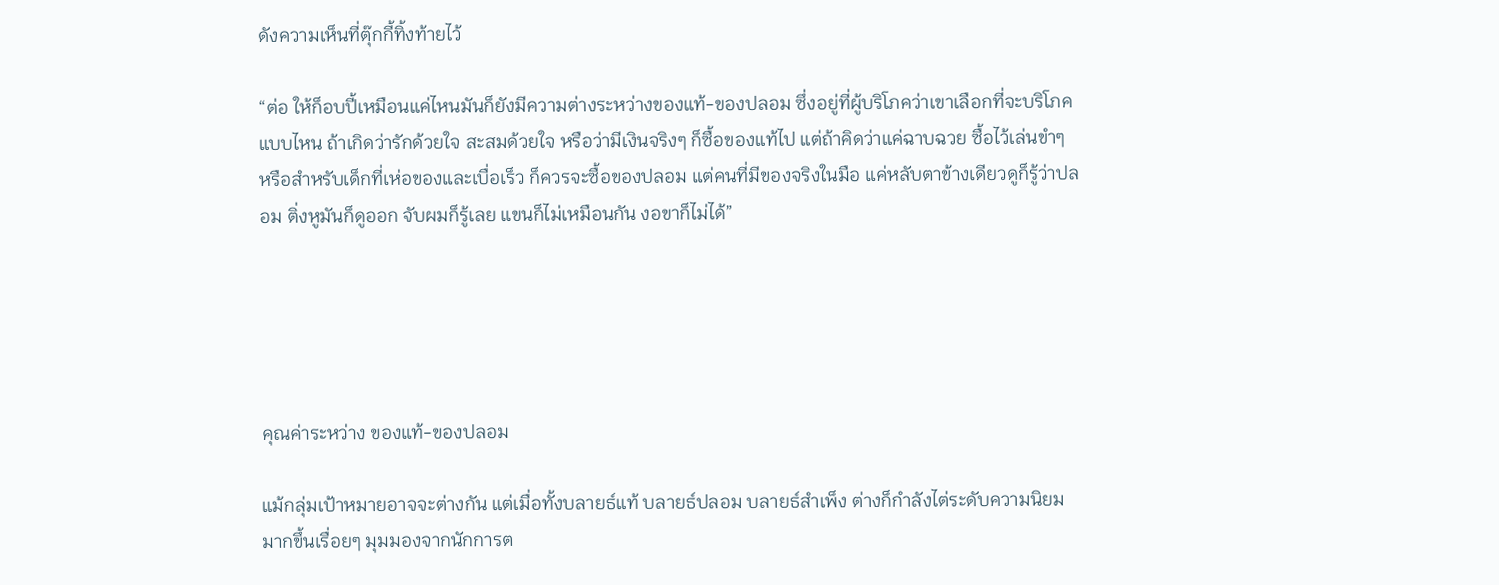ดังความเห็นที่ตุ๊กกี้ทิ้งท้ายไว้

“ต่อ ให้ก็อบปี้เหมือนแค่ไหนมันก็ยังมีความต่างระหว่างของแท้-ของปลอม ซึ่งอยู่ที่ผู้บริโภคว่าเขาเลือกที่จะบริโภคแบบไหน ถ้าเกิดว่ารักด้วยใจ สะสมด้วยใจ หรือว่ามีเงินจริงๆ ก็ซื้อของแท้ไป แต่ถ้าคิดว่าแค่ฉาบฉวย ซื้อไว้เล่นขำๆ หรือสำหรับเด็กที่เห่อของและเบื่อเร็ว ก็ควรจะซื้อของปลอม แต่คนที่มีของจริงในมือ แค่หลับตาข้างเดียวดูก็รู้ว่าปลอม ติ่งหูมันก็ดูออก จับผมก็รู้เลย แขนก็ไม่เหมือนกัน งอขาก็ไม่ได้”





คุณค่าระหว่าง ของแท้-ของปลอม

แม้กลุ่มเป้าหมายอาจจะต่างกัน แต่เมื่อทั้งบลายธ์แท้ บลายธ์ปลอม บลายธ์สำเพ็ง ต่างก็กำลังไต่ระดับความนิยมมากขึ้นเรื่อยๆ มุมมองจากนักการต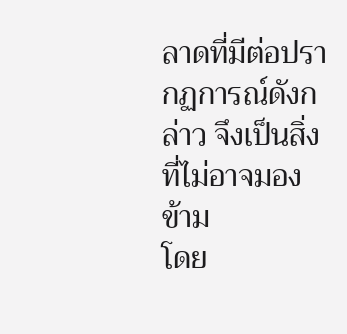ลาดที่มีต่อปรากฏการณ์ดังกล่าว จึงเป็นสิ่งที่ไม่อาจมองข้าม
โดย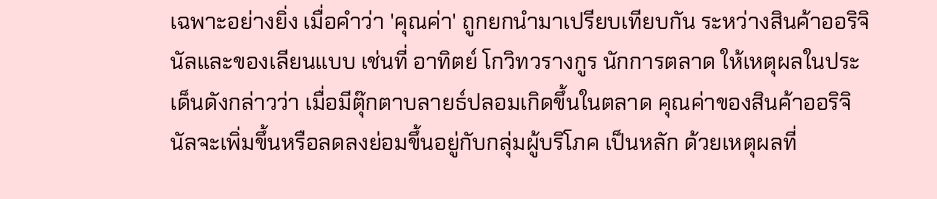เฉพาะอย่างยิ่ง เมื่อคำว่า 'คุณค่า' ถูกยกนำมาเปรียบเทียบกัน ระหว่างสินค้าออริจินัลและของเลียนแบบ เช่นที่ อาทิตย์ โกวิทวรางกูร นักการตลาด ให้เหตุผลในประเด็นดังกล่าวว่า เมื่อมีตุ๊กตาบลายธ์ปลอมเกิดขึ้นในตลาด คุณค่าของสินค้าออริจินัลจะเพิ่มขึ้นหรือลดลงย่อมขึ้นอยู่กับกลุ่มผู้บริโภค เป็นหลัก ด้วยเหตุผลที่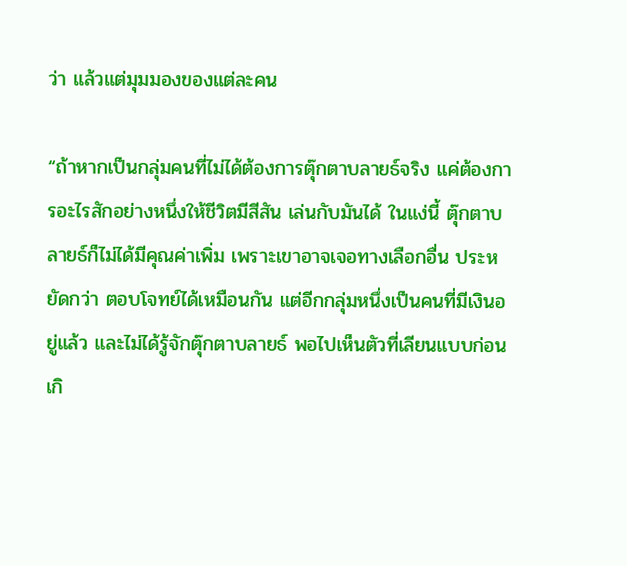ว่า แล้วแต่มุมมองของแต่ละคน

“ถ้าหากเป็นกลุ่มคนที่ไม่ได้ต้องการตุ๊กตาบลายธ์จริง แค่ต้องการอะไรสักอย่างหนึ่งให้ชีวิตมีสีสัน เล่นกับมันได้ ในแง่นี้ ตุ๊กตาบลายธ์ก็ไม่ได้มีคุณค่าเพิ่ม เพราะเขาอาจเจอทางเลือกอื่น ประหยัดกว่า ตอบโจทย์ได้เหมือนกัน แต่อีกกลุ่มหนึ่งเป็นคนที่มีเงินอยู่แล้ว และไม่ได้รู้จักตุ๊กตาบลายธ์ พอไปเห็นตัวที่เลียนแบบก่อนเกิ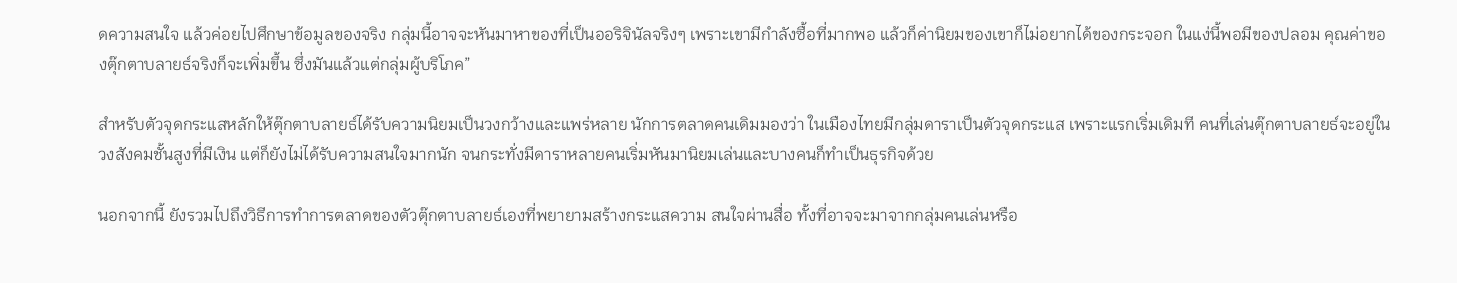ดความสนใจ แล้วค่อยไปศึกษาข้อมูลของจริง กลุ่มนี้อาจจะหันมาหาของที่เป็นออริจินัลจริงๆ เพราะเขามีกำลังซื้อที่มากพอ แล้วก็ค่านิยมของเขาก็ไม่อยากได้ของกระจอก ในแง่นี้พอมีของปลอม คุณค่าของตุ๊กตาบลายธ์จริงก็จะเพิ่มขึ้น ซึ่งมันแล้วแต่กลุ่มผู้บริโภค”

สำหรับตัวจุดกระแสหลักให้ตุ๊กตาบลายธ์ได้รับความนิยมเป็นวงกว้างและแพร่หลาย นักการตลาดคนเดิมมองว่า ในเมืองไทยมีกลุ่มดาราเป็นตัวจุดกระแส เพราะแรกเริ่มเดิมที คนที่เล่นตุ๊กตาบลายธ์จะอยู่ในวงสังคมชั้นสูงที่มีเงิน แต่ก็ยังไม่ได้รับความสนใจมากนัก จนกระทั่งมีดาราหลายคนเริ่มหันมานิยมเล่นและบางคนก็ทำเป็นธุรกิจด้วย

นอกจากนี้ ยังรวมไปถึงวิธีการทำการตลาดของตัวตุ๊กตาบลายธ์เองที่พยายามสร้างกระแสความ สนใจผ่านสื่อ ทั้งที่อาจจะมาจากกลุ่มคนเล่นหรือ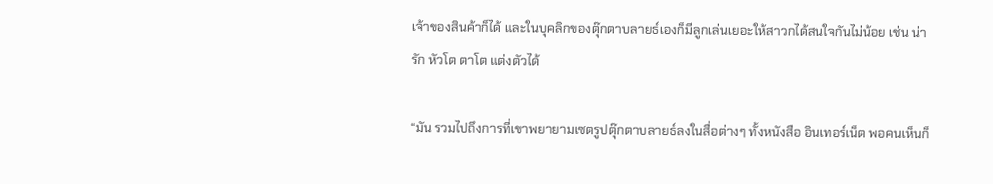เจ้าของสินค้าก็ได้ และในบุคลิกของตุ๊กตาบลายธ์เองก็มีลูกเล่นเยอะให้สาวกได้สนใจกันไม่น้อย เช่น น่ารัก หัวโต ตาโต แต่งตัวได้

“มัน รวมไปถึงการที่เขาพยายามเซตรูปตุ๊กตาบลายธ์ลงในสื่อต่างๆ ทั้งหนังสือ อินเทอร์เน็ต พอคนเห็นก็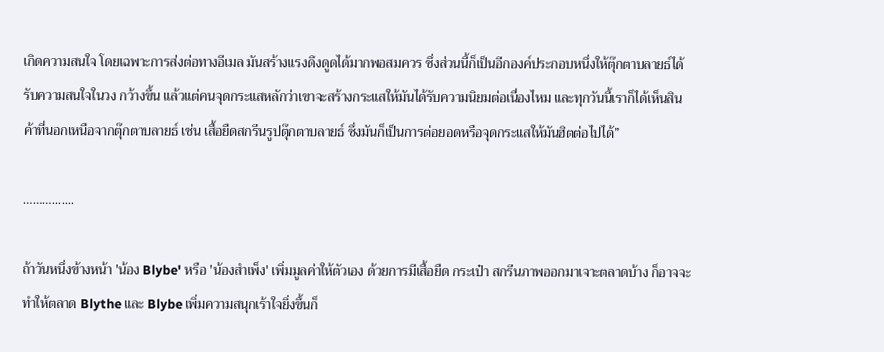เกิดความสนใจ โดยเฉพาะการส่งต่อทางอีเมล มันสร้างแรงดึงดูดได้มากพอสมควร ซึ่งส่วนนี้ก็เป็นอีกองค์ประกอบหนึ่งให้ตุ๊กตาบลายธ์ได้รับความสนใจในวง กว้างขึ้น แล้วแต่คนจุดกระแสหลักว่าเขาจะสร้างกระแสให้มันได้รับความนิยมต่อเนื่องไหม และทุกวันนี้เราก็ได้เห็นสินค้าที่นอกเหนือจากตุ๊กตาบลายธ์ เช่น เสื้อยืดสกรีนรูปตุ๊กตาบลายธ์ ซึ่งมันก็เป็นการต่อยอดหรือจุดกระแสให้มันฮิตต่อไปได้”

……….......

ถ้าวันหนึ่งข้างหน้า 'น้อง Blybe' หรือ 'น้องสำเพ็ง' เพิ่มมูลค่าให้ตัวเอง ด้วยการมีเสื้อยืด กระเป๋า สกรีนภาพออกมาเจาะตลาดบ้าง ก็อาจจะทำให้ตลาด Blythe และ Blybe เพิ่มความสนุกเร้าใจยิ่งขึ้นก็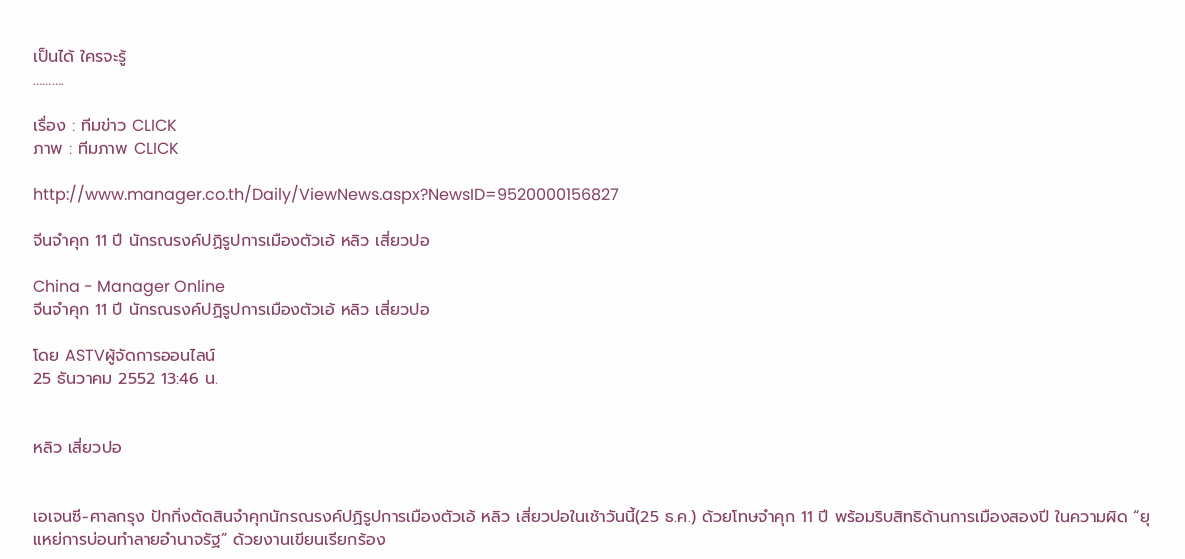เป็นได้ ใครจะรู้
……….

เรื่อง : ทีมข่าว CLICK
ภาพ : ทีมภาพ CLICK

http://www.manager.co.th/Daily/ViewNews.aspx?NewsID=9520000156827

จีนจำคุก 11 ปี นักรณรงค์ปฏิรูปการเมืองตัวเอ้ หลิว เสี่ยวปอ

China - Manager Online
จีนจำคุก 11 ปี นักรณรงค์ปฏิรูปการเมืองตัวเอ้ หลิว เสี่ยวปอ

โดย ASTVผู้จัดการออนไลน์
25 ธันวาคม 2552 13:46 น.


หลิว เสี่ยวปอ


เอเจนซี-ศาลกรุง ปักกิ่งตัดสินจำคุกนักรณรงค์ปฏิรูปการเมืองตัวเอ้ หลิว เสี่ยวปอในเช้าวันนี้(25 ธ.ค.) ด้วยโทษจำคุก 11 ปี พร้อมริบสิทธิด้านการเมืองสองปี ในความผิด “ยุแหย่การบ่อนทำลายอำนาจรัฐ” ด้วยงานเขียนเรียกร้อง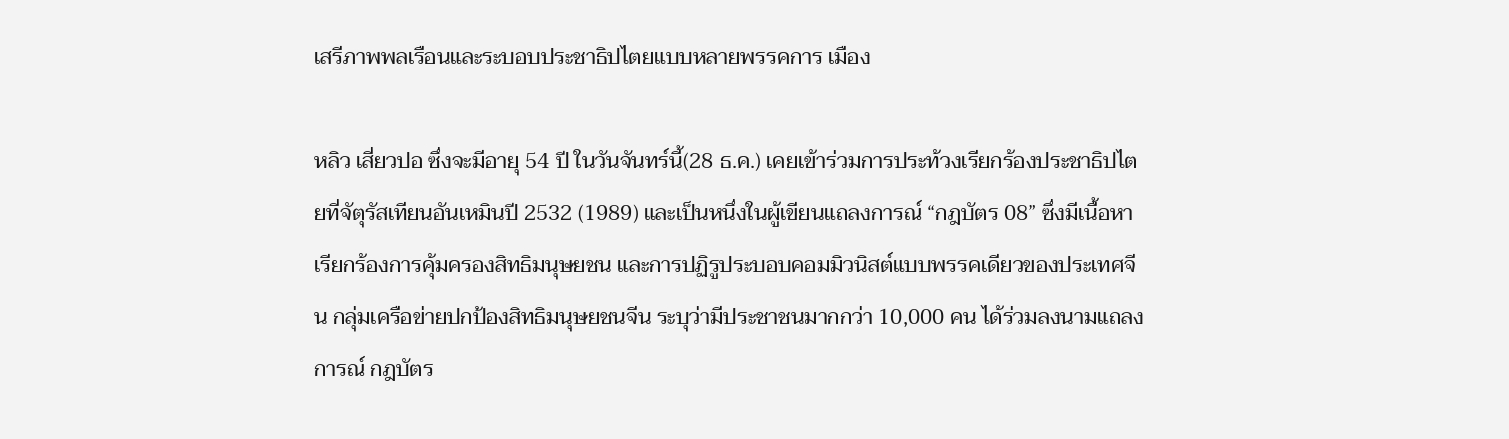เสรีภาพพลเรือนและระบอบประชาธิปไตยแบบหลายพรรคการ เมือง

หลิว เสี่ยวปอ ซึ่งจะมีอายุ 54 ปี ในวันจันทร์นี้(28 ธ.ค.) เคยเข้าร่วมการประท้วงเรียกร้องประชาธิปไตยที่จัตุรัสเทียนอันเหมินปี 2532 (1989) และเป็นหนึ่งในผู้เขียนแถลงการณ์ “กฎบัตร 08” ซึ่งมีเนื้อหาเรียกร้องการคุ้มครองสิทธิมนุษยชน และการปฏิรูประบอบคอมมิวนิสต์แบบพรรคเดียวของประเทศจีน กลุ่มเครือข่ายปกป้องสิทธิมนุษยชนจีน ระบุว่ามีประชาชนมากกว่า 10,000 คน ได้ร่วมลงนามแถลงการณ์ กฎบัตร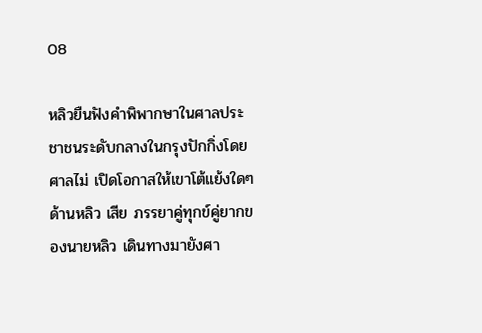08

หลิวยืนฟังคำพิพากษาในศาลประชาชนระดับกลางในกรุงปักกิ่งโดยศาลไม่ เปิดโอกาสให้เขาโต้แย้งใดๆด้านหลิว เสีย ภรรยาคู่ทุกข์คู่ยากของนายหลิว เดินทางมายังศา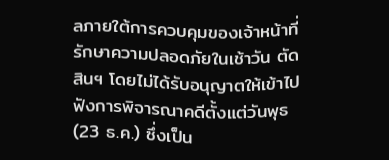ลภายใต้การควบคุมของเจ้าหน้าที่รักษาความปลอดภัยในเช้าวัน ตัดสินฯ โดยไม่ได้รับอนุญาตให้เข้าไปฟังการพิจารณาคดีตั้งแต่วันพุธ(23 ธ.ค.) ซึ่งเป็น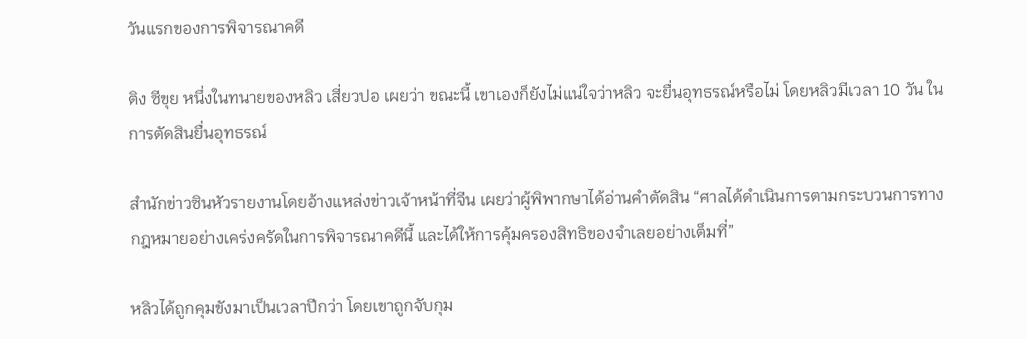วันแรกของการพิจารณาคดี

ติง ซีขุย หนึ่งในทนายของหลิว เสี่ยวปอ เผยว่า ขณะนี้ เขาเองก็ยังไม่แน่ใจว่าหลิว จะยื่นอุทธรณ์หรือไม่ โดยหลิวมีเวลา 10 วัน ในการตัดสินยื่นอุทธรณ์

สำนักข่าวซินหัวรายงานโดยอ้างแหล่งข่าวเจ้าหน้าที่จีน เผยว่าผู้พิพากษาได้อ่านคำตัดสิน “ศาลได้ดำเนินการตามกระบวนการทางกฎหมายอย่างเคร่งครัดในการพิจารณาคดีนี้ และได้ให้การคุ้มครองสิทธิของจำเลยอย่างเต็มที่”

หลิวได้ถูกคุมขังมาเป็นเวลาปีกว่า โดยเขาถูกจับกุม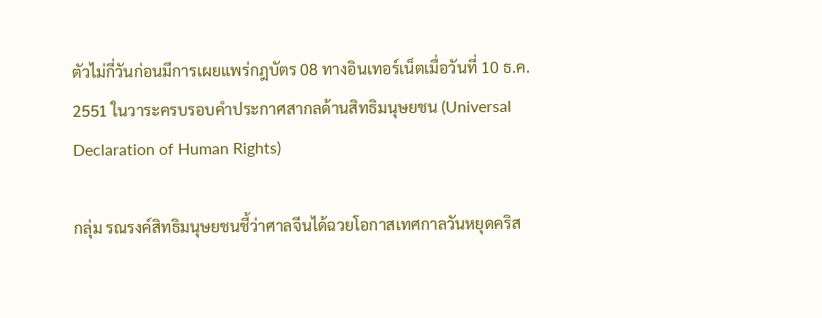ตัวไม่กี่วันก่อนมีการเผยแพร่กฎบัตร 08 ทางอินเทอร์เน็ตเมื่อวันที่ 10 ธ.ค. 2551 ในวาระครบรอบคำประกาศสากลด้านสิทธิมนุษยชน (Universal Declaration of Human Rights)

กลุ่ม รณรงค์สิทธิมนุษยชนชี้ว่าศาลจีนได้ฉวยโอกาสเทศกาลวันหยุดคริส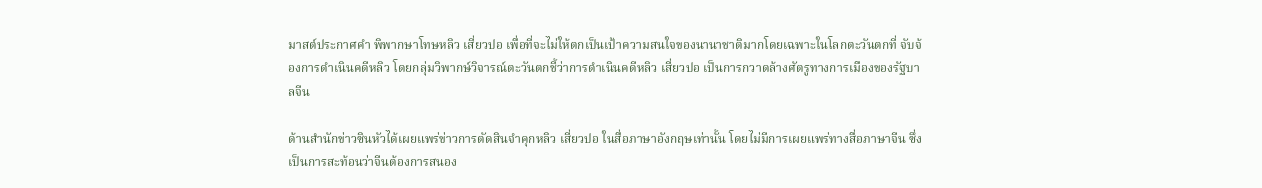มาสต์ประกาศคำ พิพากษาโทษหลิว เสี่ยวปอ เพื่อที่จะไม่ให้ตกเป็นเป้าความสนใจของนานาชาติมากโดยเฉพาะในโลกตะวันตกที่ จับจ้องการดำเนินคดีหลิว โดยกลุ่มวิพากษ์วิจารณ์ตะวันตกชี้ว่าการดำเนินคดีหลิว เสี่ยวปอ เป็นการกวาดล้างศัตรูทางการเมืองของรัฐบาลจีน

ด้านสำนักข่าวซินหัวได้เผยแพร่ข่าวการตัดสินจำคุกหลิว เสี่ยวปอ ในสื่อภาษาอังกฤษเท่านั้น โดยไม่มีการเผยแพร่ทางสื่อภาษาจีน ซึ่งเป็นการสะท้อนว่าจีนต้องการสนอง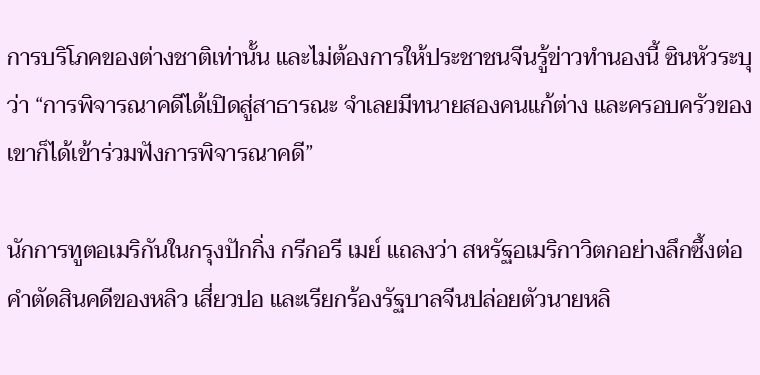การบริโภคของต่างชาติเท่านั้น และไม่ต้องการให้ประชาชนจีนรู้ข่าวทำนองนี้ ซินหัวระบุว่า “การพิจารณาคดีได้เปิดสู่สาธารณะ จำเลยมีทนายสองคนแก้ต่าง และครอบครัวของเขาก็ได้เข้าร่วมฟังการพิจารณาคดี”

นักการทูตอเมริกันในกรุงปักกิ่ง กรีกอรี เมย์ แถลงว่า สหรัฐอเมริกาวิตกอย่างลึกซึ้งต่อคำตัดสินคดีของหลิว เสี่ยวปอ และเรียกร้องรัฐบาลจีนปล่อยตัวนายหลิ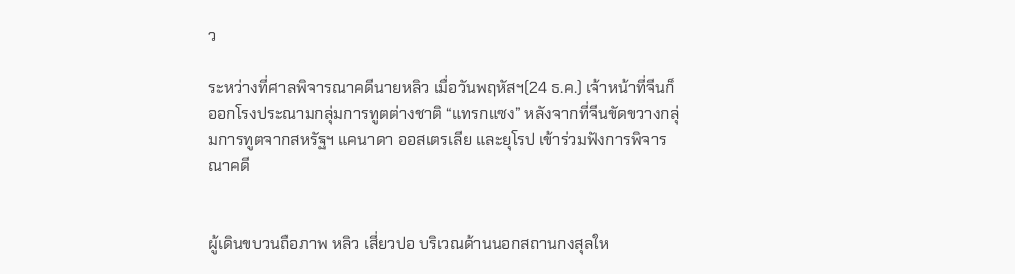ว

ระหว่างที่ศาลพิจารณาคดีนายหลิว เมื่อวันพฤหัสฯ(24 ธ.ค.) เจ้าหน้าที่จีนก็ออกโรงประณามกลุ่มการทูตต่างชาติ “แทรกแซง” หลังจากที่จีนขัดขวางกลุ่มการทูตจากสหรัฐฯ แคนาดา ออสเตรเลีย และยุโรป เข้าร่วมฟังการพิจารณาคดี


ผู้เดินขบวนถือภาพ หลิว เสี่ยวปอ บริเวณด้านนอกสถานกงสุลให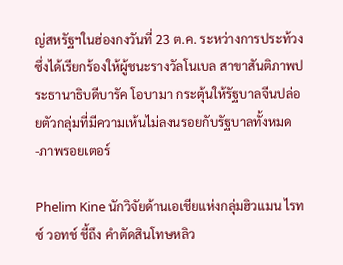ญ่สหรัฐฯในฮ่องกงวันที่ 23 ต.ค. ระหว่างการประท้วง ซึ่งได้เรียกร้องให้ผู้ชนะรางวัลโนเบล สาขาสันติภาพประธานาธิบดีบารัค โอบามา กระตุ้นให้รัฐบาลจีนปล่อยตัวกลุ่มที่มีความเห้นไม่ลงนรอยกับรัฐบาลทั้งหมด -ภาพรอยเตอร์

Phelim Kine นักวิจัยด้านเอเชียแห่งกลุ่มฮิวแมน ไรทซ์ วอทช์ ชี้ถึง คำตัดสินโทษหลิว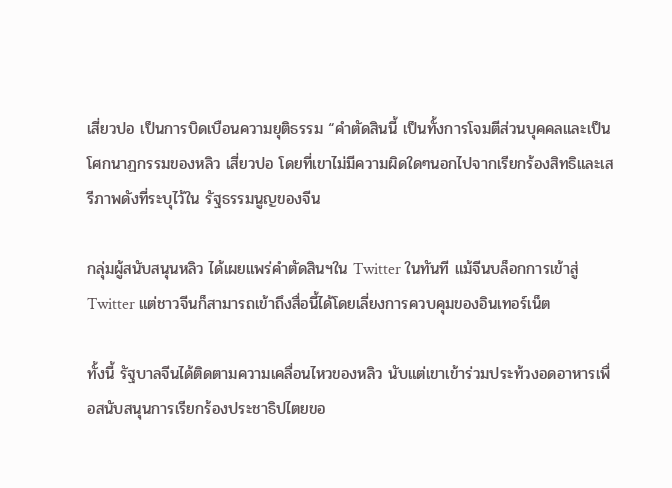เสี่ยวปอ เป็นการบิดเบือนความยุติธรรม “คำตัดสินนี้ เป็นทั้งการโจมตีส่วนบุคคลและเป็นโศกนาฏกรรมของหลิว เสี่ยวปอ โดยที่เขาไม่มีความผิดใดๆนอกไปจากเรียกร้องสิทธิและเสรีภาพดังที่ระบุไว้ใน รัฐธรรมนูญของจีน

กลุ่มผู้สนับสนุนหลิว ได้เผยแพร่คำตัดสินฯใน Twitter ในทันที แม้จีนบล็อกการเข้าสู่ Twitter แต่ชาวจีนก็สามารถเข้าถึงสื่อนี้ได้โดยเลี่ยงการควบคุมของอินเทอร์เน็ต

ทั้งนี้ รัฐบาลจีนได้ติดตามความเคลื่อนไหวของหลิว นับแต่เขาเข้าร่วมประท้วงอดอาหารเพื่อสนับสนุนการเรียกร้องประชาธิปไตยขอ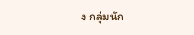ง กลุ่มนัก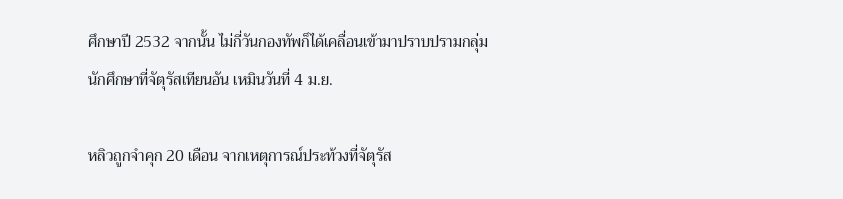ศึกษาปี 2532 จากนั้น ไม่กี่วันกองทัพก็ได้เคลื่อนเข้ามาปราบปรามกลุ่มนักศึกษาที่จัตุรัสเทียนอัน เหมินวันที่ 4 ม.ย.

หลิวถูกจำคุก 20 เดือน จากเหตุการณ์ประท้วงที่จัตุรัส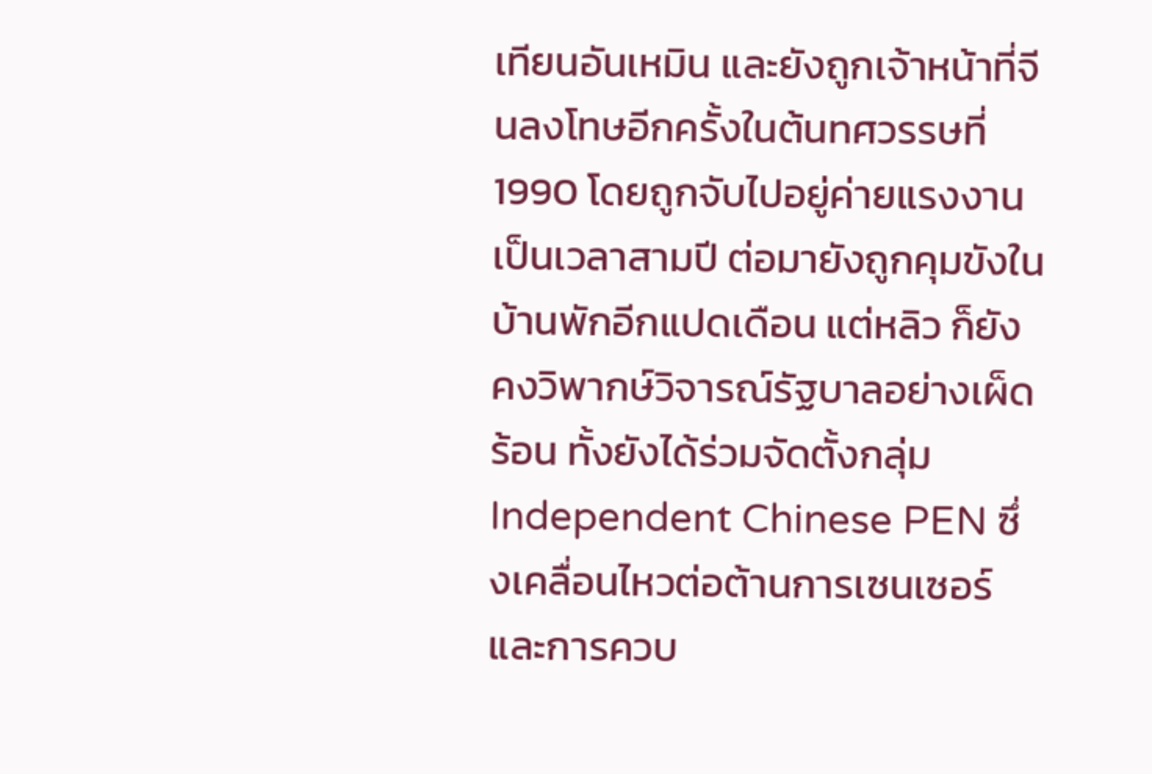เทียนอันเหมิน และยังถูกเจ้าหน้าที่จีนลงโทษอีกครั้งในต้นทศวรรษที่ 1990 โดยถูกจับไปอยู่ค่ายแรงงานเป็นเวลาสามปี ต่อมายังถูกคุมขังในบ้านพักอีกแปดเดือน แต่หลิว ก็ยังคงวิพากษ์วิจารณ์รัฐบาลอย่างเผ็ดร้อน ทั้งยังได้ร่วมจัดตั้งกลุ่ม Independent Chinese PEN ซึ่งเคลื่อนไหวต่อต้านการเซนเซอร์และการควบ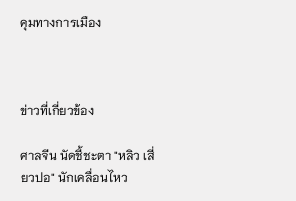คุมทางการเมือง



ข่าวที่เกี่ยวข้อง

ศาลจีน นัดชี้ชะตา "หลิว เสี่ยวปอ" นักเคลื่อนไหว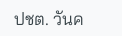ปชต. วันค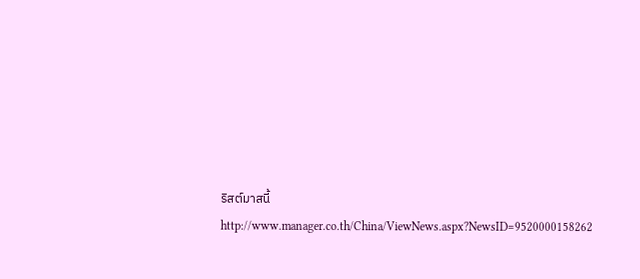ริสต์มาสนี้
http://www.manager.co.th/China/ViewNews.aspx?NewsID=9520000158262